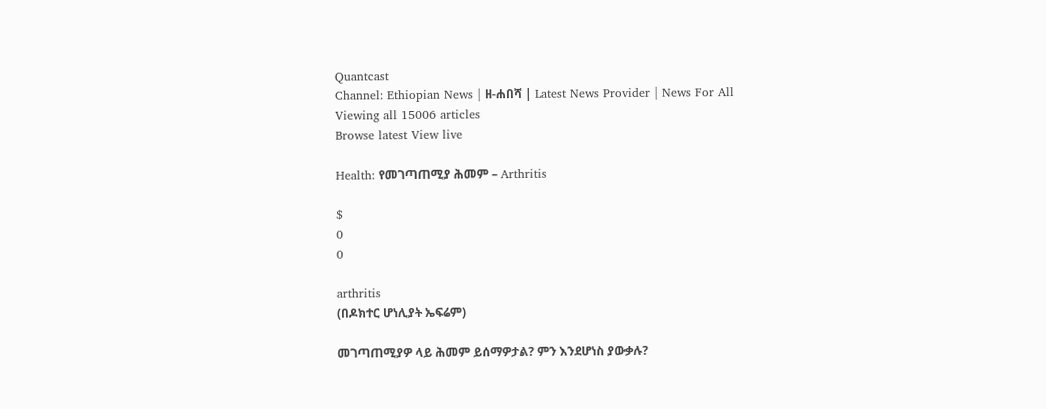Quantcast
Channel: Ethiopian News | ዘ-ሐበሻ | Latest News Provider | News For All
Viewing all 15006 articles
Browse latest View live

Health: የመገጣጠሚያ ሕመም – Arthritis

$
0
0

arthritis
(በዶክተር ሆነሊያት ኤፍሬም)

መገጣጠሚያዎ ላይ ሕመም ይሰማዎታል? ምን እንደሆነስ ያውቃሉ?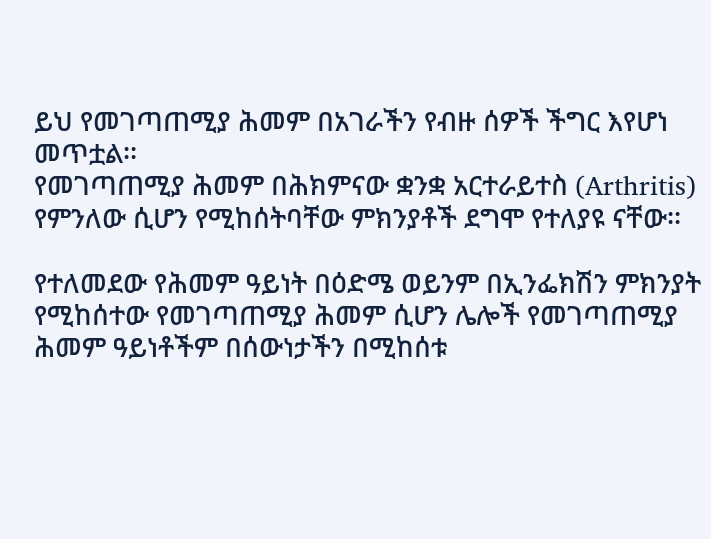ይህ የመገጣጠሚያ ሕመም በአገራችን የብዙ ሰዎች ችግር እየሆነ መጥቷል፡፡
የመገጣጠሚያ ሕመም በሕክምናው ቋንቋ አርተራይተስ (Arthritis) የምንለው ሲሆን የሚከሰትባቸው ምክንያቶች ደግሞ የተለያዩ ናቸው፡፡

የተለመደው የሕመም ዓይነት በዕድሜ ወይንም በኢንፌክሽን ምክንያት የሚከሰተው የመገጣጠሚያ ሕመም ሲሆን ሌሎች የመገጣጠሚያ ሕመም ዓይነቶችም በሰውነታችን በሚከሰቱ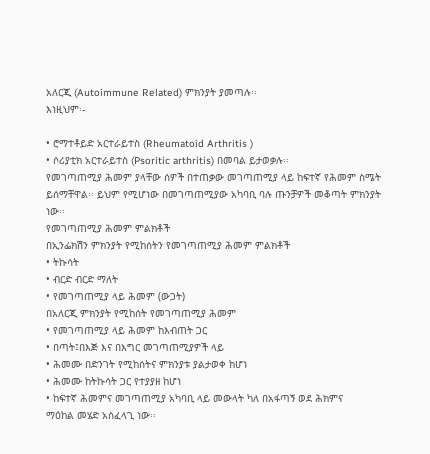አለርጂ (Autoimmune Related) ምክንያት ያመጣሉ፡፡
እነዚህም፡-

• ሮማተቶይድ አርተራይተስ (Rheumatoid Arthritis )
• ሶሪያቲክ አርተራይተስ (Psoritic arthritis) በመባል ይታወቃሉ፡፡
የመገጣጠሚያ ሕመም ያላቸው ሰዎች በተጠቃው መገጣጠሚያ ላይ ከፍተኛ የሕመም ስሜት ይሰማቸዋል፡፡ ይህም የሚሆነው በመገጣጠሚያው አካባቢ ባሉ ጡንቻዎች መቆጣት ምክንያት ነው፡፡
የመገጣጠሚያ ሕመም ምልክቶች
በኢንፌክሽን ምክንያት የሚከሰትን የመገጣጠሚያ ሕመም ምልክቶች
• ትኩሳት
• ብርድ ብርድ ማለት
• የመገጣጠሚያ ላይ ሕመም (ውጋት)
በአለርጂ ምክንያት የሚከሰት የመገጣጠሚያ ሕመም
• የመገጣጠሚያ ላይ ሕመም ከእብጠት ጋር
• በጣት፤በእጅ እና በእግር መገጣጠሚያዎች ላይ
• ሕመሙ በድንገት የሚከሰትና ምክንያቱ ያልታወቀ ከሆነ
• ሕመሙ ከትኩሳት ጋር የተያያዘ ከሆነ
• ከፍተኛ ሕመምና መገጣጠሚያ አካባቢ ላይ መውላት ካለ በአፋጣኝ ወደ ሕክምና
ማዕከል መሄድ አስፈላጊ ነው፡፡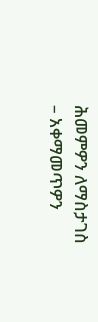ሕመምዎን ለማስታገስ
– አቀማመጥዎን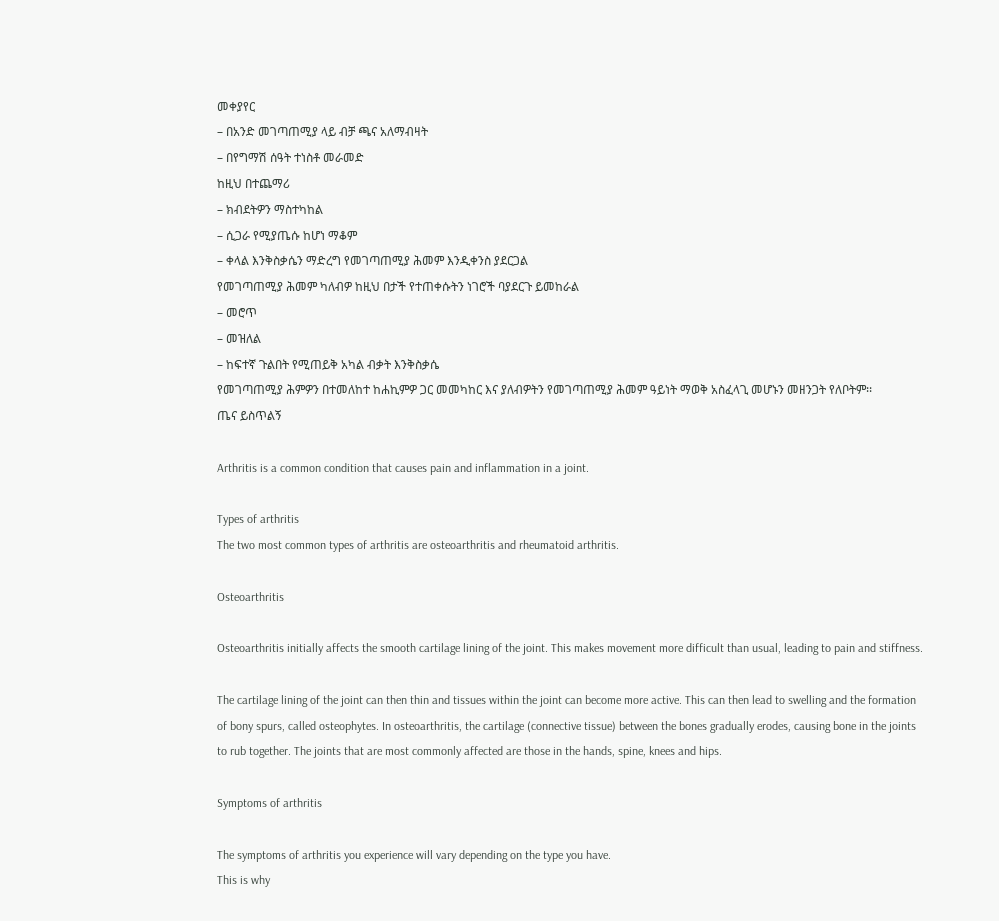መቀያየር
– በአንድ መገጣጠሚያ ላይ ብቻ ጫና አለማብዛት
– በየግማሽ ሰዓት ተነስቶ መራመድ
ከዚህ በተጨማሪ
– ክብደትዎን ማስተካከል
– ሲጋራ የሚያጤሱ ከሆነ ማቆም
– ቀላል እንቅስቃሴን ማድረግ የመገጣጠሚያ ሕመም እንዲቀንስ ያደርጋል
የመገጣጠሚያ ሕመም ካለብዎ ከዚህ በታች የተጠቀሱትን ነገሮች ባያደርጉ ይመከራል
– መሮጥ
– መዝለል
– ከፍተኛ ጉልበት የሚጠይቅ አካል ብቃት እንቅስቃሴ
የመገጣጠሚያ ሕምዎን በተመለከተ ከሐኪምዎ ጋር መመካከር እና ያለብዎትን የመገጣጠሚያ ሕመም ዓይነት ማወቅ አስፈላጊ መሆኑን መዘንጋት የለቦትም፡፡
ጤና ይስጥልኝ

Arthritis is a common condition that causes pain and inflammation in a joint.

Types of arthritis
The two most common types of arthritis are osteoarthritis and rheumatoid arthritis.

Osteoarthritis

Osteoarthritis initially affects the smooth cartilage lining of the joint. This makes movement more difficult than usual, leading to pain and stiffness.

The cartilage lining of the joint can then thin and tissues within the joint can become more active. This can then lead to swelling and the formation of bony spurs, called osteophytes. In osteoarthritis, the cartilage (connective tissue) between the bones gradually erodes, causing bone in the joints to rub together. The joints that are most commonly affected are those in the hands, spine, knees and hips.

Symptoms of arthritis

The symptoms of arthritis you experience will vary depending on the type you have.
This is why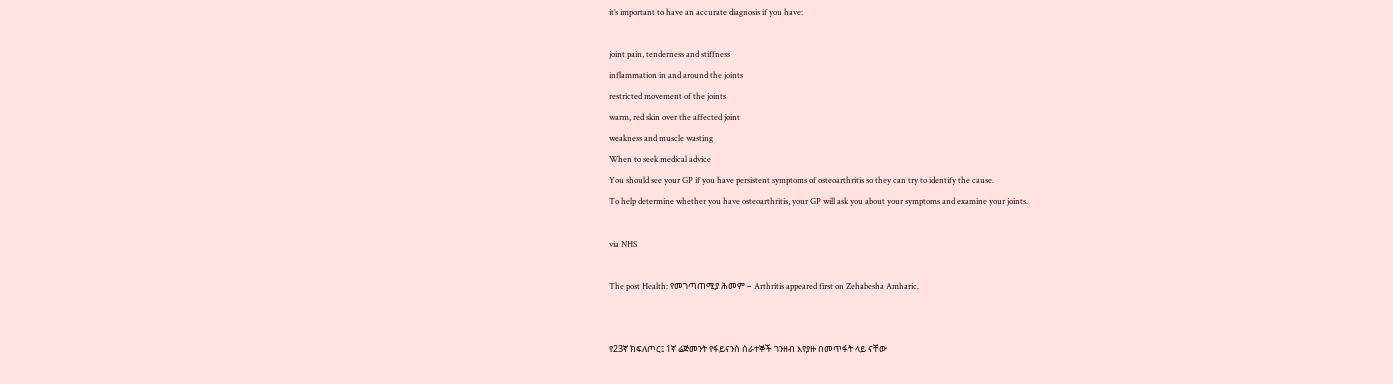it’s important to have an accurate diagnosis if you have:

joint pain, tenderness and stiffness
inflammation in and around the joints
restricted movement of the joints
warm, red skin over the affected joint
weakness and muscle wasting
When to seek medical advice
You should see your GP if you have persistent symptoms of osteoarthritis so they can try to identify the cause.
To help determine whether you have osteoarthritis, your GP will ask you about your symptoms and examine your joints.

via NHS

The post Health: የመገጣጠሚያ ሕመም – Arthritis appeared first on Zehabesha Amharic.


የ23ኛ ክፍለጦር፤ 1ኛ ሬጅመንት የፋይናንስ ሰራተኞች ገንዘብ እየያዙ በመጥፋት ላይ ናቸው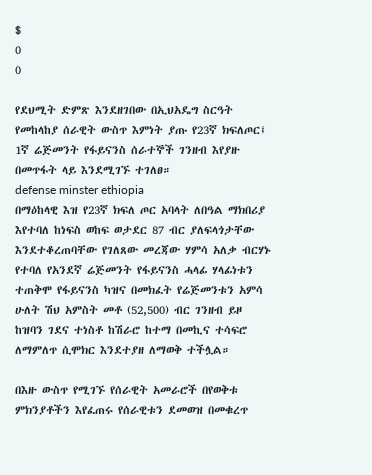$
0
0

የደህሚት ድምጽ እንደዘገበው በኢህአዴግ ስርዓት የመከላከያ ሰራዊት ውስጥ እምነት ያጡ የ23ኛ ክፍለጦር፤ 1ኛ ሬጅመንት የፋይናንስ ሰራተኞች ገንዘብ እየያዙ በመጥፋት ላይ እንደሚገኙ ተገለፀ።
defense minster ethiopia
በማዕከላዊ እዝ የ23ኛ ክፍለ ጦር አባላት ለበዓል ማክበሪያ እየተባለ ከነፍስ ወከፍ ወታደር 87 ብር ያለፍላጎታቸው እንደተቆረጠባቸው የገለጸው መረጃው ሃምሳ አለቃ ብርሃኑ የተባለ የአንደኛ ሬጅመንት የፋይናንስ ሓላፊ ሃላፊነቱን ተጠቅሞ የፋይናንስ ካዝና በመክፈት የሬጅመንቱን አምሳ ሁለት ሽህ አምስት መቶ (52,500) ብር ገንዘብ ይዞ ከዝባን ገደና ተነስቶ ከሽራሮ ከተማ በመኪና ተሳፍሮ ለማምለጥ ሲሞክር እንደተያዘ ለማወቅ ተችሏል።

በእዙ ውስጥ የሚገኙ የሰራዊት አመራሮች በየወቅቱ ምክንያቶችን እየፈጠሩ የሰራዊቱን ደመወዝ በመቁረጥ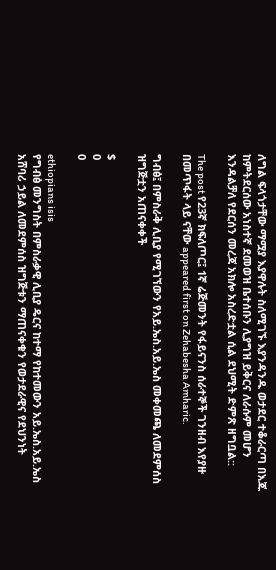ለግል ፍላጎታቸው ማሟያ እያዋሉት ስለሚገኙ እያንዳንዱ ወታደር ተቆራርጣ በእጁ ከምትደርሰው አነስተኛ ደመወዝ ቤተሰቡን ሊያግዝ ይቅርና ለራሱም መሆን እንዳልቻለ የደርሰን መረጃ አክሎ አስረድቷል ሲል ደህሚት ድምጽ ዘግቧል::

The post የ23ኛ ክፍለጦር፤ 1ኛ ሬጅመንት የፋይናንስ ሰራተኞች ገንዘብ እየያዙ በመጥፋት ላይ ናቸው appeared first on Zehabesha Amharic.

ግብፅ፤ በምስራቅ ሊቢያ የሚገኘውን የአይ.ኤስ.አይ.ኤስ መቀመጫ ለመደምሰስ ዝግጅቷን አጠናቀቀች

$
0
0

ethiopians isis
የግብፅ መንግስት በምስራቃዊ ሊቢያ ዴርና ከተማ የከተመውን አይ.ኤስ.አይ.ኤስ አሸባሪ ኃይል ለመደምሰስ ዝግጅቱን ማጠናቀቁን የወታደራዊና የደህንነት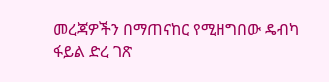መረጃዎችን በማጠናከር የሚዘግበው ዴብካ ፋይል ድረ ገጽ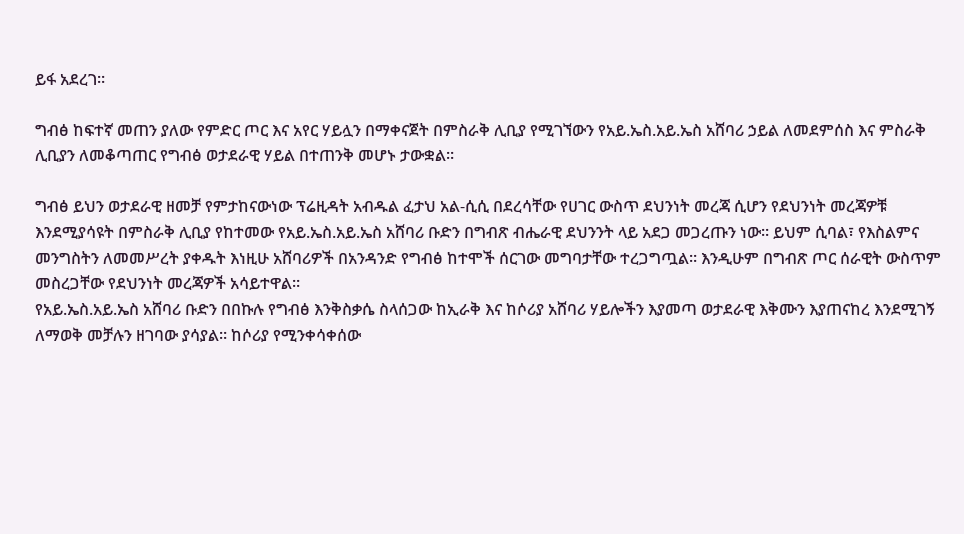ይፋ አደረገ።

ግብፅ ከፍተኛ መጠን ያለው የምድር ጦር እና አየር ሃይሏን በማቀናጀት በምስራቅ ሊቢያ የሚገኘውን የአይ.ኤስ.አይ.ኤስ አሸባሪ ኃይል ለመደምሰስ እና ምስራቅ ሊቢያን ለመቆጣጠር የግብፅ ወታደራዊ ሃይል በተጠንቅ መሆኑ ታውቋል።

ግብፅ ይህን ወታደራዊ ዘመቻ የምታከናውነው ፕሬዚዳት አብዱል ፈታህ አል-ሲሲ በደረሳቸው የሀገር ውስጥ ደህንነት መረጃ ሲሆን የደህንነት መረጃዎቹ እንደሚያሳዩት በምስራቅ ሊቢያ የከተመው የአይ.ኤስ.አይ.ኤስ አሸባሪ ቡድን በግብጽ ብሔራዊ ደህንንት ላይ አደጋ መጋረጡን ነው። ይህም ሲባል፣ የእስልምና መንግስትን ለመመሥረት ያቀዱት እነዚሁ አሸባሪዎች በአንዳንድ የግብፅ ከተሞች ሰርገው መግባታቸው ተረጋግጧል። እንዲሁም በግብጽ ጦር ሰራዊት ውስጥም መስረጋቸው የደህንነት መረጃዎች አሳይተዋል።
የአይ.ኤስ.አይ.ኤስ አሸባሪ ቡድን በበኩሉ የግብፅ እንቅስቃሴ ስላሰጋው ከኢራቅ እና ከሶሪያ አሸባሪ ሃይሎችን እያመጣ ወታደራዊ እቅሙን እያጠናከረ እንደሚገኝ ለማወቅ መቻሉን ዘገባው ያሳያል። ከሶሪያ የሚንቀሳቀሰው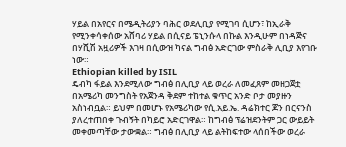ሃይል በአየርና በሜዲትሪያን ባሕር ወደሊቢያ የሚገባ ሲሆን፣ ከኢራቅ የሚንቀሳቀሰው አሸባሪ ሃይል በሲናይ ፔኒንሱላ በኩል እንዲሁም በነዳጅና በሃሺሽ አዟሪዎች እገዛ በሲውዝ ካናል ግብፅ አድርገው ምስራቅ ሊቢያ እየገቡ ነው።
Ethiopian killed by ISIL
ዴብካ ፋይል እንደሚለው ግብፅ በሊቢያ ላይ ወረራ ለመፈጸም መዘጋጀቷ በአሜሪካ መንግስት የአጀንዳ ቅደም ተከተል ቁጥር አንድ ቦታ መያዙን አስነብቧል። ይህም በመሆኑ የአሜሪካው የሲ.አይ.ኤ. ዳሬክተር ጆን በርናንስ ያለረተጠበቀ ጉብኝት በካይሮ አድርገዋል። ከግብፅ ፕሬዝደንትም ጋር ውይይት መቀመጣቸው ታውቋል። ግብፅ በሊቢያ ላይ ልትከፍተው ላሰበችው ወረራ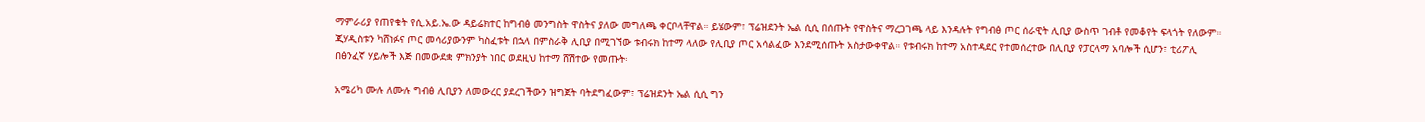ማምራሪያ የጠየቁት የሲ.አይ.ኤ.ው ዳይሬክተር ከግብፅ መንግስት ዋስትና ያለው መግለጫ ቀርቦላቸዋል። ይሄውም፣ ፕሬዝደንት ኤል ሲሲ በሰጡት የዋስትና ማረጋገጫ ላይ እንዳሉት የግብፅ ጦር ሰራዊት ሊቢያ ውስጥ ገብቶ የመቆየት ፍላጎት የለውም። ጂሃዲስቱን ካሸነፉና ጦር መሳሪያውንም ካስፈቱት በኋላ በምስራቅ ሊቢያ በሚገኘው ቱብሩክ ከተማ ላለው የሊቢያ ጦር አሳልፈው እንደሚሰጡት አስታውቀዋል። የቱብሩክ ከተማ አስተዳደር የተመሰረተው በሊቢያ የፓርላማ አባሎች ሲሆን፣ ቲሪፖሊ በፅንፈኛ ሃይሎች እጅ በመውደቋ ምክንያት ነበር ወደዚህ ከተማ ሸሽተው የመጡት፡

አሜሪካ ሙሉ ለሙሉ ግብፅ ሊቢያን ለመውረር ያደረገችውን ዝግጀት ባትደግፈውም፣ ፕሬዝደንት ኤል ሲሲ ግን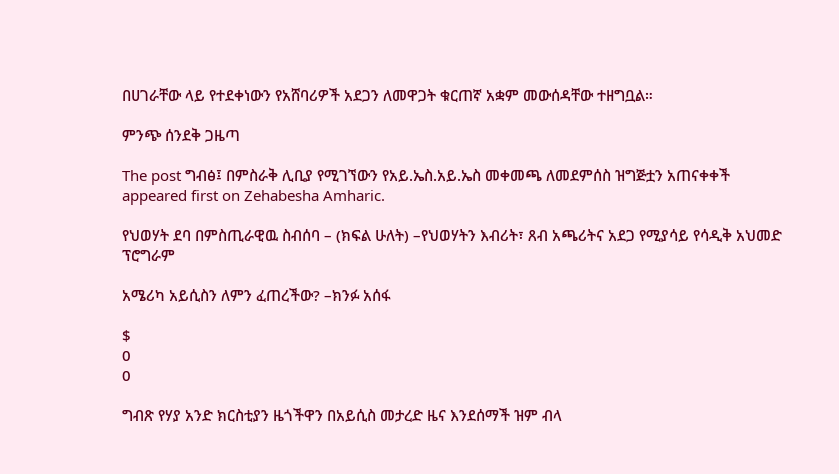በሀገራቸው ላይ የተደቀነውን የአሸባሪዎች አደጋን ለመዋጋት ቁርጠኛ አቋም መውሰዳቸው ተዘግቧል።

ምንጭ ሰንደቅ ጋዜጣ

The post ግብፅ፤ በምስራቅ ሊቢያ የሚገኘውን የአይ.ኤስ.አይ.ኤስ መቀመጫ ለመደምሰስ ዝግጅቷን አጠናቀቀች appeared first on Zehabesha Amharic.

የህወሃት ደባ በምስጢራዊዉ ስብሰባ – (ክፍል ሁለት) –የህወሃትን እብሪት፣ ጸብ አጫሪትና አደጋ የሚያሳይ የሳዲቅ አህመድ ፕሮግራም

አሜሪካ አይሲስን ለምን ፈጠረችው? –ክንፉ አሰፋ

$
0
0

ግብጽ የሃያ አንድ ክርስቲያን ዜጎችዋን በአይሲስ መታረድ ዜና እንደሰማች ዝም ብላ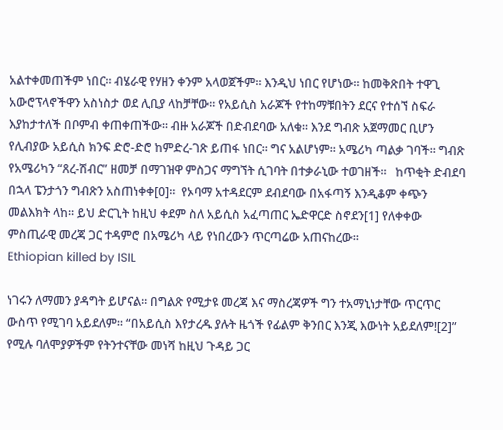አልተቀመጠችም ነበር። ብሄራዊ የሃዘን ቀንም አላወጀችም። እንዲህ ነበር የሆነው። ከመቅጽበት ተዋጊ አውሮፕላኖችዋን አስነስታ ወደ ሊቢያ ላከቻቸው። የአይሲስ አራጆች የተከማቹበትን ደርና የተሰኘ ስፍራ እያከታተለች በቦምብ ቀጠቀጠችው። ብዙ አራጆች በድብደባው አለቁ። እንደ ግብጽ አጀማመር ቢሆን የሊብያው አይሲስ ክንፍ ድሮ-ድሮ ከምድረ-ገጽ ይጠፋ ነበር። ግና አልሆነም። አሜሪካ ጣልቃ ገባች። ግብጽ የአሜሪካን “ጸረ-ሽብር” ዘመቻ በማገዝዋ ምስጋና ማግኘት ሲገባት በተቃራኒው ተወገዘች።   ከጥቂት ድብደባ በኋላ ፔንታጎን ግብጽን አስጠነቀቀ[0]።  የኦባማ አተዳደርም ደብደባው በአፋጣኝ እንዲቆም ቀጭን መልእክት ላከ። ይህ ድርጊት ከዚህ ቀደም ስለ አይሲስ አፈጣጠር ኤድዋርድ ስኖደን[1] የለቀቀው ምስጢራዊ መረጃ ጋር ተዳምሮ በአሜሪካ ላይ የነበረውን ጥርጣሬው አጠናከረው።
Ethiopian killed by ISIL

ነገሩን ለማመን ያዳግት ይሆናል። በግልጽ የሚታዩ መረጃ እና ማስረጃዎች ግን ተአማኒነታቸው ጥርጥር ውስጥ የሚገባ አይደለም። “በአይሲስ እየታረዱ ያሉት ዜጎች የፊልም ቅንበር እንጂ እውነት አይደለም![2]” የሚሉ ባለሞያዎችም የትንተናቸው መነሻ ከዚህ ጉዳይ ጋር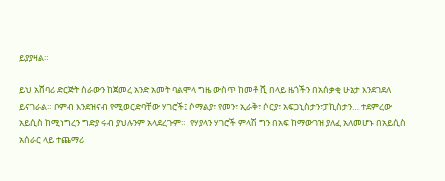ይያያዛል።

ይህ አሸባሪ ድርጅት ስራውን ከጀመረ አንድ አመት ባልሞላ ግዜ ውስጥ ከመቶ ሺ በላይ ዜጎችን በአሰቃቂ ሁኔታ እንደገደለ ይናገራል። ቦምብ እንደዝናብ የሚወርድባቸው ሃገሮች፤ ሶማልያ፣ የመን፣ ኢራቅ፣ ሶርያ፣ አፍጋኒስታን፣ፓኪስታን… ተደምረው አይሲስ ከሚነግረን ግድያ ሩብ ያህሉንም አላደረጉም።  የሃያላን ሃገሮች ምላሽ ግን በአፍ ከማውገዝ ያለፈ አለመሆኑ በአይሲስ አሰራር ላይ ተጨማሪ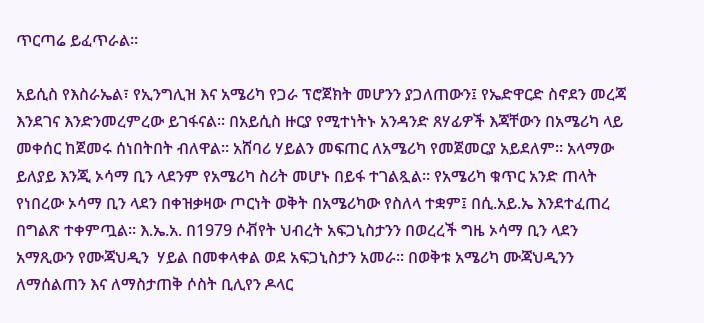ጥርጣሬ ይፈጥራል።

አይሲስ የእስራኤል፣ የኢንግሊዝ እና አሜሪካ የጋራ ፕሮጀክት መሆንን ያጋለጠውን፤ የኤድዋርድ ስኖደን መረጃ እንደገና እንድንመረምረው ይገፋናል። በአይሲስ ዙርያ የሚተነትኑ አንዳንድ ጸሃፊዎች እጃቸውን በአሜሪካ ላይ መቀሰር ከጀመሩ ሰነበትበት ብለዋል። አሸባሪ ሃይልን መፍጠር ለአሜሪካ የመጀመርያ አይደለም። አላማው ይለያይ እንጂ ኦሳማ ቢን ላደንም የአሜሪካ ስሪት መሆኑ በይፋ ተገልጿል። የአሜሪካ ቁጥር አንድ ጠላት የነበረው ኦሳማ ቢን ላደን በቀዝቃዛው ጦርነት ወቅት በአሜሪካው የስለላ ተቋም፤ በሲ.አይ.ኤ እንደተፈጠረ በግልጽ ተቀምጧል። እ.ኤ.አ. በ1979 ሶቭየት ህብረት አፍጋኒስታንን በወረረች ግዜ ኦሳማ ቢን ላደን አማጺውን የሙጃህዲን  ሃይል በመቀላቀል ወደ አፍጋኒስታን አመራ። በወቅቱ አሜሪካ ሙጃህዲንን ለማሰልጠን እና ለማስታጠቅ ሶስት ቢሊየን ዶላር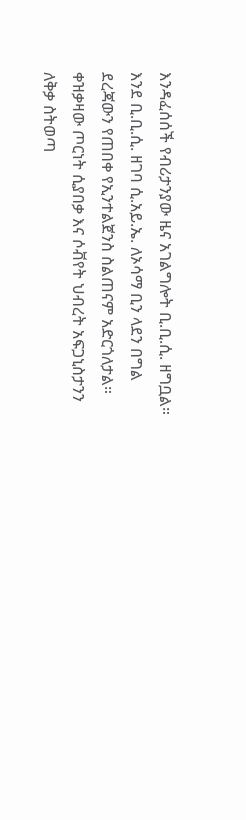እንዳፈሰሰች የብሪታንያው ዜና አገልግሎት ቢ.ቢ.ሲ. ዘግቧል። እንደ ቢ.ቢ.ሲ. ዘገባ ሲ.አይ.ኤ. ለኦሳማ ቢን ላደን በግል ደረጃውን የጠበቀ የኢንተልጀንስ ስልጠናም አድርጎለታል። ቀዝቃዛው ጦርነት ሲያበቃ እና ሶቭየት ህብረት አፍጋኒስታንን ለቅቃ ስትወጣ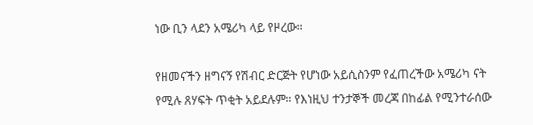ነው ቢን ላደን አሜሪካ ላይ የዞረው።

የዘመናችን ዘግናኝ የሽብር ድርጅት የሆነው አይሲስንም የፈጠረችው አሜሪካ ናት የሚሉ ጸሃፍት ጥቂት አይደሉም። የእነዚህ ተንታኞች መረጃ በከፊል የሚንተራሰው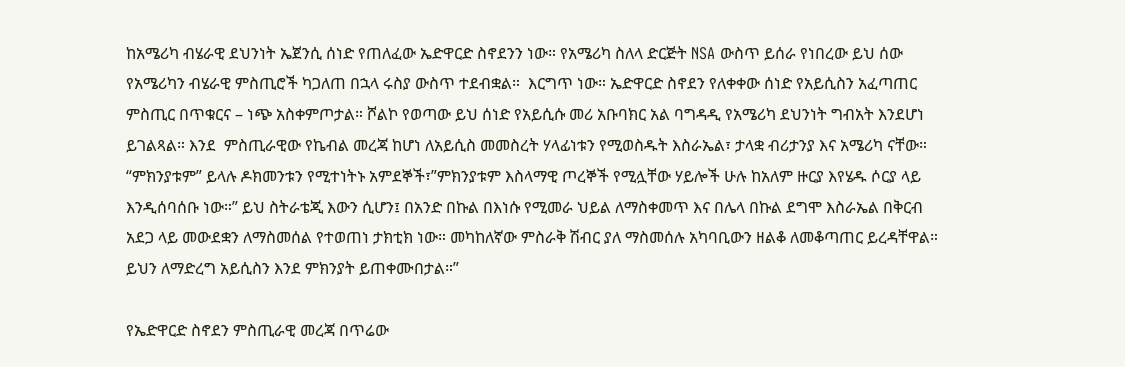ከአሜሪካ ብሄራዊ ደህንነት ኤጀንሲ ሰነድ የጠለፈው ኤድዋርድ ስኖደንን ነው። የአሜሪካ ስለላ ድርጅት NSA ውስጥ ይሰራ የነበረው ይህ ሰው የአሜሪካን ብሄራዊ ምስጢሮች ካጋለጠ በኋላ ሩስያ ውስጥ ተደብቋል።  እርግጥ ነው። ኤድዋርድ ስኖደን የለቀቀው ሰነድ የአይሲስን አፈጣጠር ምስጢር በጥቁርና – ነጭ አስቀምጦታል። ሾልኮ የወጣው ይህ ሰነድ የአይሲሱ መሪ አቡባክር አል ባግዳዲ የአሜሪካ ደህንነት ግብአት እንደሆነ ይገልጻል። እንደ  ምስጢራዊው የኬብል መረጃ ከሆነ ለአይሲስ መመስረት ሃላፊነቱን የሚወስዱት እስራኤል፣ ታላቋ ብሪታንያ እና አሜሪካ ናቸው። “ምክንያቱም” ይላሉ ዶክመንቱን የሚተነትኑ አምደኞች፣”ምክንያቱም እስላማዊ ጦረኞች የሚሏቸው ሃይሎች ሁሉ ከአለም ዙርያ እየሄዱ ሶርያ ላይ እንዲሰባሰቡ ነው።” ይህ ስትራቴጂ እውን ሲሆን፤ በአንድ በኩል በእነሱ የሚመራ ህይል ለማስቀመጥ እና በሌላ በኩል ደግሞ እስራኤል በቅርብ አደጋ ላይ መውደቋን ለማስመሰል የተወጠነ ታክቲክ ነው። መካከለኛው ምስራቅ ሽብር ያለ ማስመሰሉ አካባቢውን ዘልቆ ለመቆጣጠር ይረዳቸዋል።  ይህን ለማድረግ አይሲስን እንደ ምክንያት ይጠቀሙበታል።”

የኤድዋርድ ስኖደን ምስጢራዊ መረጃ በጥሬው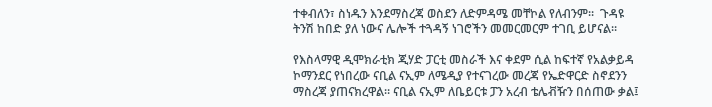ተቀብለን፣ ስነዱን እንደማስረጃ ወስደን ለድምዳሜ መቸኮል የለብንም።  ጉዳዩ ትንሽ ከበድ ያለ ነውና ሌሎች ተጓዳኝ ነገሮችን መመርመርም ተገቢ ይሆናል።

የእስላማዊ ዲሞክራቲክ ጂሃድ ፓርቲ መስራች እና ቀደም ሲል ከፍተኛ የአልቃይዳ ኮማንደር የነበረው ናቢል ናኢም ለሜዲያ የተናገረው መረጃ የኤድዋርድ ስኖደንን ማስረጃ ያጠናክረዋል። ናቢል ናኢም ለቤይርቱ ፓን አረብ ቴሌቭዥን በሰጠው ቃል፤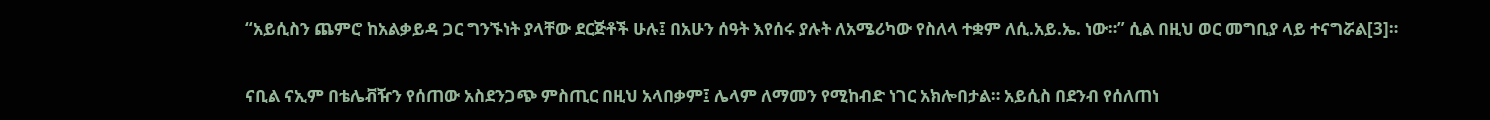“አይሲስን ጨምሮ ከአልቃይዳ ጋር ግንኙነት ያላቸው ደርጅቶች ሁሉ፤ በአሁን ሰዓት እየሰሩ ያሉት ለአሜሪካው የስለላ ተቋም ለሲ.አይ.ኤ. ነው።” ሲል በዚህ ወር መግቢያ ላይ ተናግሯል[3]።

ናቢል ናኢም በቴሌቭዥን የሰጠው አስደንጋጭ ምስጢር በዚህ አላበቃም፤ ሌላም ለማመን የሚከብድ ነገር አክሎበታል። አይሲስ በደንብ የሰለጠነ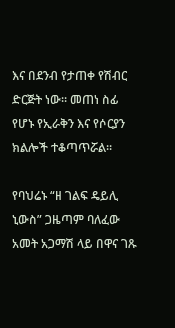እና በደንብ የታጠቀ የሽብር ድርጅት ነው። መጠነ ስፊ የሆኑ የኢራቅን እና የሶርያን ክልሎች ተቆጣጥሯል።

የባህሬኑ “ዘ ገልፍ ዴይሊ ኒውስ” ጋዜጣም ባለፈው አመት አጋማሽ ላይ በዋና ገጹ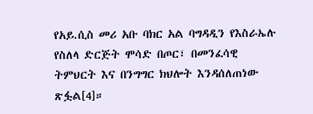የአይ.ሲስ መሪ አቡ ባክር አል ባግዳዲን የእስራኤሉ የስለላ ድርጅት ሞሳድ በጦር፣ በመንፈሳዊ ትምህርት እና በንግግር ክህሎት እንዳሰለጠነው ጽፏል[4]።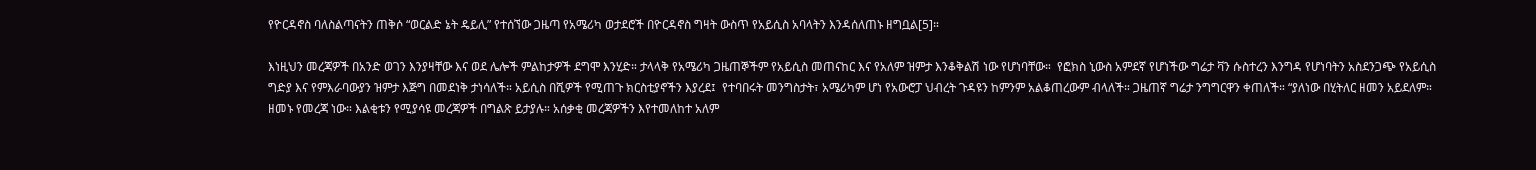የዮርዳኖስ ባለስልጣናትን ጠቅሶ “ወርልድ ኔት ዴይሊ” የተሰኘው ጋዜጣ የአሜሪካ ወታደሮች በዮርዳኖስ ግዛት ውስጥ የአይሲስ አባላትን እንዳሰለጠኑ ዘግቧል[5]።

እነዚህን መረጃዎች በአንድ ወገን እንያዛቸው እና ወደ ሌሎች ምልከታዎች ደግሞ እንሂድ። ታላላቅ የአሜሪካ ጋዜጠኞችም የአይሲስ መጠናከር እና የአለም ዝምታ እንቆቅልሽ ነው የሆነባቸው።  የፎክስ ኒውስ አምደኛ የሆነችው ግሬታ ቫን ሱስተረን እንግዳ የሆነባትን አስደንጋጭ የአይሲስ ግድያ እና የምእራባውያን ዝምታ እጅግ በመደነቅ ታነሳለች። አይሲስ በሺዎች የሚጠጉ ክርስቲያኖችን እያረደ፤  የተባበሩት መንግስታት፣ አሜሪካም ሆነ የአውሮፓ ህብረት ጉዳዩን ከምንም አልቆጠረውም ብላለች። ጋዜጠኛ ግሬታ ንግግርዋን ቀጠለች። “ያለነው በሂትለር ዘመን አይደለም። ዘመኑ የመረጃ ነው። እልቂቱን የሚያሳዩ መረጃዎች በግልጽ ይታያሉ። አሰቃቂ መረጃዎችን እየተመለከተ አለም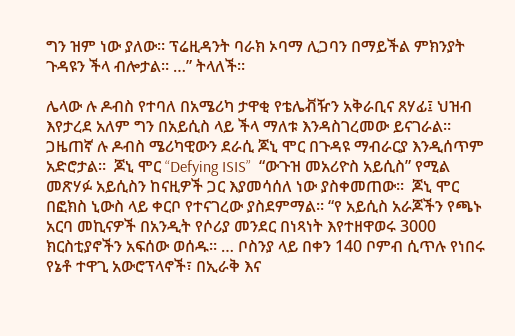ግን ዝም ነው ያለው። ፕሬዚዳንት ባራክ ኦባማ ሊጋባን በማይችል ምክንያት ጉዳዩን ችላ ብሎታል። …” ትላለች።

ሌላው ሉ ዶብስ የተባለ በአሜሪካ ታዋቂ የቴሌቭዥን አቅራቢና ጸሃፊ፤ ህዝብ እየታረደ አለም ግን በአይሲስ ላይ ችላ ማለቱ እንዳስገረመው ይናገራል።  ጋዜጠኛ ሉ ዶብስ ሜሪካዊውን ደራሲ ጆኒ ሞር በጉዳዩ ማብራርያ እንዲሰጥም አድሮታል።  ጆኒ ሞር “Defying ISIS”  “ውጉዝ መአሪዮስ አይሲስ” የሚል መጽሃፉ አይሲስን ከናዚዎች ጋር እያመሳሰለ ነው ያስቀመጠው።  ጆኒ ሞር በፎክስ ኒውስ ላይ ቀርቦ የተናገረው ያስደምማል። “የ አይሲስ አራጆችን የጫኑ አርባ መኪናዎች በአንዲት የሶሪያ መንደር በነጻነት እየተዘዋወሩ 3000 ክርስቲያኖችን አፍሰው ወሰዱ። … ቦስንያ ላይ በቀን 140 ቦምብ ሲጥሉ የነበሩ የኔቶ ተዋጊ አውሮፕላኖች፣ በኢራቅ እና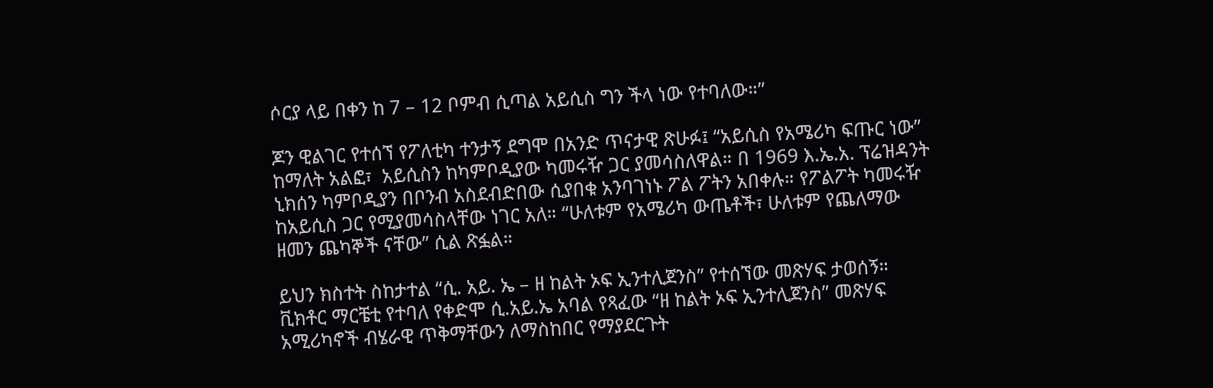ሶርያ ላይ በቀን ከ 7 – 12 ቦምብ ሲጣል አይሲስ ግን ችላ ነው የተባለው።”

ጆን ዊልገር የተሰኘ የፖለቲካ ተንታኝ ደግሞ በአንድ ጥናታዊ ጽሁፉ፤ “አይሲስ የአሜሪካ ፍጡር ነው” ከማለት አልፎ፣  አይሲስን ከካምቦዲያው ካመሩዥ ጋር ያመሳስለዋል። በ 1969 እ.ኤ.አ. ፕሬዝዳንት ኒክሰን ካምቦዲያን በቦንብ አስደብድበው ሲያበቁ አንባገነኑ ፖል ፖትን አበቀሉ። የፖልፖት ካመሩዥ ከአይሲስ ጋር የሚያመሳስላቸው ነገር አለ። “ሁለቱም የአሜሪካ ውጤቶች፣ ሁለቱም የጨለማው ዘመን ጨካኞች ናቸው” ሲል ጽፏል።

ይህን ክስተት ስከታተል “ሲ. አይ. ኤ – ዘ ከልት ኦፍ ኢንተሊጀንስ” የተሰኘው መጽሃፍ ታወሰኝ።  ቪክቶር ማርቼቲ የተባለ የቀድሞ ሲ.አይ.ኤ አባል የጻፈው “ዘ ከልት ኦፍ ኢንተሊጀንስ” መጽሃፍ አሚሪካኖች ብሄራዊ ጥቅማቸውን ለማስከበር የማያደርጉት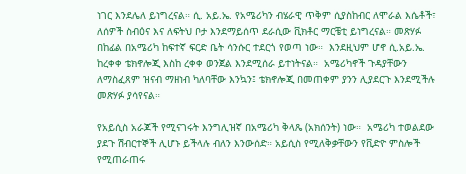ነገር እንደሌለ ይነግረናል። ሲ. አይ.ኤ. የአሜሪካን ብሄራዊ ጥቅም ሲያስከብር ለሞራል እሴቶች፣ ለሰዎች ስብዕና እና ለፍትህ ቦታ እንደማይሰጥ ደራሲው ቪክቶር ማርቼቲ ይነግረናል። መጽሃፉ በከፊል በአሜሪካ ከፍተኛ ፍርድ ቤት ሳንሱር ተደርጎ የወጣ ነው።  እንደዚህም ሆኖ ሲ.አይ.ኤ.  ከረቀቀ ቴክኖሎጂ እስከ ረቀቀ ወንጀል እንደሚሰራ ይተነትናል።  አሜሪካኖች ጉዳያቸውን ለማስፈጸም ዝናብ ማዘነብ ካለባቸው እንኳን፤ ቴክኖሎጂ በመጠቀም ያንን ሊያደርጉ እንደሚችሉ መጽሃፉ ያሳየናል።

የአይሲስ አራጆች የሚናገሩት እንግሊዝኛ በአሜሪካ ቅላጼ (አክሰንት) ነው።  አሜሪካ ተወልደው ያደጉ ሽብርተኞች ሊሆኑ ይችላሉ ብለን እንውሰድ። አይሲስ የሚለቅቃቸውን የቪድዮ ምስሎች የሚጠራጠሩ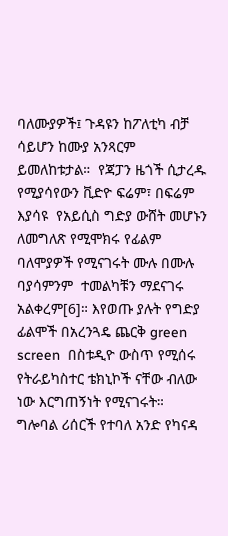ባለሙያዎች፤ ጉዳዩን ከፖለቲካ ብቻ ሳይሆን ከሙያ አንጻርም ይመለከቱታል።  የጃፓን ዜጎች ሲታረዱ የሚያሳየውን ቪድዮ ፍሬም፣ በፍሬም እያሳዩ  የአይሲስ ግድያ ውሸት መሆኑን ለመግለጽ የሚሞክሩ የፊልም ባለሞያዎች የሚናገሩት ሙሉ በሙሉ ባያሳምንም  ተመልካቹን ማደናገሩ አልቀረም[6]። እየወጡ ያሉት የግድያ ፊልሞች በአረንጓዴ ጨርቅ green screen  በስቱዲዮ ውስጥ የሚሰሩ የትራይካስተር ቴክኒኮች ናቸው ብለው ነው እርግጠኝነት የሚናገሩት።  ግሎባል ሪሰርች የተባለ አንድ የካናዳ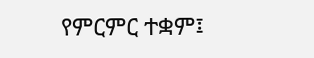የምርምር ተቋም፤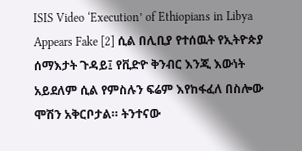ISIS Video ‘Execution’ of Ethiopians in Libya Appears Fake [2] ሲል በሊቢያ የተሰዉት የኢትዮጵያ ሰማእታት ጉዳይ፤ የቪድዮ ቅንብር እንጂ እውነት አይደለም ሲል የምስሉን ፍሬም እየከፋፈለ በስሎው ሞሽን አቅርቦታል። ትንተናው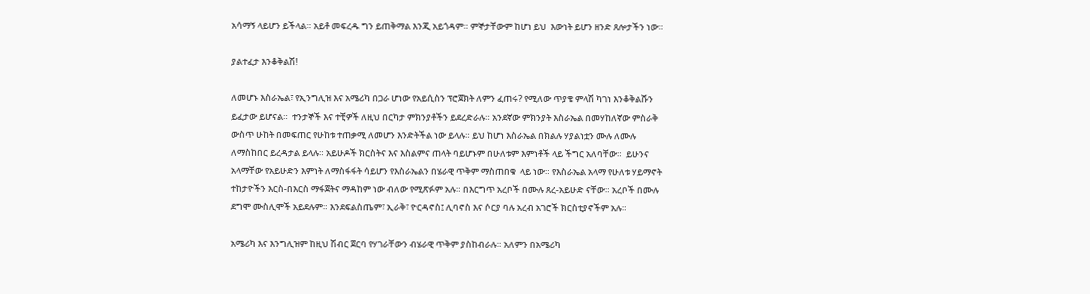አሳማኝ ላይሆን ይችላል። አይቶ መፍረዱ ግን ይጠቅማል እንጂ አይጎዳም። ምኞታቸውም ከሆነ ይህ  እውነት ይሆን ዘንድ ጸሎታችን ነው።

ያልተፈታ እንቆቅልሽ!

ለመሆኑ እስራኤል፣ የኢንግሊዝ እና አሜሪካ በጋራ ሆነው የአይሲስን ፕሮጀክት ለምን ፈጠሩ? የሚለው ጥያቄ ምላሽ ካገነ እንቆቅልሹን ይፈታው ይሆናል።  ተንታኞች እና ተቺዎች ለዚህ በርካታ ምክንያቶችን ይደረድራሉ። አንደኛው ምክንያት እስራኤል በመሃከለኛው ምስራቅ ውስጥ ሁከት በመፍጠር የሁከቱ ተጠቃሚ ለመሆን እንድትችል ነው ይላሉ። ይህ ከሆነ እስራኤል በክልሉ ሃያልነቷን ሙሉ ለሙሉ ለማስከበር ይረዳታል ይላሉ። አይሁዶች ክርስትና እና እስልምና ጠላት ባይሆኑም በሁለቱም እምነቶች ላይ ችግር አለባቸው።  ይሁንና አላማቸው የአይሁድን እምነት ለማስፋፋት ሳይሆን የእስራኤልን በሄራዊ ጥቅም ማስጠበቁ  ላይ ነው። የእስራኤል አላማ የሁለቱ ሃይማኖት ተከታዮችን እርስ-በእርስ ማፋጀትና ማዳከም ነው ብለው የሚጽፉም አሉ። በእርግጥ አረቦች በሙሉ ጸረ-አይሁድ ናቸው። አረቦች በሙሉ ደግሞ ሙስሊሞች አይደሉም። እንደፍልስጤም፣ ኢራቅ፣ ዮርዳኖስ፤ ሊባኖስ እና ሶርያ ባሉ አረብ አገሮች ክርስቲያኖችም አሉ።

አሜሪካ እና እንግሊዝም ከዚህ ሽብር ጀርባ የሃገራቸውን ብሄራዊ ጥቅም ያስከብራሉ። አለምን በአሜሪካ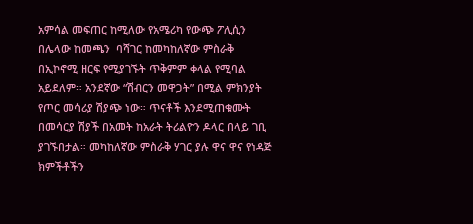አምሳል መፍጠር ከሚለው የአሜሪካ የውጭ ፖሊሲን በሌላው ከመጫን  ባሻገር ከመካከለኛው ምስራቅ በኢኮኖሚ ዘርፍ የሚያገኙት ጥቅምም ቀላል የሚባል አይደለም። አንደኛው “ሽብርን መዋጋት” በሚል ምክንያት የጦር መሳሪያ ሽያጭ ነው። ጥናቶች እንደሚጠቁሙት በመሳርያ ሽያች በአመት ከአራት ትሪልዮን ዶላር በላይ ገቢ ያገኙበታል። መካከለኛው ምስራቅ ሃገር ያሉ ዋና ዋና የነዳጅ ክምችቶችን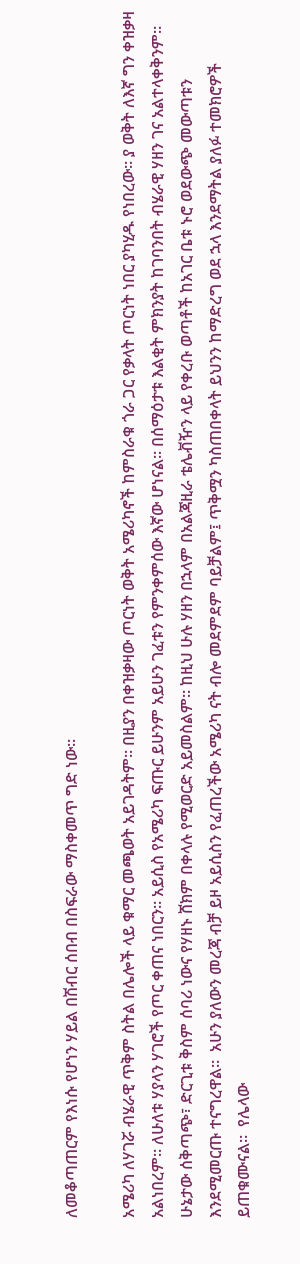ለመቆጣጠርም የእነሱ የሆነን ሃይል በሽብር ሰበብ በስፍራው ማስቀመጥ ግድ ነው።

አሜሪካ ለሃገሯ ብሄራዊ ጥቅም ስትል በሌሎች ላይ ቁማር መጫወት አይገዳትም። በዚያን በቀዝቃዛው ጦርነት ወቅት አሜሪካኖች ከምስራቁ ጎራ ጋር የቃላት ጦርነት ነበር ያካሂዱ የነበረው። ያ ወቅት ለእኛ ግን ቀዝቃዛ አልነበረም። ለሁለቱ ሃያላን ሃገሮች የጦር ቀጠና ነበርን። አይሲስ የአሜሪካ ፍጡር ይሁንም አይሁን ገፈቱን የምንቀምሰው እኛው ሆነናል። በሰማዕታቱ እልቂት ምክንያት ከገባንበት ብሄራዊ ሃዘን ገና አልተላቀቅንም። ሁኔታው ሰቅጣጭ፣ ድርጊቱ ቅስም ሰባሪ ነውና የሃዘኑ ሸክም በቀላሉ የሚወርድ አይመስልም። ከዚህ ሁሉ ሃዘን በኋላም በአልጃዚራ ቴሌቭዥን ላይ የቀረቡ ወጣቶች ከአገር ቤቱ ኑሮ ወደውጭ መውጣቱን እንደሚመርጡ ተናግረዋል።  አሁን ያለውን መረጃ ብቻ ይዞ አይሲስን የፈጠረችው አሜሪካ ናት ብሎ መደምደም ባይቻልም፤ ጥቅሟን ካስጠበቀላት ይህንን ከማድረግ ወደ ኋላ እንደማትል ያለፉ ተመክሮዎች ይጠቁሙናል።  የሌላው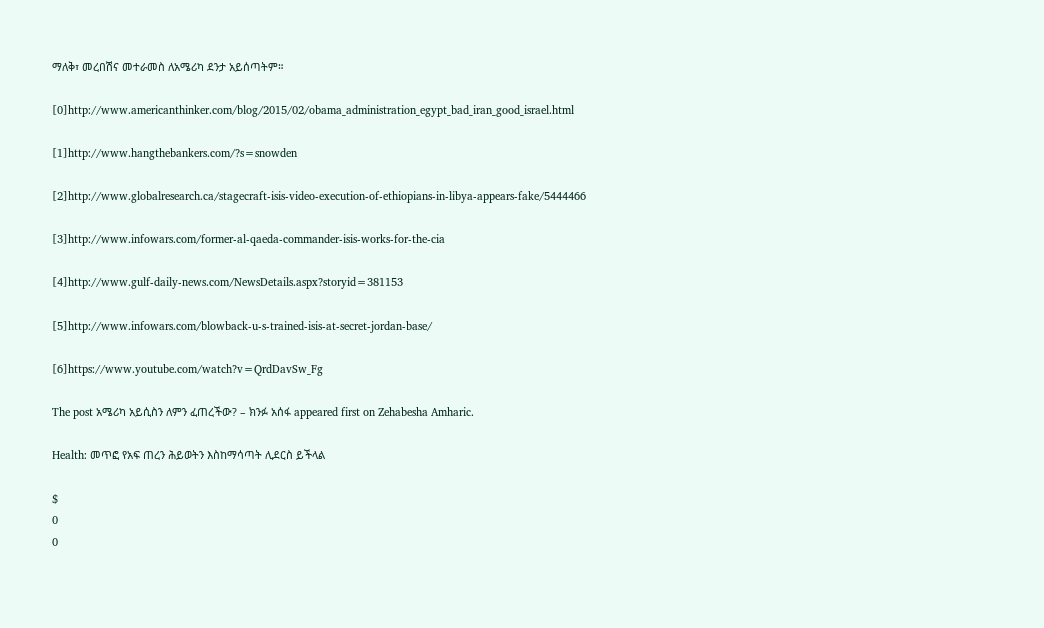ማለቅ፣ መረበሽና መተራመስ ለአሜሪካ ደንታ አይሰጣትም።

[0]http://www.americanthinker.com/blog/2015/02/obama_administration_egypt_bad_iran_good_israel.html

[1]http://www.hangthebankers.com/?s=snowden

[2]http://www.globalresearch.ca/stagecraft-isis-video-execution-of-ethiopians-in-libya-appears-fake/5444466

[3]http://www.infowars.com/former-al-qaeda-commander-isis-works-for-the-cia

[4]http://www.gulf-daily-news.com/NewsDetails.aspx?storyid=381153

[5]http://www.infowars.com/blowback-u-s-trained-isis-at-secret-jordan-base/

[6]https://www.youtube.com/watch?v=QrdDavSw_Fg

The post አሜሪካ አይሲስን ለምን ፈጠረችው? – ክንፉ አሰፋ appeared first on Zehabesha Amharic.

Health: መጥፎ የአፍ ጠረን ሕይወትን እስከማሳጣት ሊደርስ ይችላል

$
0
0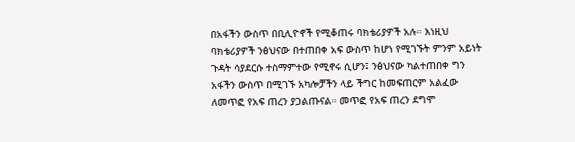በአፋችን ውስጥ በቢሊዮኖች የሚቆጠሩ ባክቴሪያዎች አሉ። እነዚህ ባክቴሪያዎች ንፅህናው በተጠበቀ አፍ ውስጥ ከሆነ የሚገኙት ምንም አይነት ጉዳት ሳያደርሱ ተስማምተው የሚኖሩ ሲሆን፤ ንፅህናው ካልተጠበቀ ግን አፋችን ውስጥ በሚገኙ አካሎቻችን ላይ ችግር ከመፍጠርም አልፈው ለመጥፎ የአፍ ጠረን ያጋልጡናል። መጥፎ የአፍ ጠረን ደግሞ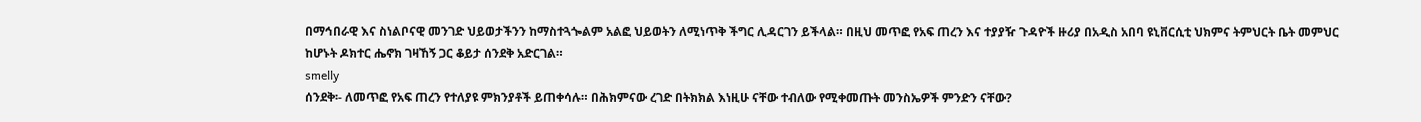በማኅበራዊ እና ስነልቦናዊ መንገድ ህይወታችንን ከማስተጓጐልም አልፎ ህይወትን ለሚነጥቅ ችግር ሊዳርገን ይችላል። በዚህ መጥፎ የአፍ ጠረን እና ተያያዥ ጉዳዮች ዙሪያ በአዲስ አበባ ዩኒቨርሲቲ ህክምና ትምህርት ቤት መምህር ከሆኑት ዶክተር ሔኖክ ገዛኸኝ ጋር ቆይታ ሰንደቅ አድርገል።
smelly
ሰንደቅ፡- ለመጥፎ የአፍ ጠረን የተለያዩ ምክንያቶች ይጠቀሳሉ። በሕክምናው ረገድ በትክክል እነዚሁ ናቸው ተብለው የሚቀመጡት መንስኤዎች ምንድን ናቸው?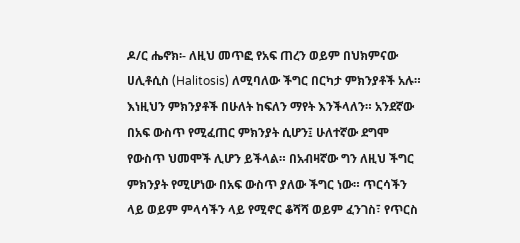ዶ/ር ሔኖክ፡- ለዚህ መጥፎ የአፍ ጠረን ወይም በህክምናው ሀሊቶሲስ (Halitosis) ለሚባለው ችግር በርካታ ምክንያቶች አሉ። እነዚህን ምክንያቶች በሁለት ከፍለን ማየት እንችላለን። አንደኛው በአፍ ውስጥ የሚፈጠር ምክንያት ሲሆን፤ ሁለተኛው ደግሞ የውስጥ ህመሞች ሊሆን ይችላል። በአብዛኛው ግን ለዚህ ችግር ምክንያት የሚሆነው በአፍ ውስጥ ያለው ችግር ነው። ጥርሳችን ላይ ወይም ምላሳችን ላይ የሚኖር ቆሻሻ ወይም ፈንገስ፣ የጥርስ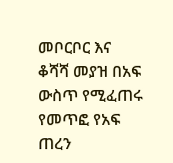መቦርቦር እና ቆሻሻ መያዝ በአፍ ውስጥ የሚፈጠሩ የመጥፎ የአፍ ጠረን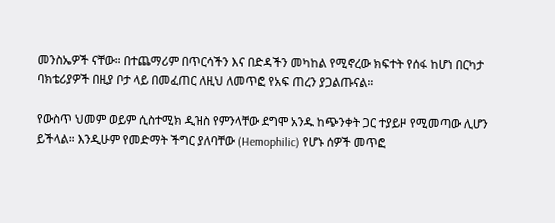መንስኤዎች ናቸው። በተጨማሪም በጥርሳችን እና በድዳችን መካከል የሚኖረው ክፍተት የሰፋ ከሆነ በርካታ ባክቴሪያዎች በዚያ ቦታ ላይ በመፈጠር ለዚህ ለመጥፎ የአፍ ጠረን ያጋልጡናል።

የውስጥ ህመም ወይም ሲስተሚክ ዲዝስ የምንላቸው ደግሞ አንዱ ከጭንቀት ጋር ተያይዞ የሚመጣው ሊሆን ይችላል። እንዲሁም የመድማት ችግር ያለባቸው (Hemophilic) የሆኑ ሰዎች መጥፎ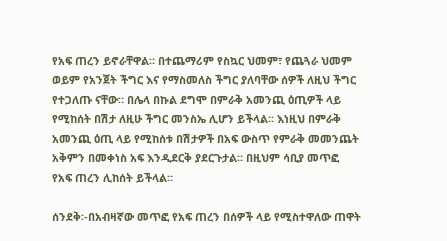የአፍ ጠረን ይኖራቸዋል። በተጨማሪም የስኳር ህመም፣ የጨጓራ ህመም ወይም የአንጀት ችግር እና የማስመለስ ችግር ያለባቸው ሰዎች ለዚህ ችግር የተጋለጡ ናቸው። በሌላ በኩል ደግሞ በምራቅ አመንጪ ዕጢዎች ላይ የሚከሰት በሽታ ለዚሁ ችግር መንስኤ ሊሆን ይችላል። እነዚህ በምራቅ አመንጪ ዕጢ ላይ የሚከሰቱ በሽታዎች በአፍ ውስጥ የምራቅ መመንጨት አቅምን በመቀነስ አፍ እንዲደርቅ ያደርጉታል። በዚህም ሳቢያ መጥፎ የአፍ ጠረን ሊከሰት ይችላል።

ሰንደቅ፡-በአብዛኛው መጥፎ የአፍ ጠረን በሰዎች ላይ የሚስተዋለው ጠዋት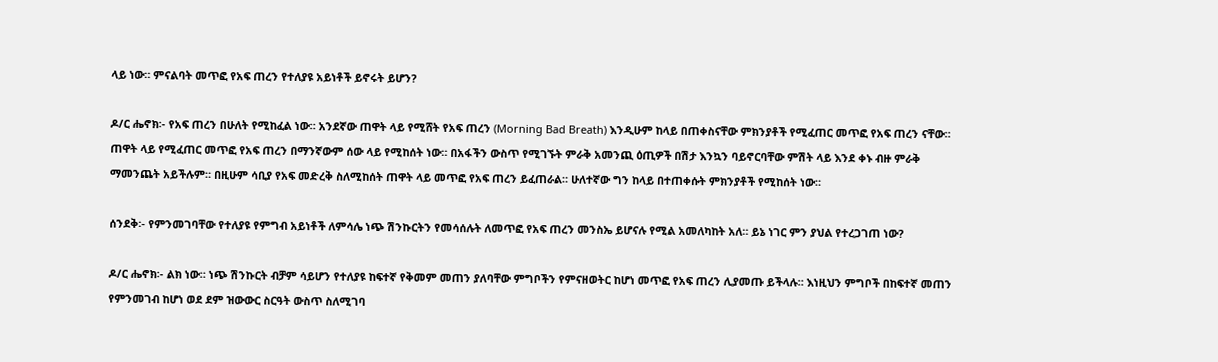ላይ ነው። ምናልባት መጥፎ የአፍ ጠረን የተለያዩ አይነቶች ይኖሩት ይሆን?

ዶ/ር ሔኖክ፡- የአፍ ጠረን በሁለት የሚከፈል ነው። አንደኛው ጠዋት ላይ የሚሸት የአፍ ጠረን (Morning Bad Breath) እንዲሁም ከላይ በጠቀስናቸው ምክንያቶች የሚፈጠር መጥፎ የአፍ ጠረን ናቸው። ጠዋት ላይ የሚፈጠር መጥፎ የአፍ ጠረን በማንኛውም ሰው ላይ የሚከሰት ነው። በአፋችን ውስጥ የሚገኙት ምራቅ አመንጪ ዕጢዎች በሽታ እንኳን ባይኖርባቸው ምሽት ላይ እንደ ቀኑ ብዙ ምራቅ ማመንጨት አይችሉም። በዚሁም ሳቢያ የአፍ መድረቅ ስለሚከሰት ጠዋት ላይ መጥፎ የአፍ ጠረን ይፈጠራል። ሁለተኛው ግን ከላይ በተጠቀሱት ምክንያቶች የሚከሰት ነው።

ሰንደቅ፡- የምንመገባቸው የተለያዩ የምግብ አይነቶች ለምሳሌ ነጭ ሽንኩርትን የመሳሰሉት ለመጥፎ የአፍ ጠረን መንስኤ ይሆናሉ የሚል አመለካከት አለ። ይኔ ነገር ምን ያህል የተረጋገጠ ነው?

ዶ/ር ሔኖክ፡- ልክ ነው። ነጭ ሽንኩርት ብቻም ሳይሆን የተለያዩ ከፍተኛ የቅመም መጠን ያለባቸው ምግቦችን የምናዘወትር ከሆነ መጥፎ የአፍ ጠረን ሊያመጡ ይችላሉ። እነዚህን ምግቦች በከፍተኛ መጠን የምንመገብ ከሆነ ወደ ደም ዝውውር ስርዓት ውስጥ ስለሚገባ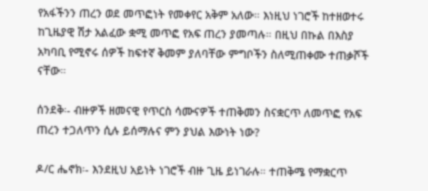የአፋችንን ጠረን ወደ መጥፎነት የመቀየር አቅም አለው። እነዚህ ነገሮች ከተዘወተሩ ከጊዜያዊ ሽታ አልፈው ቋሚ መጥፎ የአፍ ጠረን ያመጣሉ። በዚህ በኩል በእስያ አካባቢ የሚኖሩ ሰዎች ከፍተኛ ቅመም ያለባቸው ምግቦችን ስለሚጠቀሙ ተጠቃሾች ናቸው።

ሰንደቅ፡- ብዙዎች ዘመናዊ የጥርስ ሳሙናዎች ተጠቅመን ስናቋርጥ ለመጥፎ የአፍ ጠረን ተጋለጥን ሲሉ ይሰማሉና ምን ያህል እውነት ነው?

ዶ/ር ሔኖክ፡- እንደዚህ አይነት ነገሮች ብዙ ጊዜ ይነገራሉ። ተጠቅሜ የማቋርጥ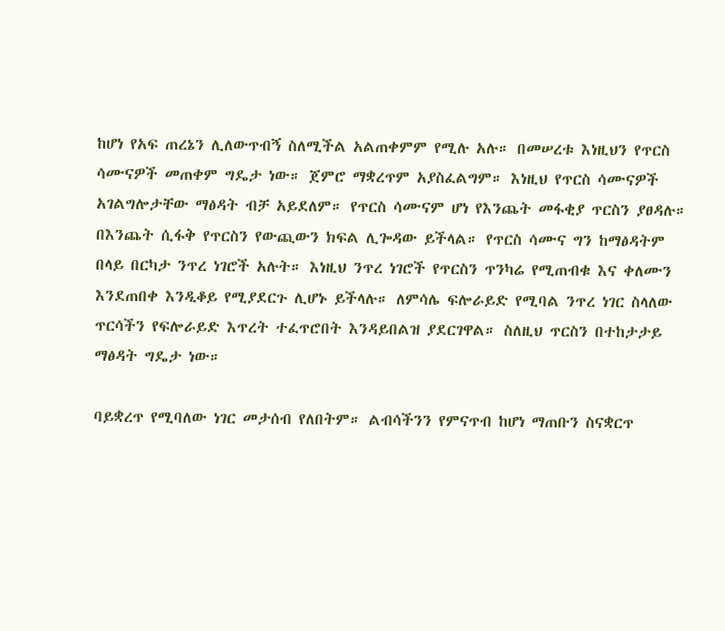ከሆነ የአፍ ጠረኔን ሊለውጥብኝ ስለሚችል አልጠቀምም የሚሉ አሉ። በመሠረቱ እነዚህን የጥርስ ሳሙናዎች መጠቀም ግዴታ ነው። ጀምሮ ማቋረጥም አያስፈልግም። እነዚህ የጥርስ ሳሙናዎች አገልግሎታቸው ማፅዳት ብቻ አይደለም። የጥርስ ሳሙናም ሆነ የእንጨት መፋቂያ ጥርስን ያፀዳሉ። በእንጨት ሲፋቅ የጥርስን የውጪውን ክፍል ሊጐዳው ይችላል። የጥርስ ሳሙና ግን ከማፅዳትም በላይ በርካታ ንጥረ ነገሮች አሉት። እነዚህ ንጥረ ነገሮች የጥርስን ጥንካሬ የሚጠብቁ እና ቀለሙን እንደጠበቀ እንዲቆይ የሚያደርጉ ሊሆኑ ይችላሉ። ለምሳሌ ፍሎራይድ የሚባል ንጥረ ነገር ስላለው ጥርሳችን የፍሎራይድ እጥረት ተፈጥሮበት እንዳይበልዝ ያደርገዋል። ስለዚህ ጥርስን በተከታታይ ማፅዳት ግዴታ ነው።

ባይቋረጥ የሚባለው ነገር መታሰብ የለበትም። ልብሳችንን የምናጥብ ከሆነ ማጠቡን ስናቋርጥ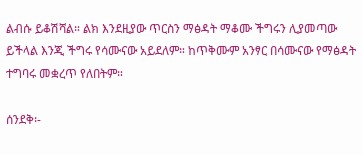ልብሱ ይቆሽሻል። ልክ እንደዚያው ጥርስን ማፅዳት ማቆሙ ችግሩን ሊያመጣው ይችላል እንጂ ችግሩ የሳሙናው አይደለም። ከጥቅሙም አንፃር በሳሙናው የማፅዳት ተግባሩ መቋረጥ የለበትም።

ሰንደቅ፡-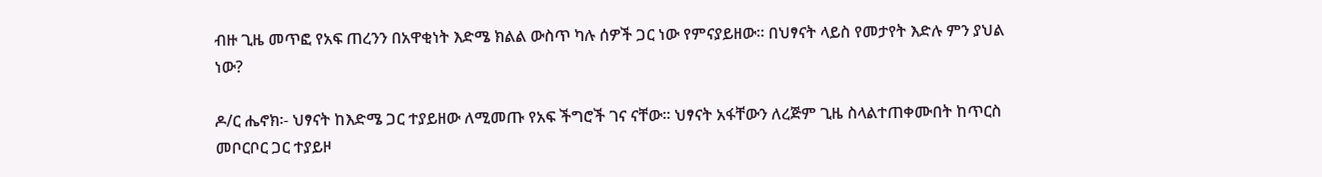ብዙ ጊዜ መጥፎ የአፍ ጠረንን በአዋቂነት እድሜ ክልል ውስጥ ካሉ ሰዎች ጋር ነው የምናያይዘው። በህፃናት ላይስ የመታየት እድሉ ምን ያህል ነው?

ዶ/ር ሔኖክ፡- ህፃናት ከእድሜ ጋር ተያይዘው ለሚመጡ የአፍ ችግሮች ገና ናቸው። ህፃናት አፋቸውን ለረጅም ጊዜ ስላልተጠቀሙበት ከጥርስ መቦርቦር ጋር ተያይዞ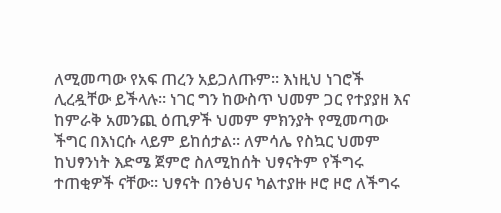ለሚመጣው የአፍ ጠረን አይጋለጡም። እነዚህ ነገሮች ሊረዷቸው ይችላሉ። ነገር ግን ከውስጥ ህመም ጋር የተያያዘ እና ከምራቅ አመንጪ ዕጢዎች ህመም ምክንያት የሚመጣው ችግር በእነርሱ ላይም ይከሰታል። ለምሳሌ የስኳር ህመም ከህፃንነት እድሜ ጀምሮ ስለሚከሰት ህፃናትም የችግሩ ተጠቂዎች ናቸው። ህፃናት በንፅህና ካልተያዙ ዞሮ ዞሮ ለችግሩ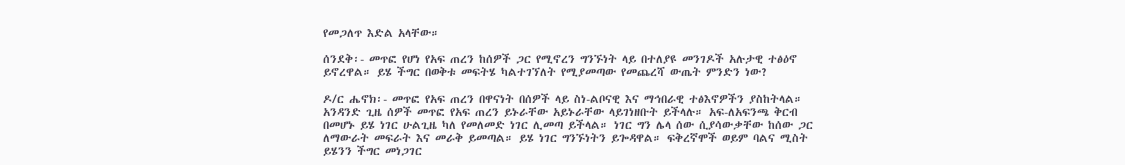የመጋለጥ እድል አላቸው።

ሰንደቅ፡- መጥፎ የሆነ የአፍ ጠረን ከሰዎች ጋር የሚኖረን ግንኙነት ላይ በተለያዩ መንገዶች አሉታዊ ተፅዕኖ ይኖረዋል። ይሄ ችግር በወቅቱ መፍትሄ ካልተገኘለት የሚያመጣው የመጨረሻ ውጤት ምንድን ነው?

ዶ/ር ሔኖክ፡- መጥፎ የአፍ ጠረን በዋናነት በሰዎች ላይ ስነ-ልቦናዊ እና ማኅበራዊ ተፅእኖዎችን ያስከትላል። አንዳንድ ጊዜ ሰዎች መጥፎ የአፍ ጠረን ይኑራቸው አይኑራቸው ላይገነዘቡት ይችላሉ። አፍ-ለአፍንጫ ቅርብ በመሆኑ ይሄ ነገር ሁልጊዜ ካለ የመለመድ ነገር ሊመጣ ይችላል። ነገር ግን ሌላ ሰው ሲያሳውቃቸው ከሰው ጋር ለማውራት መፍራት እና መራቅ ይመጣል። ይሄ ነገር ግንኙነትን ይጐዳዋል። ፍቅረኛሞች ወይም ባልና ሚስት ይሄንን ችግር መነጋገር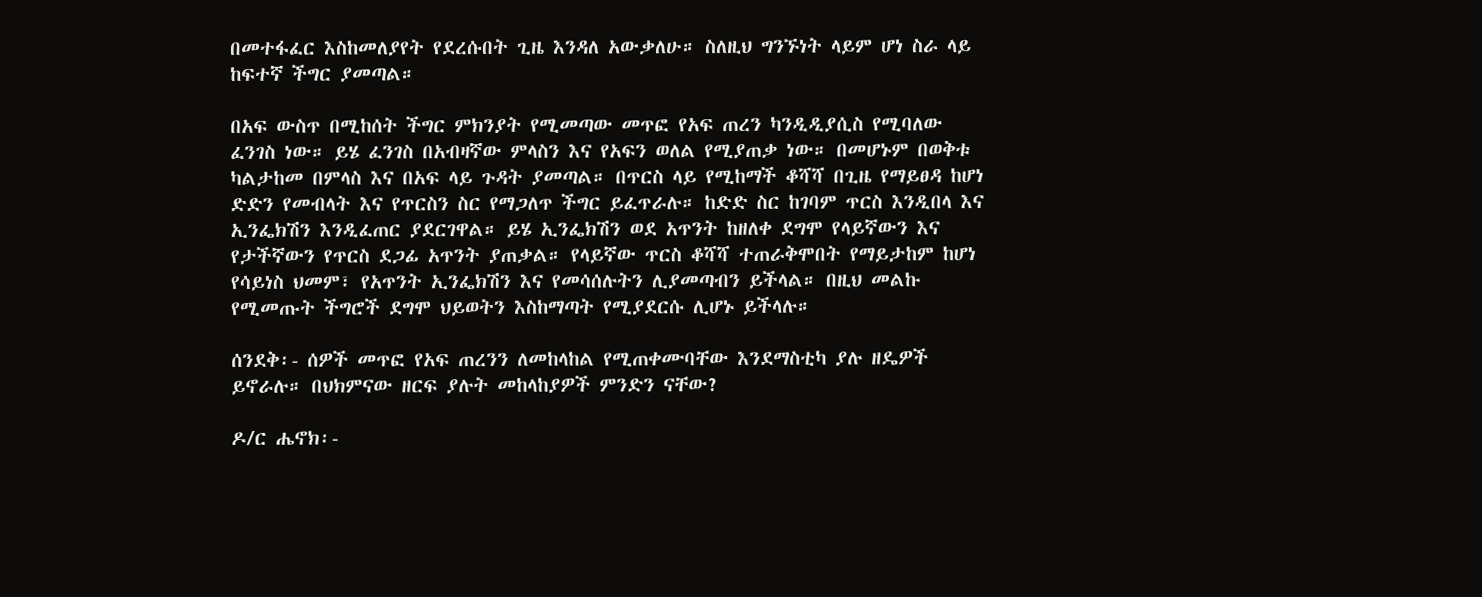በመተፋፈር እስከመለያየት የደረሱበት ጊዜ እንዳለ አውቃለሁ። ስለዚህ ግንኙነት ላይም ሆነ ስራ ላይ ከፍተኛ ችግር ያመጣል።

በአፍ ውስጥ በሚከሰት ችግር ምክንያት የሚመጣው መጥፎ የአፍ ጠረን ካንዲዲያሲስ የሚባለው ፈንገስ ነው። ይሄ ፈንገስ በአብዛኛው ምላስን እና የአፍን ወለል የሚያጠቃ ነው። በመሆኑም በወቅቱ ካልታከመ በምላስ እና በአፍ ላይ ጉዳት ያመጣል። በጥርስ ላይ የሚከማች ቆሻሻ በጊዜ የማይፀዳ ከሆነ ድድን የመብላት እና የጥርስን ስር የማጋለጥ ችግር ይፈጥራሉ። ከድድ ስር ከገባም ጥርስ እንዲበላ እና ኢንፌክሽን እንዲፈጠር ያደርገዋል። ይሄ ኢንፌክሽን ወደ አጥንት ከዘለቀ ደግሞ የላይኛውን እና የታችኛውን የጥርስ ደጋፊ አጥንት ያጠቃል። የላይኛው ጥርስ ቆሻሻ ተጠራቅሞበት የማይታከም ከሆነ የሳይነስ ህመም፣ የአጥንት ኢንፌክሽን እና የመሳሰሉትን ሊያመጣብን ይችላል። በዚህ መልኩ የሚመጡት ችግሮች ደግሞ ህይወትን እስከማጣት የሚያደርሱ ሊሆኑ ይችላሉ።

ሰንደቅ፡- ሰዎች መጥፎ የአፍ ጠረንን ለመከላከል የሚጠቀሙባቸው እንደማስቲካ ያሉ ዘዴዎች ይኖራሉ። በህክምናው ዘርፍ ያሉት መከላከያዎች ምንድን ናቸው?

ዶ/ር ሔኖክ፡-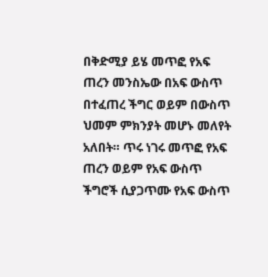በቅድሚያ ይሄ መጥፎ የአፍ ጠረን መንስኤው በአፍ ውስጥ በተፈጠረ ችግር ወይም በውስጥ ህመም ምክንያት መሆኑ መለየት አለበት። ጥሩ ነገሩ መጥፎ የአፍ ጠረን ወይም የአፍ ውስጥ ችግሮች ሲያጋጥሙ የአፍ ውስጥ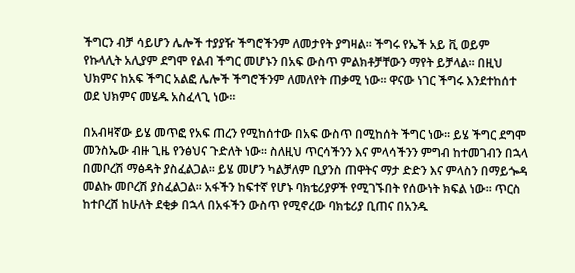ችግርን ብቻ ሳይሆን ሌሎች ተያያዥ ችግሮችንም ለመታየት ያግዛል። ችግሩ የኤች አይ ቪ ወይም የኩላሊት አሊያም ደግሞ የልብ ችግር መሆኑን በአፍ ውስጥ ምልክቶቻቸውን ማየት ይቻላል። በዚህ ህክምና ከአፍ ችግር አልፎ ሌሎች ችግሮችንም ለመለየት ጠቃሚ ነው። ዋናው ነገር ችግሩ እንደተከሰተ ወደ ህክምና መሄዱ አስፈላጊ ነው።

በአብዛኛው ይሄ መጥፎ የአፍ ጠረን የሚከሰተው በአፍ ውስጥ በሚከሰት ችግር ነው። ይሄ ችግር ደግሞ መንስኤው ብዙ ጊዜ የንፅህና ጉድለት ነው። ስለዚህ ጥርሳችንን እና ምላሳችንን ምግብ ከተመገብን በኋላ በመቦረሽ ማፅዳት ያስፈልጋል። ይሄ መሆን ካልቻለም ቢያንስ ጠዋትና ማታ ድድን እና ምላስን በማይጐዳ መልኩ መቦረሽ ያስፈልጋል። አፋችን ከፍተኛ የሆኑ ባክቴሪያዎች የሚገኙበት የሰውነት ክፍል ነው። ጥርስ ከተቦረሸ ከሁለት ደቂቃ በኋላ በአፋችን ውስጥ የሚኖረው ባክቴሪያ ቢጠና በአንዱ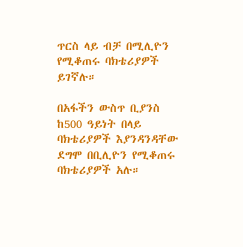ጥርስ ላይ ብቻ በሚሊዮን የሚቆጠሩ ባክቴሪያዎች ይገኛሉ።

በአፋችን ውስጥ ቢያንስ ከ500 ዓይነት በላይ ባክቴሪያዎች እያንዳንዳቸው ደግሞ በቢሊዮን የሚቆጠሩ ባክቴሪያዎች አሉ።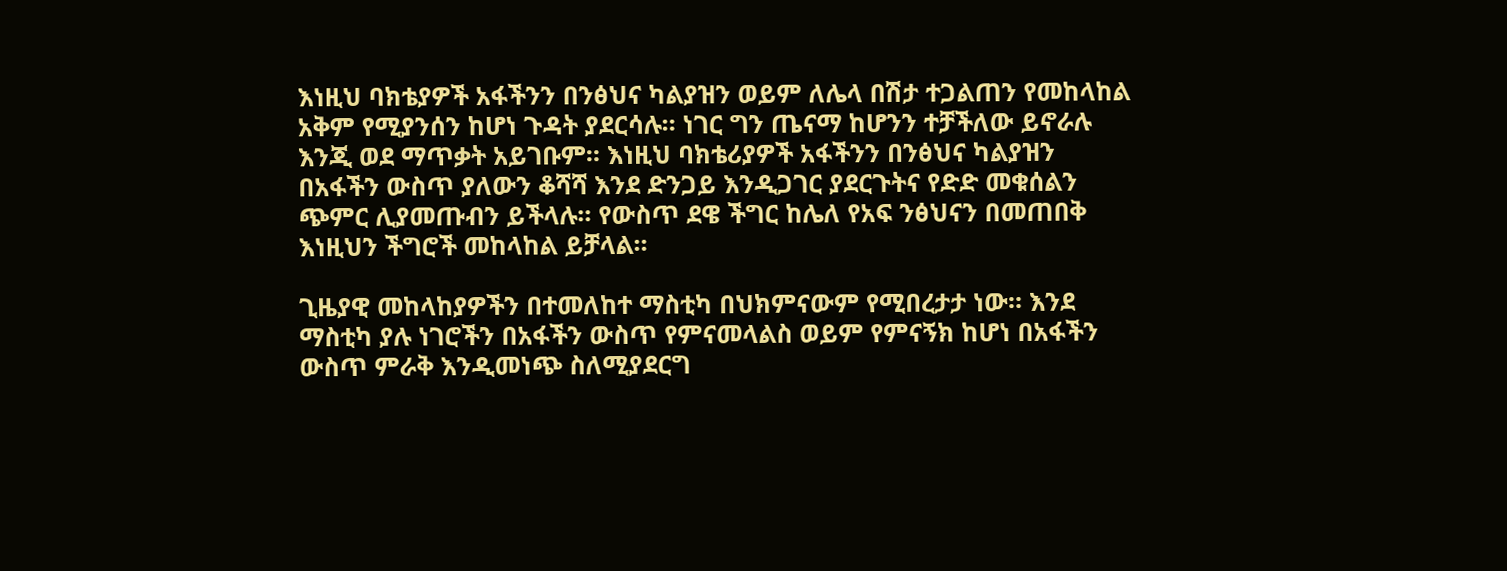እነዚህ ባክቴያዎች አፋችንን በንፅህና ካልያዝን ወይም ለሌላ በሽታ ተጋልጠን የመከላከል አቅም የሚያንሰን ከሆነ ጉዳት ያደርሳሉ። ነገር ግን ጤናማ ከሆንን ተቻችለው ይኖራሉ እንጂ ወደ ማጥቃት አይገቡም። እነዚህ ባክቴሪያዎች አፋችንን በንፅህና ካልያዝን በአፋችን ውስጥ ያለውን ቆሻሻ እንደ ድንጋይ እንዲጋገር ያደርጉትና የድድ መቁሰልን ጭምር ሊያመጡብን ይችላሉ። የውስጥ ደዌ ችግር ከሌለ የአፍ ንፅህናን በመጠበቅ እነዚህን ችግሮች መከላከል ይቻላል።

ጊዜያዊ መከላከያዎችን በተመለከተ ማስቲካ በህክምናውም የሚበረታታ ነው። እንደ ማስቲካ ያሉ ነገሮችን በአፋችን ውስጥ የምናመላልስ ወይም የምናኝክ ከሆነ በአፋችን ውስጥ ምራቅ እንዲመነጭ ስለሚያደርግ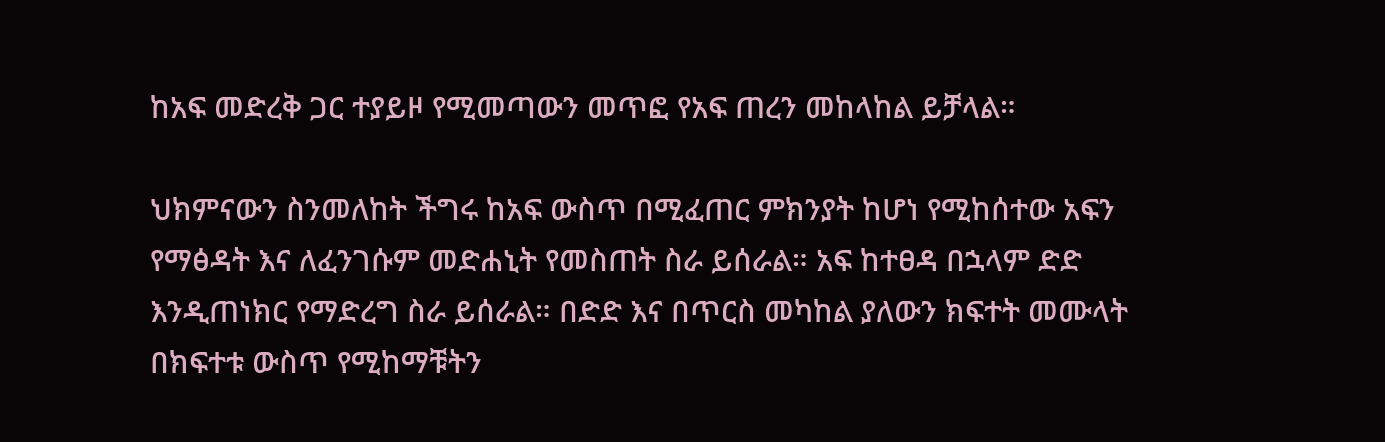ከአፍ መድረቅ ጋር ተያይዞ የሚመጣውን መጥፎ የአፍ ጠረን መከላከል ይቻላል።

ህክምናውን ስንመለከት ችግሩ ከአፍ ውስጥ በሚፈጠር ምክንያት ከሆነ የሚከሰተው አፍን የማፅዳት እና ለፈንገሱም መድሐኒት የመስጠት ስራ ይሰራል። አፍ ከተፀዳ በኋላም ድድ እንዲጠነክር የማድረግ ስራ ይሰራል። በድድ እና በጥርስ መካከል ያለውን ክፍተት መሙላት በክፍተቱ ውስጥ የሚከማቹትን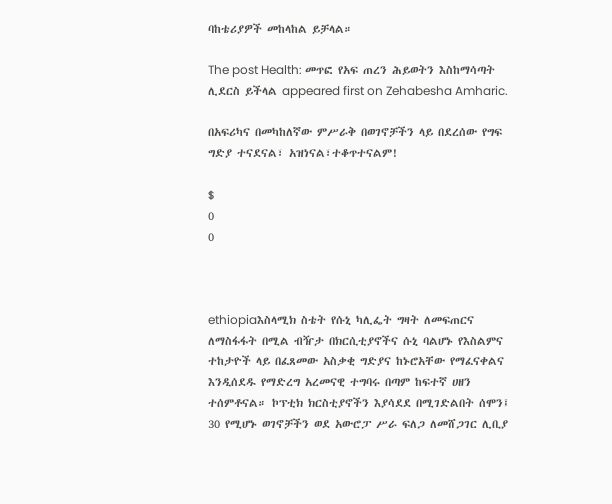ባከቴሪያዎች መከላከል ይቻላል።

The post Health: መጥፎ የአፍ ጠረን ሕይወትን እስከማሳጣት ሊደርስ ይችላል appeared first on Zehabesha Amharic.

በአፍሪካና በመካከለኛው ምሥራቅ በወገኖቻችን ላይ በደረሰው የግፍ ግድያ ተናደናል፣ አዝነናል፣ተቆጥተናልም!

$
0
0



ethiopiaእስላሚክ ስቴት የሱኒ ካሊፌት ግዛት ለመፍጠርና ለማስፋፋት በሚል ብዥታ በክርሲቲያኖችና ሱኒ ባልሆኑ የእስልምና ተከታዮች ላይ በፈጸመው አስቃቂ ግድያና ከኑሮአቸው የማፈናቀልና እንዲሰደዱ የማድረግ አረመናዊ ተግባሩ በጣም ከፍተኛ ሀዘን ተሰምቶናል። ኮፕቲክ ክርስቲያኖችን እያሳደደ በሚገድልበት ሰሞን፤ 30 የሚሆኑ ወገኖቻችን ወደ አውሮፓ ሥራ ፍለጋ ለመሸጋገር ሊቢያ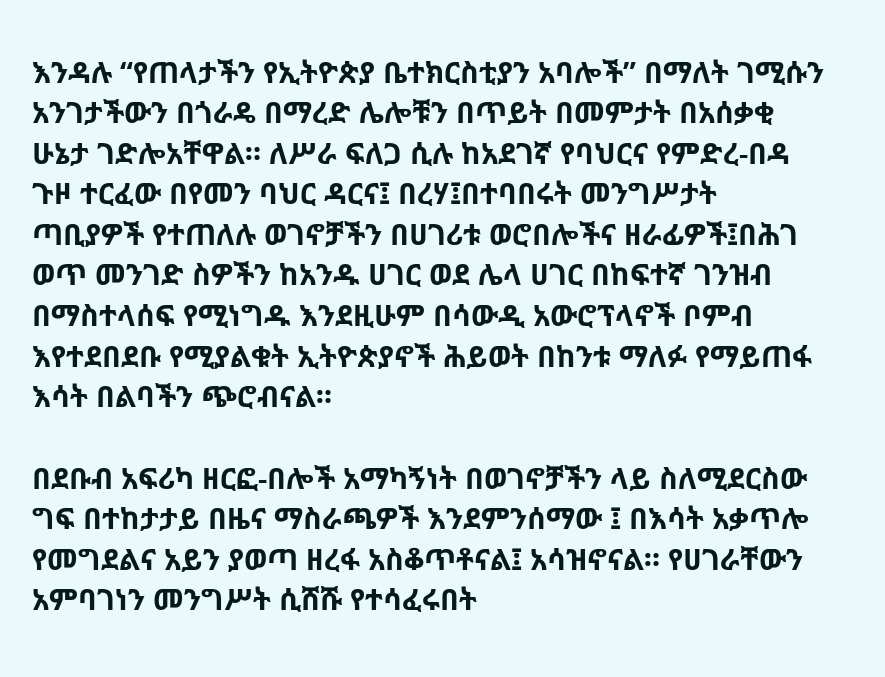እንዳሉ “የጠላታችን የኢትዮጵያ ቤተክርስቲያን አባሎች” በማለት ገሚሱን አንገታችውን በጎራዴ በማረድ ሌሎቹን በጥይት በመምታት በአሰቃቂ ሁኔታ ገድሎአቸዋል። ለሥራ ፍለጋ ሲሉ ከአደገኛ የባህርና የምድረ-በዳ ጉዞ ተርፈው በየመን ባህር ዳርና፤ በረሃ፤በተባበሩት መንግሥታት ጣቢያዎች የተጠለሉ ወገኖቻችን በሀገሪቱ ወሮበሎችና ዘራፊዎች፤በሕገ ወጥ መንገድ ስዎችን ከአንዱ ሀገር ወደ ሌላ ሀገር በከፍተኛ ገንዝብ በማስተላሰፍ የሚነግዱ እንደዚሁም በሳውዲ አውሮፕላኖች ቦምብ እየተደበደቡ የሚያልቁት ኢትዮጵያኖች ሕይወት በከንቱ ማለፉ የማይጠፋ እሳት በልባችን ጭሮብናል።

በደቡብ አፍሪካ ዘርፎ-በሎች አማካኝነት በወገኖቻችን ላይ ስለሚደርስው ግፍ በተከታታይ በዜና ማስራጫዎች እንደምንሰማው ፤ በእሳት አቃጥሎ የመግደልና አይን ያወጣ ዘረፋ አስቆጥቶናል፤ አሳዝኖናል። የሀገራቸውን አምባገነን መንግሥት ሲሸሹ የተሳፈሩበት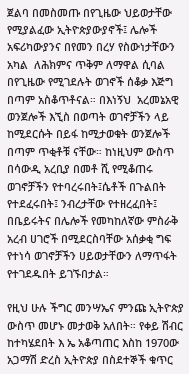ጀልባ በመስመጡ በየጊዜው ህይወታቸው የሚያልፈው ኢትዮጵያውያኖች፤ ሌሎች አፍሪካውያንና በየመን በረሃ የስውነታቸውን አካል  ለሕክምና ጥቅም ለማዋል ሲባል በየጊዜው የሚገደሉት ወገኖች ሰቆቃ እጅግ በጣም አስቆጥቶናል። በእነኝህ  አረመኔአዊ ወንጀሎች እኚስ በወጣት ወገኖቻችን ላይ ከሚደርሱት በይፋ ከሚታወቁት ወንጀሎች በጣም ጥቂቶቹ ናቸው። ከነዚህም ውስጥ በሳውዲ አረቢያ በመቶ ሺ የሚቆጠሩ ወገኖቻችን የተባረሩበት፤ሴቶች በጉልበት የተደፈሩበት፤ ንብረታቸው የተዘረፈበት፤ በቤይሩትና በሌሎች የመካከለኛው ምስራቅ አረብ ሀገሮች በሚደርስባቸው አሰቃቂ ግፍ የተነሳ ወገኖቻችን ሀይወታቸውን ለማጥፋት የተገደዱበት ይገኙበታል።

የዚህ ሁሉ ችግር መንሣኤና ምንጩ ኢትዮጵያ ውስጥ መሆኑ መታወቅ አለበት። የቀይ ሽብር ከተካሄደበት እ ኤ አቆጣጠር እስከ 1970ው አጋማሽ ድረስ ኢትዮጵያ በስደተኞች ቁጥር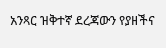አንጻር ዝቅተኛ ደረጃውን የያዘችና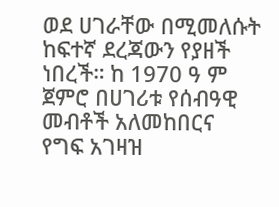ወደ ሀገራቸው በሚመለሱት ከፍተኛ ደረጃውን የያዘች ነበረች። ከ 1970 ዓ ም ጀምሮ በሀገሪቱ የሰብዓዊ መብቶች አለመከበርና የግፍ አገዛዝ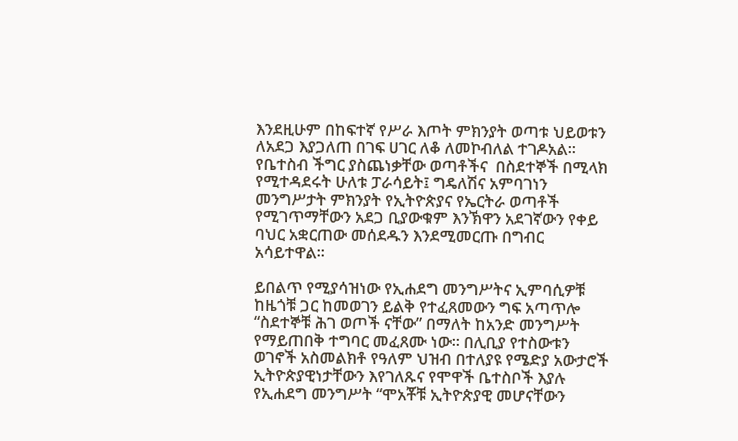እንደዚሁም በከፍተኛ የሥራ እጦት ምክንያት ወጣቱ ህይወቱን ለአደጋ እያጋለጠ በገፍ ሀገር ለቆ ለመኮብለል ተገዶአል። የቤተስብ ችግር ያስጨነቃቸው ወጣቶችና  በስደተኞች በሚላክ የሚተዳደሩት ሁለቱ ፓራሳይት፤ ግዴለሽና አምባገነን መንግሥታት ምክንያት የኢትዮጵያና የኤርትራ ወጣቶች የሚገጥማቸውን አደጋ ቢያውቁም እንኽዋን አደገኛውን የቀይ ባህር አቋርጠው መሰደዱን እንደሚመርጡ በግብር አሳይተዋል።

ይበልጥ የሚያሳዝነው የኢሐደግ መንግሥትና ኢምባሲዎቹ ከዜጎቹ ጋር ከመወገን ይልቅ የተፈጸመውን ግፍ አጣጥሎ “ስደተኞቹ ሕገ ወጦች ናቸው” በማለት ከአንድ መንግሥት የማይጠበቅ ተግባር መፈጸሙ ነው። በሊቢያ የተስውቱን ወገኖች አስመልክቶ የዓለም ህዝብ በተለያዩ የሜድያ አውታሮች ኢትዮጵያዊነታቸውን እየገለጹና የሞዋች ቤተስቦች እያሉ የኢሐደግ መንግሥት “ሞአቾቹ ኢትዮጵያዊ መሆናቸውን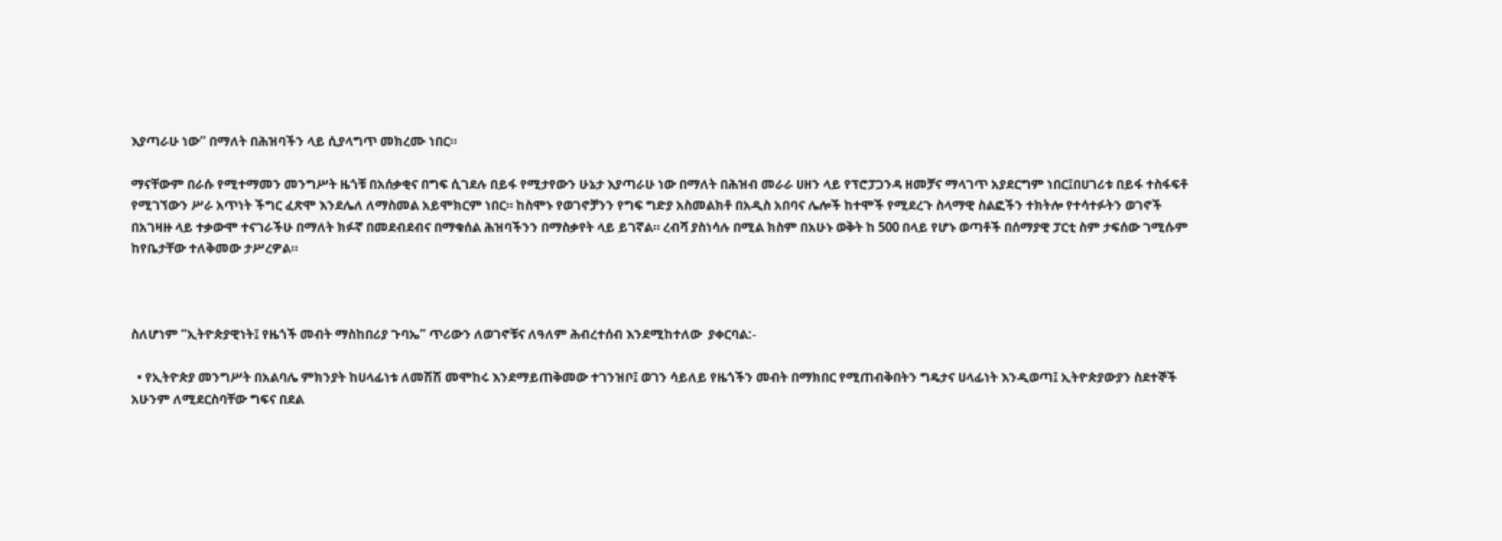እያጣራሁ ነው” በማለት በሕዝባችን ላይ ሲያላግጥ መክረሙ ነበር።

ማናቸውም በራሱ የሚተማመን መንግሥት ዜጎቹ በአሰቃቂና በግፍ ሲገደሉ በይፋ የሚታየውን ሁኔታ እያጣራሁ ነው በማለት በሕዝብ መራራ ሀዘን ላይ የፕሮፓጋንዳ ዘመቻና ማላገጥ አያደርግም ነበር፤በሀገሪቱ በይፋ ተስፋፍቶ የሚገኘውን ሥራ አጥነት ችግር ፈጽሞ እንደሌለ ለማስመል አይሞክርም ነበር። ከስሞኑ የወገኖቻንን የግፍ ግድያ አስመልክቶ በአዲስ አበባና ሌሎች ከተሞች የሚደረጉ ስላማዊ ስልፎችን ተክትሎ የተሳተፉትን ወገኖች በአገዛዙ ላይ ተቃውሞ ተናገራችሁ በማለት ክፉኛ በመደብደብና በማቁሰል ሕዝባችንን በማስቃየት ላይ ይገኛል። ረብሻ ያስነሳሉ በሚል ክስም በአሁኑ ወቅት ከ 500 በላይ የሆኑ ወጣቶች በሰማያዊ ፓርቲ ስም ታፍሰው ገሚሱም ከየቤታቸው ተለቅመው ታሥረዎል።



ስለሆነም “ኢትዮጵያዊነት፤ የዜጎች መብት ማስከበሪያ ጉባኤ” ጥሪውን ለወገኖቹና ለዓለም ሕብረተሰብ እንደሚከተለው  ያቀርባል:-

  • የኢትዮጵያ መንግሥት በአልባሌ ምክንያት ከሀላፊነቱ ለመሽሽ መሞከሩ እንደማይጠቅመው ተገንዝቦ፤ ወገን ሳይለይ የዜጎችን መብት በማክበር የሚጠብቅበትን ግዴታና ሀላፊነት እንዲወጣ፤ ኢትዮጵያውያን ስደተኞች አሁንም ለሚደርስባቸው ግፍና በደል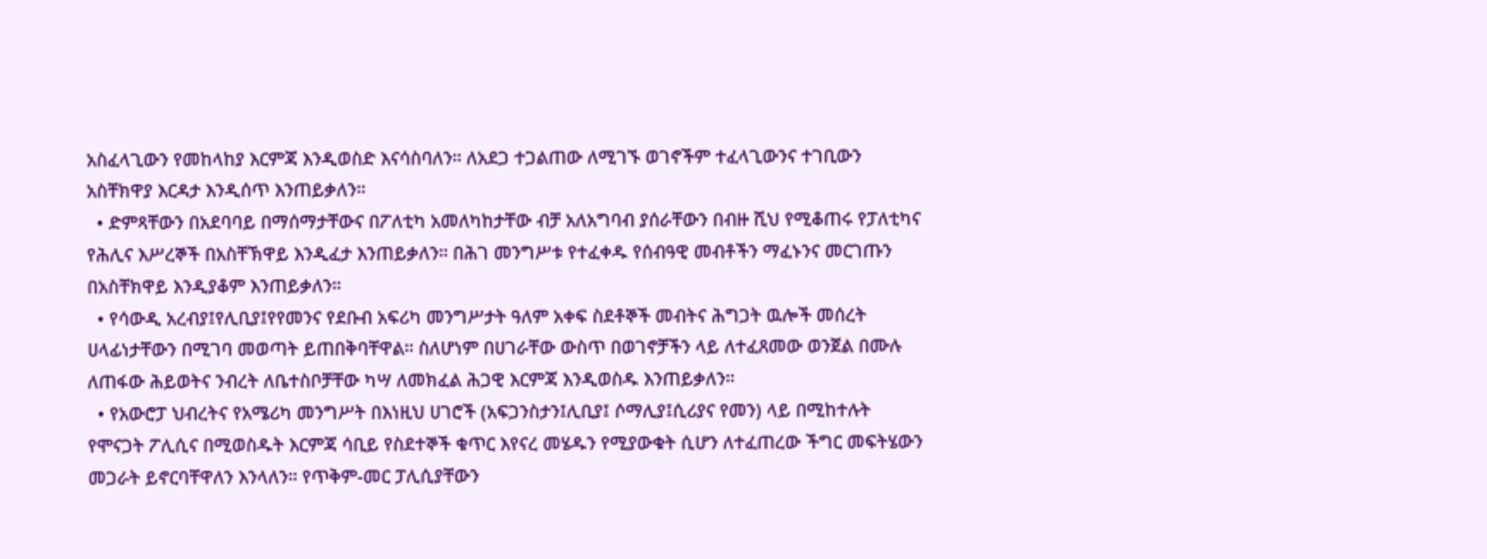አስፈላጊውን የመከላከያ እርምጃ እንዲወስድ እናሳስባለን። ለአደጋ ተጋልጠው ለሚገኙ ወገኖችም ተፈላጊውንና ተገቢውን አስቸክዋያ እርዳታ እንዲሰጥ እንጠይቃለን።
  • ድምጻቸውን በአደባባይ በማሰማታቸውና በፖለቲካ አመለካከታቸው ብቻ አለአግባብ ያሰራቸውን በብዙ ሺህ የሚቆጠሩ የፓለቲካና የሕሊና እሥረኞች በአስቸኽዋይ እንዲፈታ እንጠይቃለን። በሕገ መንግሥቱ የተፈቀዱ የሰብዓዊ መብቶችን ማፈኑንና መርገጡን በአስቸክዋይ እንዲያቆም እንጠይቃለን።
  • የሳውዲ አረብያ፤የሊቢያ፤የየመንና የደቡብ አፍሪካ መንግሥታት ዓለም አቀፍ ስደቶኞች መብትና ሕግጋት ዉሎች መሰረት ሀላፊነታቸውን በሚገባ መወጣት ይጠበቅባቸዋል። ስለሆነም በሀገራቸው ውስጥ በወገኖቻችን ላይ ለተፈጸመው ወንጀል በሙሉ ለጠፋው ሕይወትና ንብረት ለቤተስቦቻቸው ካሣ ለመክፈል ሕጋዊ እርምጃ እንዲወስዱ እንጠይቃለን።
  • የአውሮፓ ህብረትና የአሜሪካ መንግሥት በእነዚህ ሀገሮች (አፍጋንስታን፤ሊቢያ፤ ሶማሊያ፤ሲሪያና የመን) ላይ በሚከተሉት የሞናጋት ፖሊሲና በሚወስዱት እርምጃ ሳቢይ የስደተኞች ቁጥር እየናረ መሄዱን የሚያውቁት ሲሆን ለተፈጠረው ችግር መፍትሄውን መጋራት ይኖርባቸዋለን እንላለን። የጥቅም-መር ፓሊሲያቸውን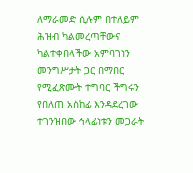ለማራመድ ሲሉም በተለይም ሕዝብ ካልመረጣቸውና ካልተቀበላችው አምባገነን መንግሥታት ጋር በማበር የሚፈጽሙት ተግባር ችግሩን የበለጠ አስከፊ እንዳደረገው ተገንዝበው ኅላፊነቱን መጋራት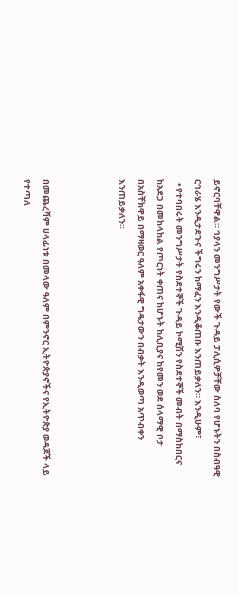ይኖርባቸዋል። ኅያላን መንግሥታት የውች ጉዳይ ፓሊሲዎቻቸው ስለባ የሆኑትን በስብዓዊ ርኅራሄ እንዲታደጉና ችግሩን ከማፈን እንዲቆጠቡ እንጠይቃለን። እንዲሁም፣
  • የተባበሩት መንግሥታት የስደተኞች ጉዳይ ኮሚሽን የስደተኞች መብት በማስከበርና ከአደጋ በመከላከል የጦርነት ቀጠና ከሆኑት ከሊቢያና ከየመን ወደ ሰላማዊ ቦታ በአስቸክዋይ በማዛወር ዓለም አቀፋዊ ግዴታውን በብቃት እንዲወጣ አጥብቀን እንጠይቃለን።



በመጨረሻም ሀላፊነቱ በመላው ዓለም በምንኖር ኢትዮጵያኖችና የኢትዮጵያ ወዳጆች ላይ የተጣለ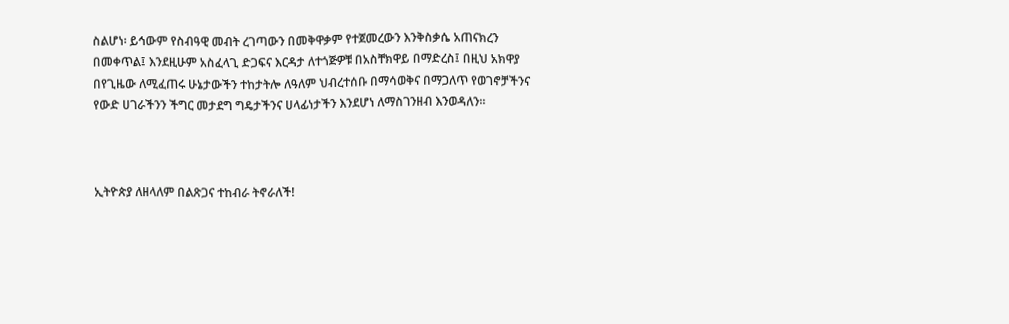ስልሆነ፡ ይኅውም የስብዓዊ መብት ረገጣውን በመቅዋቃም የተጀመረውን እንቅስቃሴ አጠናክረን በመቀጥል፤ እንደዚሁም አስፈላጊ ድጋፍና እርዳታ ለተጎጅዎቹ በአስቸክዋይ በማድረስ፤ በዚህ አክዋያ በየጊዜው ለሚፈጠሩ ሁኔታውችን ተከታትሎ ለዓለም ህብረተሰቡ በማሳወቅና በማጋለጥ የወገኖቻችንና የውድ ሀገራችንን ችግር መታደግ ግዴታችንና ሀላፊነታችን እንደሆነ ለማስገንዘብ እንወዳለን።



ኢትዮጵያ ለዘላለም በልጽጋና ተከብራ ትኖራለች!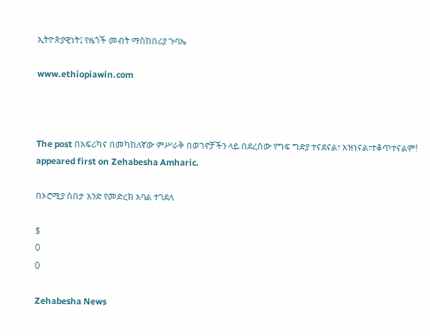ኢትዮጵያዊነት፤ የዜጎች መብት ማስከበሪያ ጉባኤ

www.ethiopiawin.com



The post በአፍሪካና በመካከለኛው ምሥራቅ በወገኖቻችን ላይ በደረሰው የግፍ ግድያ ተናደናል፣ አዝነናል፣ተቆጥተናልም! appeared first on Zehabesha Amharic.

በኦሮሚያ ሰበታ አንድ የመድረክ አባል ተገደለ

$
0
0

Zehabesha News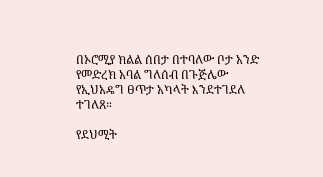በኦሮሚያ ክልል ሰበታ በተባለው ቦታ አንድ የመድረክ አባል ግለሰብ በጉጅሌው የኢህአዴግ ፀጥታ አካላት እንደተገደለ ተገለጸ።

የደህሚት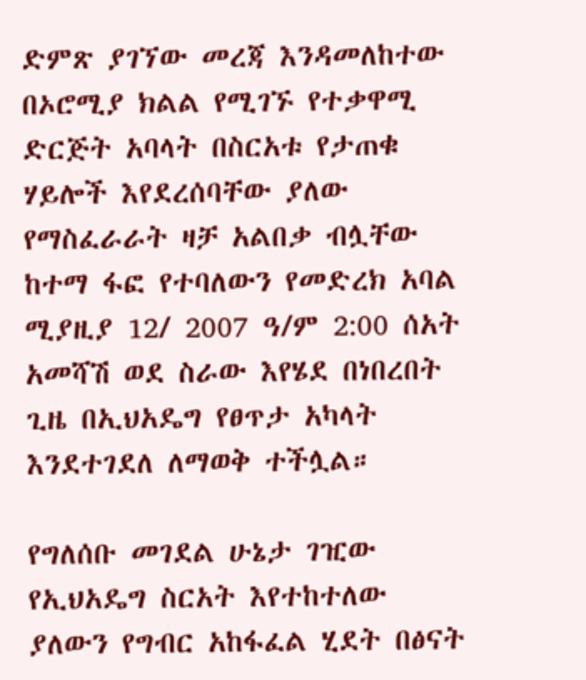ድምጽ ያገኘው መረጃ እንዳመለከተው በኦሮሚያ ክልል የሚገኙ የተቃዋሚ ድርጅት አባላት በስርአቱ የታጠቁ ሃይሎች እየደረሰባቸው ያለው የማስፈራራት ዛቻ አልበቃ ብሏቸው ከተማ ፋፎ የተባለውን የመድረክ አባል ሚያዚያ 12/ 2007 ዓ/ም 2:00 ሰአት አመሻሽ ወደ ስራው እየሄደ በነበረበት ጊዜ በኢህአዴግ የፀጥታ አካላት እንደተገደለ ለማወቅ ተችሏል።

የግለሰቡ መገደል ሁኔታ ገዢው የኢህአዴግ ስርአት እየተከተለው ያለውን የግብር አከፋፈል ሂደት በፅናት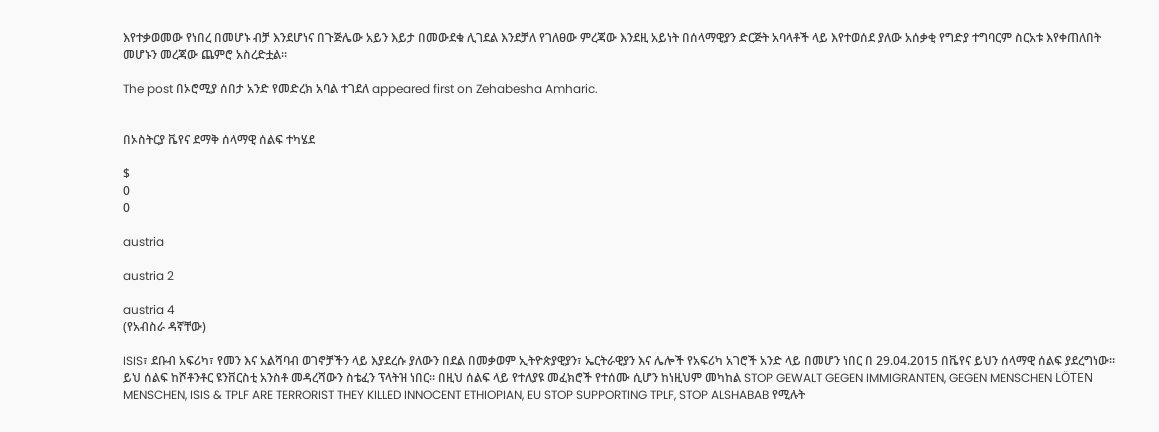እየተቃወመው የነበረ በመሆኑ ብቻ እንደሆነና በጉጅሌው አይን እይታ በመውደቁ ሊገደል እንደቻለ የገለፀው ምረጃው እንደዚ አይነት በሰላማዊያን ድርጅት አባላቶች ላይ እየተወሰደ ያለው አሰቃቂ የግድያ ተግባርም ስርአቱ እየቀጠለበት መሆኑን መረጃው ጨምሮ አስረድቷል።

The post በኦሮሚያ ሰበታ አንድ የመድረክ አባል ተገደለ appeared first on Zehabesha Amharic.


በኦስትርያ ቬየና ደማቅ ሰላማዊ ሰልፍ ተካሄደ

$
0
0

austria

austria 2

austria 4
(የአብስራ ዳኛቸው)

ISIS፣ ደቡብ አፍሪካ፣ የመን እና አልሻባብ ወገኖቻችን ላይ እያደረሱ ያለውን በደል በመቃወም ኢትዮጵያዊያን፣ ኤርትራዊያን እና ሌሎች የአፍሪካ አገሮች አንድ ላይ በመሆን ነበር በ 29.04.2015 በቬየና ይህን ሰላማዊ ሰልፍ ያደረግነው። ይህ ሰልፍ ከሾቶንቶር ዩንቨርስቲ አንስቶ መዳረሻውን ስቴፈን ፕላትዝ ነበር። በዚህ ሰልፍ ላይ የተለያዩ መፈክሮች የተሰሙ ሲሆን ከነዚህም መካከል STOP GEWALT GEGEN IMMIGRANTEN, GEGEN MENSCHEN LÖTEN MENSCHEN, ISIS & TPLF ARE TERRORIST THEY KILLED INNOCENT ETHIOPIAN, EU STOP SUPPORTING TPLF, STOP ALSHABAB የሚሉት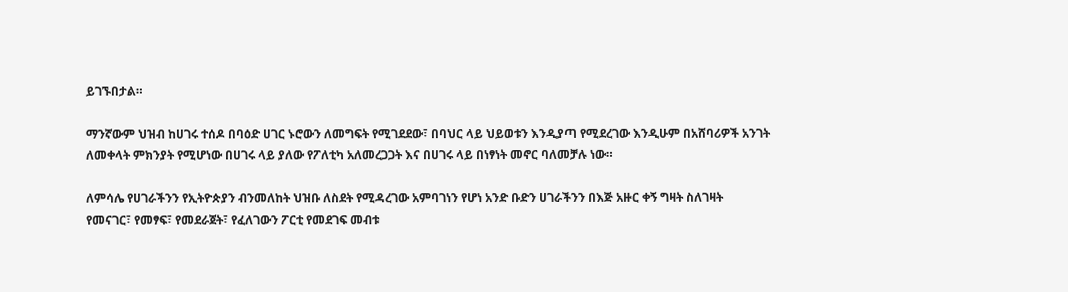ይገኙበታል።

ማንኛውም ህዝብ ከሀገሩ ተሰዶ በባዕድ ሀገር ኑሮውን ለመግፍት የሚገደደው፣ በባህር ላይ ህይወቱን እንዲያጣ የሚደረገው እንዲሁም በአሸባሪዎች አንገት ለመቀላት ምክንያት የሚሆነው በሀገሩ ላይ ያለው የፖለቲካ አለመረጋጋት እና በሀገሩ ላይ በነፃነት መኖር ባለመቻሉ ነው።

ለምሳሌ የሀገራችንን የኢትዮጵያን ብንመለከት ህዝቡ ለስደት የሚዳረገው አምባገነን የሆነ አንድ ቡድን ሀገራችንን በእጅ አዙር ቀኝ ግዛት ስለገዛት የመናገር፣ የመፃፍ፣ የመደራጀት፣ የፈለገውን ፖርቲ የመደገፍ መብቱ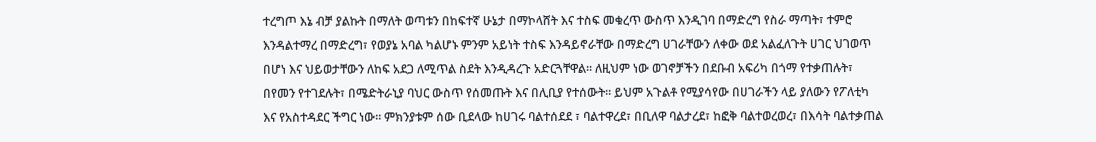ተረግጦ እኔ ብቻ ያልኩት በማለት ወጣቱን በከፍተኛ ሁኔታ በማኮላሸት እና ተስፍ መቁረጥ ውስጥ እንዲገባ በማድረግ የስራ ማጣት፣ ተምሮ እንዳልተማረ በማድረግ፣ የወያኔ አባል ካልሆኑ ምንም አይነት ተስፍ እንዳይኖራቸው በማድረግ ሀገራቸውን ለቀው ወደ አልፈለጉት ሀገር ህገወጥ በሆነ እና ህይወታቸውን ለከፍ አደጋ ለሚጥል ስደት እንዲዳረጉ አድርጓቸዋል። ለዚህም ነው ወገኖቻችን በደቡብ አፍሪካ በጎማ የተቃጠሉት፣ በየመን የተገደሉት፣ በሜድትራኒያ ባህር ውስጥ የሰመጡት እና በሊቢያ የተሰውት። ይህም አጉልቶ የሚያሳየው በሀገራችን ላይ ያለውን የፖለቲካ እና የአስተዳደር ችግር ነው። ምክንያቱም ሰው ቢደላው ከሀገሩ ባልተሰደደ ፣ ባልተዋረደ፣ በቢለዋ ባልታረደ፣ ከፎቅ ባልተወረወረ፣ በእሳት ባልተቃጠል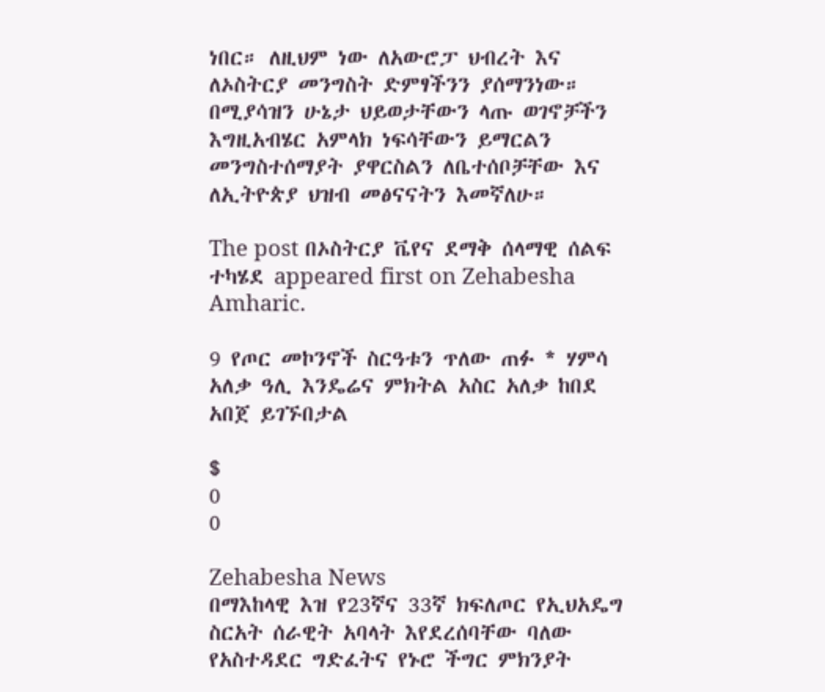ነበር። ለዚህም ነው ለአውሮፓ ህብረት እና ለኦስትርያ መንግስት ድምፃችንን ያሰማንነው።
በሚያሳዝን ሁኔታ ህይወታቸውን ላጡ ወገኖቻችን እግዚአብሄር አምላክ ነፍሳቸውን ይማርልን መንግስተሰማያት ያዋርስልን ለቤተሰቦቻቸው እና ለኢትዮጵያ ህዝብ መፅናናትን እመኛለሁ።

The post በኦስትርያ ቬየና ደማቅ ሰላማዊ ሰልፍ ተካሄደ appeared first on Zehabesha Amharic.

9 የጦር መኮንኖች ስርዓቱን ጥለው ጠፉ * ሃምሳ አለቃ ዓሊ እንዴሬና ምክትል አስር አለቃ ከበደ አበጀ ይገኙበታል

$
0
0

Zehabesha News
በማእከላዊ እዝ የ23ኛና 33ኛ ክፍለጦር የኢህአዴግ ስርአት ሰራዊት አባላት እየደረሰባቸው ባለው የአስተዳደር ግድፈትና የኑሮ ችግር ምክንያት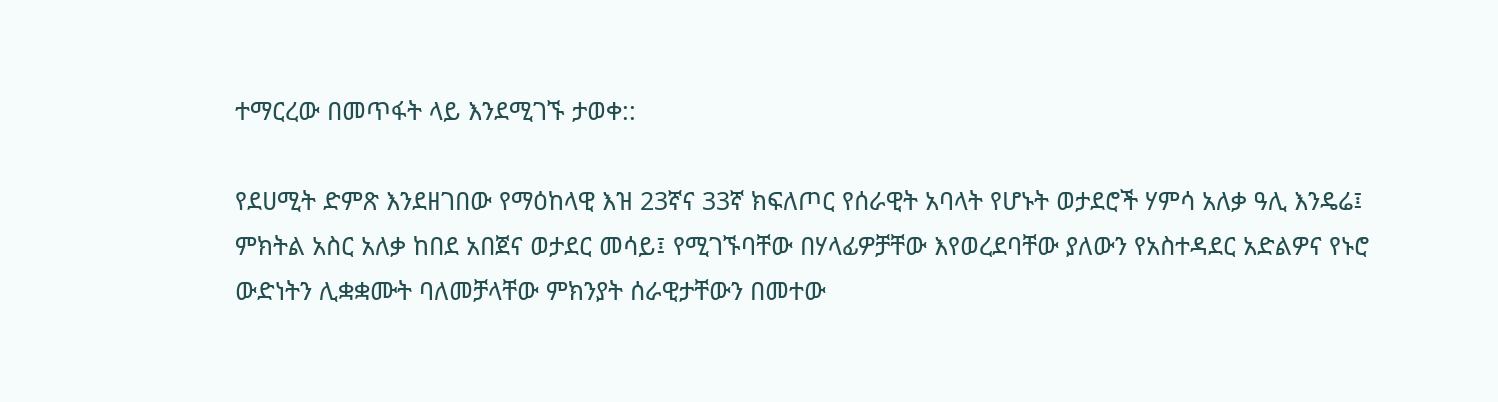ተማርረው በመጥፋት ላይ እንደሚገኙ ታወቀ::

የደሀሚት ድምጽ እንደዘገበው የማዕከላዊ እዝ 23ኛና 33ኛ ክፍለጦር የሰራዊት አባላት የሆኑት ወታደሮች ሃምሳ አለቃ ዓሊ እንዴሬ፤ ምክትል አስር አለቃ ከበደ አበጀና ወታደር መሳይ፤ የሚገኙባቸው በሃላፊዎቻቸው እየወረደባቸው ያለውን የአስተዳደር አድልዎና የኑሮ ውድነትን ሊቋቋሙት ባለመቻላቸው ምክንያት ሰራዊታቸውን በመተው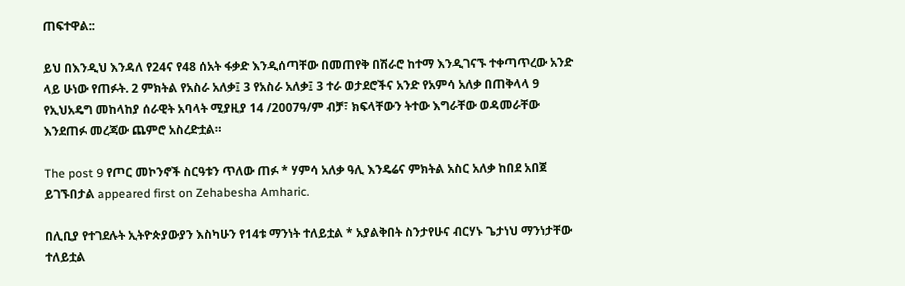ጠፍተዋል::

ይህ በእንዲህ እንዳለ የ24ና የ48 ሰአት ፋቃድ እንዲሰጣቸው በመጠየቅ በሽራሮ ከተማ እንዲገናኙ ተቀጣጥረው አንድ ላይ ሁነው የጠፉት. 2 ምክትል የአስራ አለቃ፤ 3 የአስራ አለቃ፤ 3 ተራ ወታደሮችና አንድ የአምሳ አለቃ በጠቅላላ 9 የኢህአዴግ መከላከያ ሰራዊት አባላት ሚያዚያ 14 /2007ዓ/ም ብቻ፣ ክፍላቸውን ትተው እግራቸው ወዳመራቸው እንደጠፉ መረጃው ጨምሮ አስረድቷል።

The post 9 የጦር መኮንኖች ስርዓቱን ጥለው ጠፉ * ሃምሳ አለቃ ዓሊ እንዴሬና ምክትል አስር አለቃ ከበደ አበጀ ይገኙበታል appeared first on Zehabesha Amharic.

በሊቢያ የተገደሉት ኢትዮጵያውያን እስካሁን የ14ቱ ማንነት ተለይቷል * አያልቅበት ስንታየሁና ብርሃኑ ጌታነህ ማንነታቸው ተለይቷል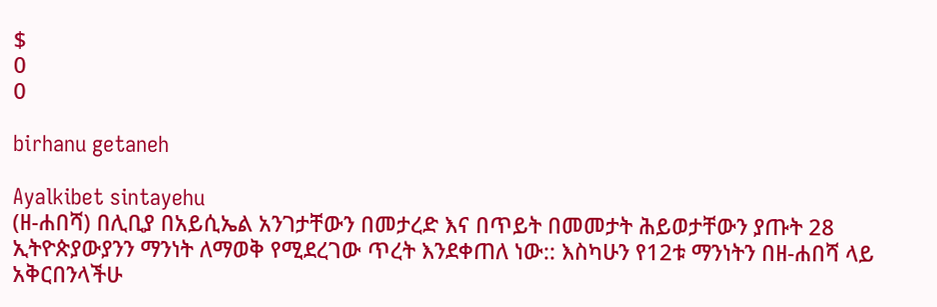$
0
0

birhanu getaneh

Ayalkibet sintayehu
(ዘ-ሐበሻ) በሊቢያ በአይሲኤል አንገታቸውን በመታረድ እና በጥይት በመመታት ሕይወታቸውን ያጡት 28 ኢትዮጵያውያንን ማንነት ለማወቅ የሚደረገው ጥረት እንደቀጠለ ነው:: እስካሁን የ12ቱ ማንነትን በዘ-ሐበሻ ላይ አቅርበንላችሁ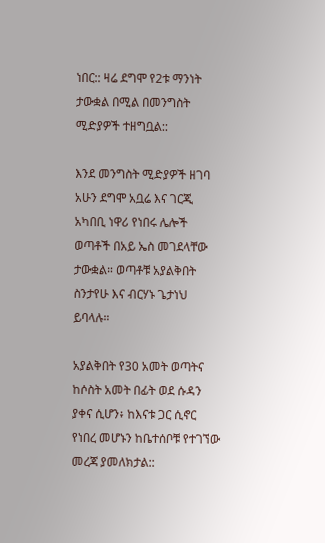ነበር:: ዛሬ ደግሞ የ2ቱ ማንነት ታውቋል በሚል በመንግስት ሚድያዎች ተዘግቧል::

እንደ መንግስት ሚድያዎች ዘገባ አሁን ደግሞ አቧሬ እና ገርጂ አካበቢ ነዋሪ የነበሩ ሌሎች ወጣቶች በአይ ኤስ መገደላቸው ታውቋል። ወጣቶቹ አያልቅበት ስንታየሁ እና ብርሃኑ ጌታነህ ይባላሉ።

አያልቅበት የ30 አመት ወጣትና ከሶስት አመት በፊት ወደ ሱዳን ያቀና ሲሆን፥ ከእናቱ ጋር ሲኖር የነበረ መሆኑን ከቤተሰቦቹ የተገኘው መረጃ ያመለክታል::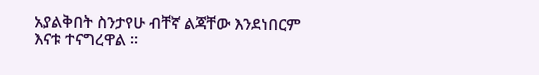አያልቅበት ስንታየሁ ብቸኛ ልጃቸው እንደነበርም እናቱ ተናግረዋል ።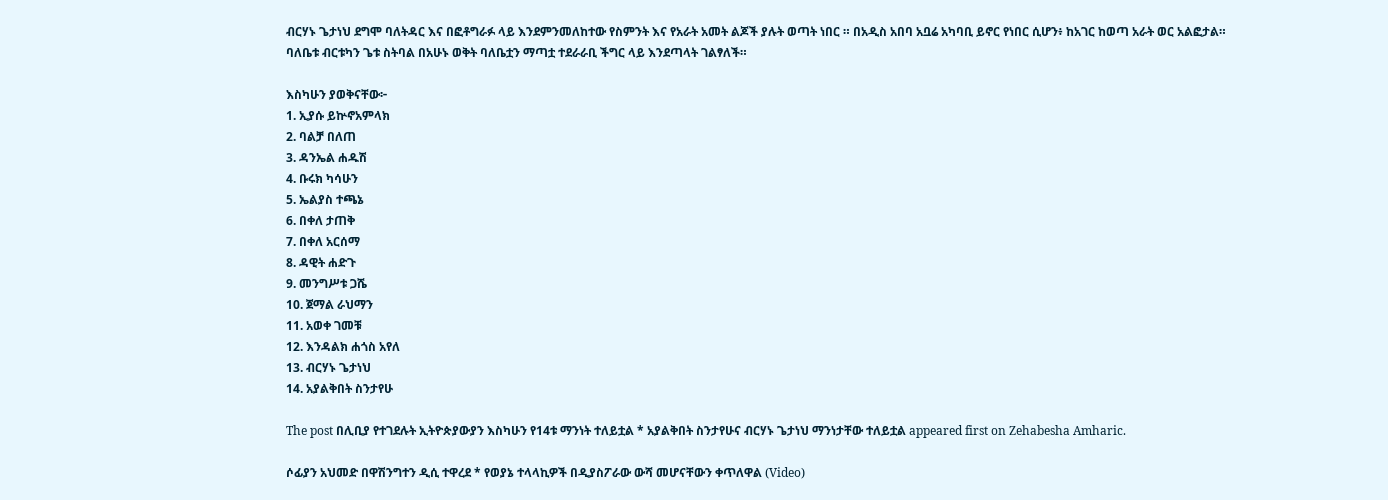ብርሃኑ ጌታነህ ደግሞ ባለትዳር እና በፎቶግራፉ ላይ እንደምንመለከተው የስምንት እና የአራት አመት ልጆች ያሉት ወጣት ነበር ። በአዲስ አበባ አቧሬ አካባቢ ይኖር የነበር ሲሆን፥ ከአገር ከወጣ አራት ወር አልፎታል። ባለቤቱ ብርቱካን ጌቱ ስትባል በአሁኑ ወቅት ባለቤቷን ማጣቷ ተደራራቢ ችግር ላይ እንደጣላት ገልፃለች።

እስካሁን ያወቅናቸው፦
1. ኢያሱ ይኵኖአምላክ
2. ባልቻ በለጠ
3. ዳንኤል ሐዱሽ
4. ቡሩክ ካሳሁን
5. ኤልያስ ተጫኔ
6. በቀለ ታጠቅ
7. በቀለ አርሰማ
8. ዳዊት ሐድጉ
9. መንግሥቱ ጋሼ
10. ጀማል ራህማን
11. አወቀ ገመቹ
12. እንዳልክ ሐጎስ አየለ
13. ብርሃኑ ጌታነህ
14. አያልቅበት ስንታየሁ

The post በሊቢያ የተገደሉት ኢትዮጵያውያን እስካሁን የ14ቱ ማንነት ተለይቷል * አያልቅበት ስንታየሁና ብርሃኑ ጌታነህ ማንነታቸው ተለይቷል appeared first on Zehabesha Amharic.

ሶፊያን አህመድ በዋሽንግተን ዲሲ ተዋረደ * የወያኔ ተላላኪዎች በዲያስፖራው ውሻ መሆናቸውን ቀጥለዋል (Video)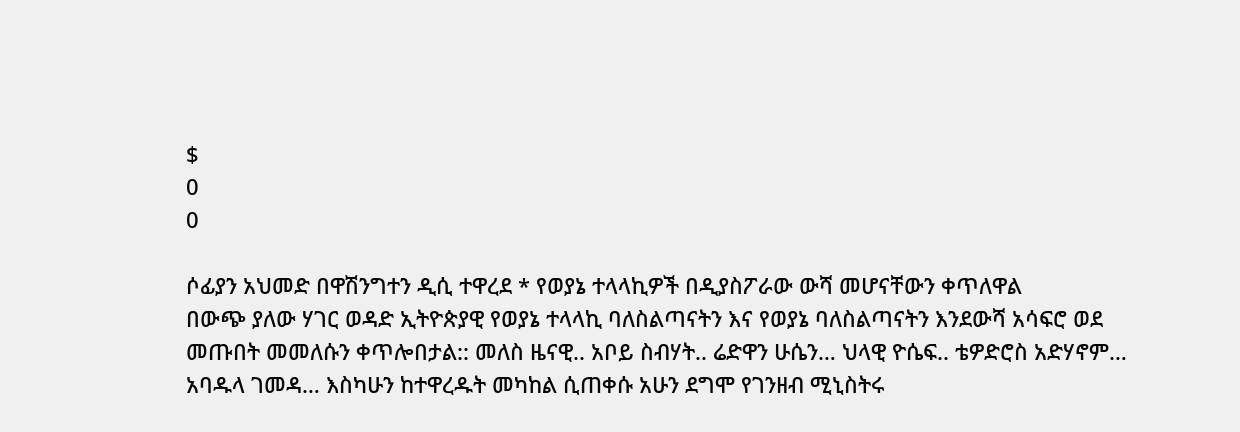$
0
0

ሶፊያን አህመድ በዋሽንግተን ዲሲ ተዋረደ * የወያኔ ተላላኪዎች በዲያስፖራው ውሻ መሆናቸውን ቀጥለዋል
በውጭ ያለው ሃገር ወዳድ ኢትዮጵያዊ የወያኔ ተላላኪ ባለስልጣናትን እና የወያኔ ባለስልጣናትን እንደውሻ አሳፍሮ ወደ መጡበት መመለሱን ቀጥሎበታል:: መለስ ዜናዊ.. አቦይ ስብሃት.. ሬድዋን ሁሴን… ህላዊ ዮሴፍ.. ቴዎድሮስ አድሃኖም… አባዱላ ገመዳ… እስካሁን ከተዋረዱት መካከል ሲጠቀሱ አሁን ደግሞ የገንዘብ ሚኒስትሩ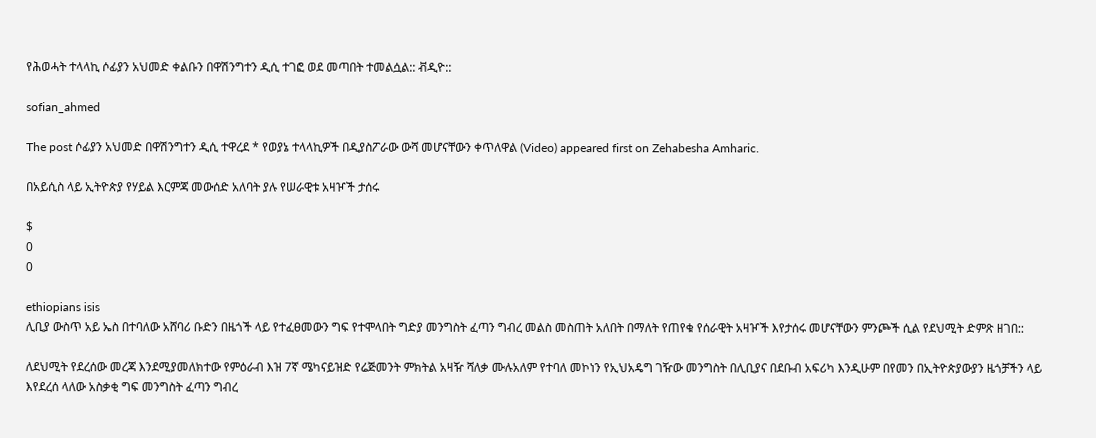የሕወሓት ተላላኪ ሶፊያን አህመድ ቀልቡን በዋሽንግተን ዲሲ ተገፎ ወደ መጣበት ተመልሷል:: ቭዲዮ::

sofian_ahmed

The post ሶፊያን አህመድ በዋሽንግተን ዲሲ ተዋረደ * የወያኔ ተላላኪዎች በዲያስፖራው ውሻ መሆናቸውን ቀጥለዋል (Video) appeared first on Zehabesha Amharic.

በአይሲስ ላይ ኢትዮጵያ የሃይል እርምጃ መውሰድ አለባት ያሉ የሠራዊቱ አዛዦች ታሰሩ

$
0
0

ethiopians isis
ሊቢያ ውስጥ አይ ኤስ በተባለው አሸባሪ ቡድን በዜጎች ላይ የተፈፀመውን ግፍ የተሞላበት ግድያ መንግስት ፈጣን ግብረ መልስ መስጠት አለበት በማለት የጠየቁ የሰራዊት አዛዦች እየታሰሩ መሆናቸውን ምንጮች ሲል የደህሚት ድምጽ ዘገበ::

ለደህሚት የደረሰው መረጃ እንደሚያመለክተው የምዕራብ እዝ 7ኛ ሜካናይዝድ የሬጅመንት ምክትል አዛዥ ሻለቃ ሙሉአለም የተባለ መኮነን የኢህአዴግ ገዥው መንግስት በሊቢያና በደቡብ አፍሪካ እንዲሁም በየመን በኢትዮጵያውያን ዜጎቻችን ላይ እየደረሰ ላለው አስቃቂ ግፍ መንግስት ፈጣን ግብረ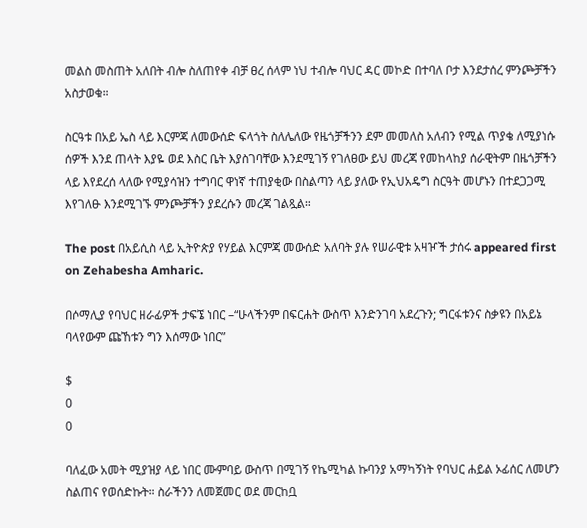መልስ መስጠት አለበት ብሎ ስለጠየቀ ብቻ ፀረ ሰላም ነህ ተብሎ ባህር ዳር መኮድ በተባለ ቦታ እንደታሰረ ምንጮቻችን አስታወቁ።

ስርዓቱ በአይ ኤስ ላይ እርምጃ ለመውሰድ ፍላጎት ስለሌለው የዜጎቻችንን ደም መመለስ አለብን የሚል ጥያቄ ለሚያነሱ ሰዎች እንደ ጠላት እያዬ ወደ እስር ቤት እያስገባቸው እንደሚገኝ የገለፀው ይህ መረጃ የመከላከያ ሰራዊትም በዜጎቻችን ላይ እየደረሰ ላለው የሚያሳዝን ተግባር ዋነኛ ተጠያቂው በስልጣን ላይ ያለው የኢህአዴግ ስርዓት መሆኑን በተደጋጋሚ እየገለፁ እንደሚገኙ ምንጮቻችን ያደረሱን መረጃ ገልጿል።

The post በአይሲስ ላይ ኢትዮጵያ የሃይል እርምጃ መውሰድ አለባት ያሉ የሠራዊቱ አዛዦች ታሰሩ appeared first on Zehabesha Amharic.

በሶማሊያ የባህር ዘራፊዎች ታፍኜ ነበር –“ሁላችንም በፍርሐት ውስጥ እንድንገባ አደረጉን; ግርፋቱንና ስቃዩን በአይኔ ባላየውም ጩኸቱን ግን እሰማው ነበር”

$
0
0

ባለፈው አመት ሚያዝያ ላይ ነበር ሙምባይ ውስጥ በሚገኝ የኬሚካል ኩባንያ አማካኝነት የባህር ሐይል ኦፊሰር ለመሆን ስልጠና የወሰድኩት። ስራችንን ለመጀመር ወደ መርከቧ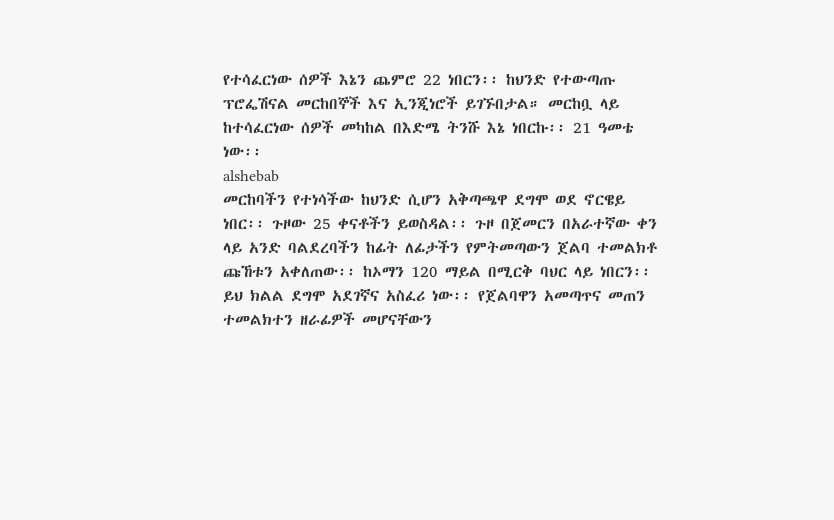የተሳፈርነው ሰዎች እኔን ጨምሮ 22 ነበርን፡፡ ከህንድ የተውጣጡ ፕሮፌሽናል መርከበኞች እና ኢንጂነሮች ይገኙበታል። መርከቧ ላይ ከተሳፈርነው ሰዎች መካከል በእድሜ ትንሹ እኔ ነበርኩ፡፡ 21 ዓመቴ ነው፡፡
alshebab
መርከባችን የተነሳችው ከህንድ ሲሆን አቅጣጫዋ ደግሞ ወደ ኖርዌይ ነበር፡፡ ጉዞው 25 ቀናቶችን ይወስዳል፡፡ ጉዞ በጀመርን በአራተኛው ቀን ላይ አንድ ባልደረባችን ከፊት ለፊታችን የምትመጣውን ጀልባ ተመልክቶ ጩኸቱን አቀለጠው፡፡ ከኦማን 120 ማይል በሚርቅ ባህር ላይ ነበርን፡፡ ይህ ክልል ደግሞ አደገኛና አስፈሪ ነው፡፡ የጀልባዋን አመጣጥና መጠን ተመልክተን ዘራፊዎች መሆናቸውን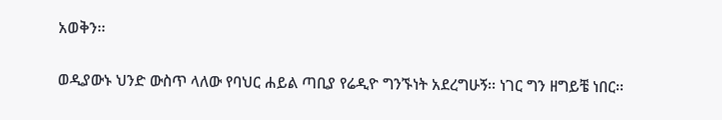አወቅን፡፡

ወዲያውኑ ህንድ ውስጥ ላለው የባህር ሐይል ጣቢያ የሬዲዮ ግንኙነት አደረግሁኝ፡፡ ነገር ግን ዘግይቼ ነበር፡፡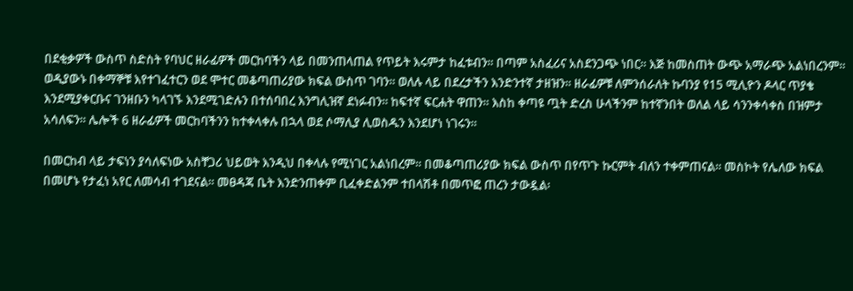በደቂቃዎች ውስጥ ስድስት የባህር ዘራፊዎች መርከባችን ላይ በመንጠላጠል የጥይት እሩምታ ከፈቱብን፡፡ በጣም አስፈሪና አስደንጋጭ ነበር፡፡ እጅ ከመስጠት ውጭ አማራጭ አልነበረንም።
ወዲያውኑ በቀማኞቹ እየተገፈተርን ወደ ሞተር መቆጣጠሪያው ክፍል ውስጥ ገባን፡፡ ወለሉ ላይ በደረታችን እንድንተኛ ታዘዝን፡፡ ዘራፊዎቹ ለምንሰራለት ኩባንያ የ15 ሚሊዮን ዶላር ጥያቄ እንደሚያቀርቡና ገንዘቡን ካላገኙ እንደሚገድሉን በተሰባበረ እንግሊዝኛ ደነፉብን፡፡ ከፍተኛ ፍርሐት ዋጠን፡፡ እስከ ቀጣዩ ጧት ድረስ ሁላችንም ከተኛንበት ወለል ላይ ሳንንቀሳቀስ በዝምታ አሳለፍን፡፡ ሌሎች 6 ዘራፊዎች መርከባችንን ከተቀላቀሉ በኋላ ወደ ሶማሊያ ሊወስዱን እንደሆነ ነገሩን፡፡

በመርከብ ላይ ታፍነን ያሳለፍነው አስቸጋሪ ህይወት እንዲህ በቀላሉ የሚነገር አልነበረም፡፡ በመቆጣጠሪያው ክፍል ውስጥ በየጥጉ ኩርምት ብለን ተቀምጠናል፡፡ መስኮት የሌለው ክፍል በመሆኑ የታፈነ አየር ለመሳብ ተገደናል፡፡ መፀዳጃ ቤት እንድንጠቀም ቢፈቀድልንም ተበላሽቶ በመጥፎ ጠረን ታውዷል፡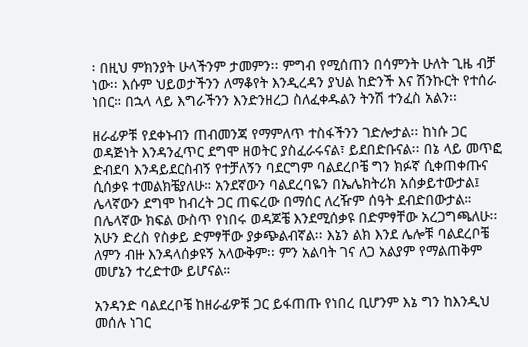፡ በዚህ ምክንያት ሁላችንም ታመምን፡፡ ምግብ የሚሰጠን በሳምንት ሁለት ጊዜ ብቻ ነው፡፡ እሱም ህይወታችንን ለማቆየት እንዲረዳን ያህል ከድንች እና ሽንኩርት የተሰራ ነበር። በኋላ ላይ እግራችንን እንድንዘረጋ ስለፈቀዱልን ትንሽ ተንፈስ አልን፡፡

ዘራፊዎቹ የደቀኑብን ጠብመንጃ የማምለጥ ተስፋችንን ገድሎታል፡፡ ከነሱ ጋር ወዳጅነት እንዳንፈጥር ደግሞ ዘወትር ያስፈራሩናል፣ ይደበድቡናል፡፡ በኔ ላይ መጥፎ ድብደባ እንዳይደርስብኝ የተቻለኝን ባደርግም ባልደረቦቼ ግን ክፉኛ ሲቀጠቀጡና ሲሰቃዩ ተመልክቼያለሁ። አንደኛውን ባልደረባዬን በኤሌክትሪክ አሰቃይተውታል፤ ሌላኛውን ደግሞ ከብረት ጋር ጠፍረው በማሰር ለረዥም ሰዓት ደብድበውታል። በሌላኛው ክፍል ውስጥ የነበሩ ወዳጆቼ እንደሚሰቃዩ በድምፃቸው አረጋግጫለሁ፡፡ አሁን ድረስ የስቃይ ድምፃቸው ያቃጭልብኛል፡፡ እኔን ልክ እንደ ሌሎቹ ባልደረቦቼ ለምን ብዙ እንዳላሰቃዩኝ አላውቅም፡፡ ምን አልባት ገና ለጋ አልያም የማልጠቅም መሆኔን ተረድተው ይሆናል።

አንዳንድ ባልደረቦቼ ከዘራፊዎቹ ጋር ይፋጠጡ የነበረ ቢሆንም እኔ ግን ከእንዲህ መሰሉ ነገር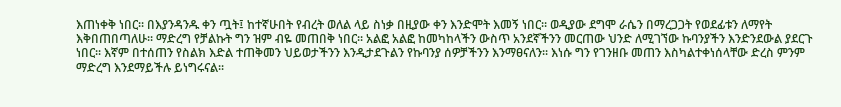እጠነቀቅ ነበር፡፡ በእያንዳንዱ ቀን ጧት፤ ከተኛሁበት የብረት ወለል ላይ ስነቃ በዚያው ቀን እንድሞት እመኝ ነበር። ወዲያው ደግሞ ራሴን በማረጋጋት የወደፊቱን ለማየት እቅበጠበጣለሁ፡፡ ማድረግ የቻልኩት ግን ዝም ብዬ መጠበቅ ነበር፡፡ አልፎ አልፎ ከመካከላችን ውስጥ አንደኛችንን መርጠው ህንድ ለሚገኘው ኩባንያችን እንድንደውል ያደርጉ ነበር፡፡ እኛም በተሰጠን የስልክ እድል ተጠቅመን ህይወታችንን እንዲታደጉልን የኩባንያ ሰዎቻችንን እንማፀናለን፡፡ እነሱ ግን የገንዘቡ መጠን እስካልተቀነሰላቸው ድረስ ምንም ማድረግ እንደማይችሉ ይነግሩናል፡፡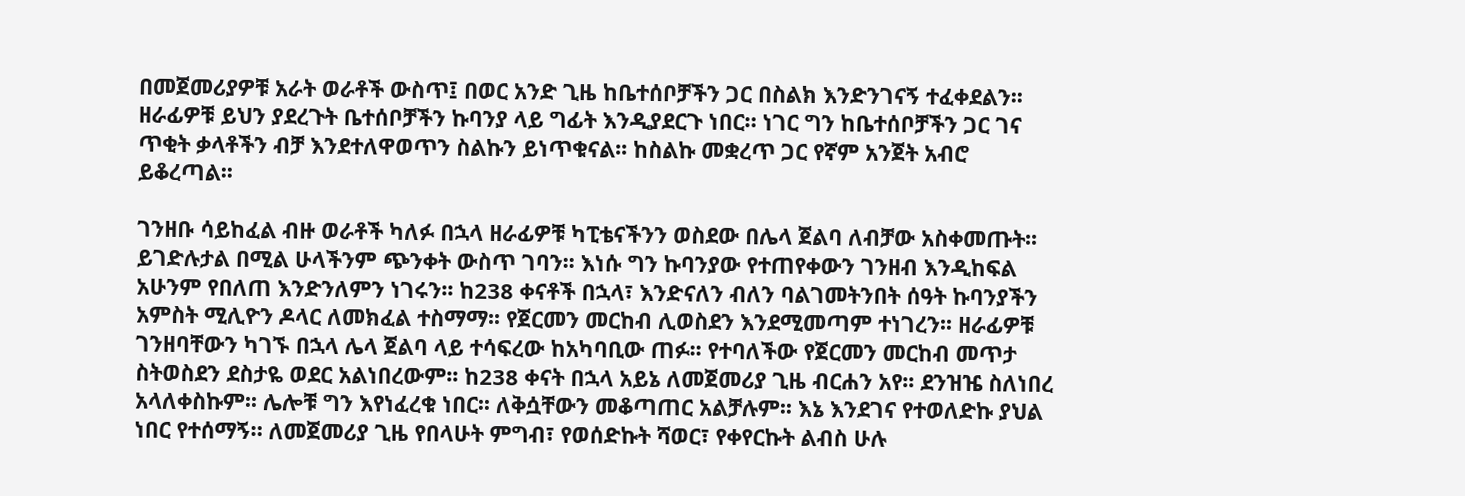በመጀመሪያዎቹ አራት ወራቶች ውስጥ፤ በወር አንድ ጊዜ ከቤተሰቦቻችን ጋር በስልክ እንድንገናኝ ተፈቀደልን፡፡ ዘራፊዎቹ ይህን ያደረጉት ቤተሰቦቻችን ኩባንያ ላይ ግፊት እንዲያደርጉ ነበር። ነገር ግን ከቤተሰቦቻችን ጋር ገና ጥቂት ቃላቶችን ብቻ እንደተለዋወጥን ስልኩን ይነጥቁናል፡፡ ከስልኩ መቋረጥ ጋር የኛም አንጀት አብሮ ይቆረጣል፡፡

ገንዘቡ ሳይከፈል ብዙ ወራቶች ካለፉ በኋላ ዘራፊዎቹ ካፒቴናችንን ወስደው በሌላ ጀልባ ለብቻው አስቀመጡት፡፡ ይገድሉታል በሚል ሁላችንም ጭንቀት ውስጥ ገባን፡፡ እነሱ ግን ኩባንያው የተጠየቀውን ገንዘብ እንዲከፍል አሁንም የበለጠ እንድንለምን ነገሩን፡፡ ከ238 ቀናቶች በኋላ፣ እንድናለን ብለን ባልገመትንበት ሰዓት ኩባንያችን አምስት ሚሊዮን ዶላር ለመክፈል ተስማማ፡፡ የጀርመን መርከብ ሊወስደን እንደሚመጣም ተነገረን፡፡ ዘራፊዎቹ ገንዘባቸውን ካገኙ በኋላ ሌላ ጀልባ ላይ ተሳፍረው ከአካባቢው ጠፉ፡፡ የተባለችው የጀርመን መርከብ መጥታ ስትወስደን ደስታዬ ወደር አልነበረውም፡፡ ከ238 ቀናት በኋላ አይኔ ለመጀመሪያ ጊዜ ብርሐን አየ፡፡ ደንዝዤ ስለነበረ አላለቀስኩም፡፡ ሌሎቹ ግን እየነፈረቁ ነበር፡፡ ለቅሷቸውን መቆጣጠር አልቻሉም፡፡ እኔ እንደገና የተወለድኩ ያህል ነበር የተሰማኝ። ለመጀመሪያ ጊዜ የበላሁት ምግብ፣ የወሰድኩት ሻወር፣ የቀየርኩት ልብስ ሁሉ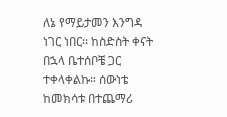ለኔ የማይታመን እንግዳ ነገር ነበር፡፡ ከስድስት ቀናት በኋላ ቤተሰቦቼ ጋር ተቀላቀልኩ። ሰውነቴ ከመክሳቱ በተጨማሪ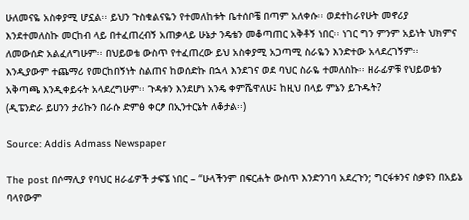ሁለመናዬ አስቀያሚ ሆኗል፡፡ ይህን ጉስቁልናዬን የተመለከቱት ቤተሰቦቼ በጣም አለቀሱ፡፡ ወደተከራየሁት መኖሪያ እንደተመለስኩ መርከብ ላይ በተፈጠረብኝ አጠቃላይ ሁኔታ ንዴቴን መቆጣጠር አቅቶኝ ነበር፡፡ ነገር ግን ምንም አይነት ህክምና ለመውሰድ አልፈለግሁም፡፡ በህይወቴ ውስጥ የተፈጠረው ይህ አስቀያሚ አጋጣሚ ስራዬን እንድተው አላደረገኝም፡፡ እንዲያውም ተጨማሪ የመርከበኝነት ስልጠና ከወሰድኩ በኋላ እንደገና ወደ ባህር ስራዬ ተመለስኩ፡፡ ዘራፊዎቹ የህይወቴን አቅጣጫ እንዲቀይሩት አላደረግሁም፡፡ ጉዳቱን እንደሆነ አንዴ ቀምሼዋለሁ፤ ከዚህ በላይ ምኔን ይጉዱት?
(ዲፔንድራ ይሀንን ታሪኩን በራሱ ድምፅ ቀርፆ በኢንተርኔት ለቆታል፡፡)

Source: Addis Admass Newspaper

The post በሶማሊያ የባህር ዘራፊዎች ታፍኜ ነበር – “ሁላችንም በፍርሐት ውስጥ እንድንገባ አደረጉን; ግርፋቱንና ስቃዩን በአይኔ ባላየውም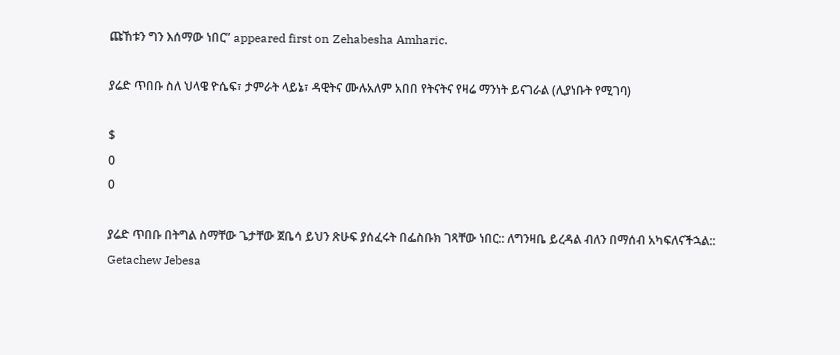ጩኸቱን ግን እሰማው ነበር” appeared first on Zehabesha Amharic.

ያሬድ ጥበቡ ስለ ህላዌ ዮሴፍ፣ ታምራት ላይኔ፣ ዳዊትና ሙሉአለም አበበ የትናትና የዛሬ ማንነት ይናገራል (ሊያነቡት የሚገባ)

$
0
0

ያሬድ ጥበቡ በትግል ስማቸው ጌታቸው ጀቤሳ ይህን ጽሁፍ ያሰፈሩት በፌስቡክ ገጻቸው ነበር:: ለግንዛቤ ይረዳል ብለን በማሰብ አካፍለናችኋል::
Getachew Jebesa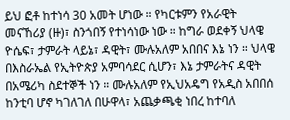ይህ ፎቶ ከተነሳ 30 አመት ሆነው ። የካርቱምን የአራዊት መናኸሪያ (ዙ)፣ ስንጎበኝ የተነሳነው ነው ። ከግራ ወደቀኝ ህላዌ ዮሴፍ፣ ታምራት ላይኔ፣ ዳዊት፣ ሙሉአለም አበበና እኔ ነን ። ህላዌ በእስራኤል የኢትዮጵያ አምባሳደር ሲሆን፣ እኔ ታምራትና ዳዊት በአሜሪካ ስደተኞች ነን ። ሙሉአለም የኢህአዴግ የአዲስ አበበሰ ከንቲባ ሆኖ ካገለገለ በሁዋላ፣ አጨቃጫቂ ነበረ ከተባለ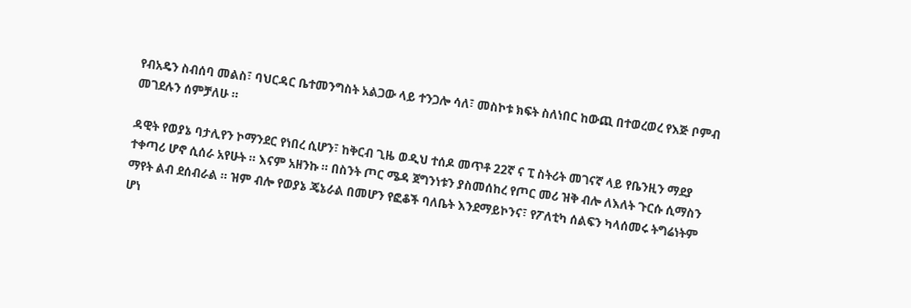የብአዴን ስብሰባ መልስ፣ ባህርዳር ቤተመንግስት አልጋው ላይ ተንጋሎ ሳለ፣ መስኮቱ ክፍት ስለነበር ከውጪ በተወረወረ የእጅ ቦምብ መገደሉን ሰምቻለሁ ።

ዳዊት የወያኔ ባታሊየን ኮማንደር የነበረ ሲሆን፣ ከቅርብ ጊዜ ወዲህ ተሰዶ መጥቶ 22ኛ ና ፒ ስትሪት መገናኛ ላይ የቤንዚን ማደያ ተቀጣሪ ሆኖ ሲሰራ አየሁት ። እናም አዘንኩ ። በስንት ጦር ሜዳ ጀግንነቱን ያስመሰከረ የጦር መሪ ዝቅ ብሎ ለእለት ጉርሱ ሲማስን ማየት ልብ ደሰብራል ። ዝም ብሎ የወያኔ ጄኔራል በመሆን የፎቆች ባለቤት እንደማይኮንና፣ የፖለቲካ ሰልፍን ካላሰመሩ ትግሬነትም ሆነ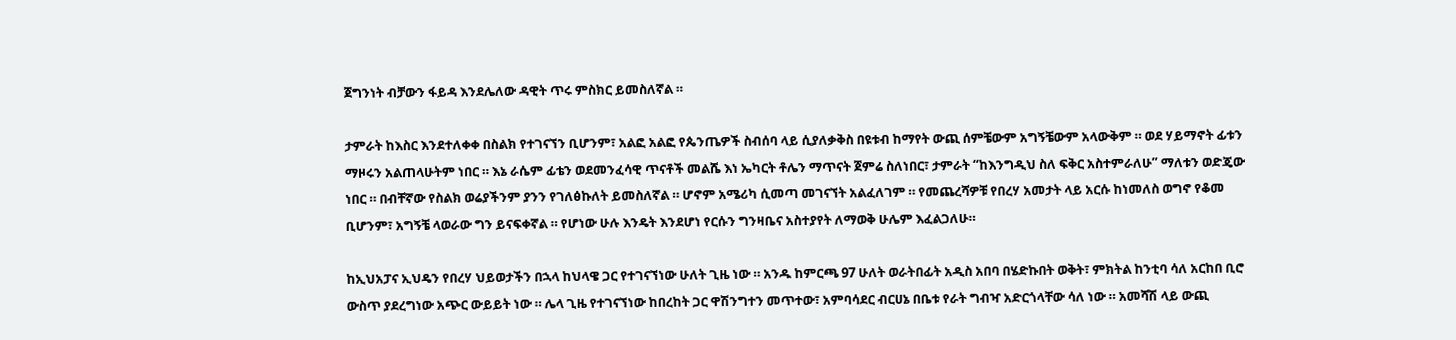ጀግንነት ብቻውን ፋይዳ እንደሌለው ዳዊት ጥሩ ምስክር ይመስለኛል ።

ታምራት ከእስር እንደተለቀቀ በስልክ የተገናኘን ቢሆንም፣ አልፎ አልፎ የጴንጤዎች ስብሰባ ላይ ሲያለቃቅስ በዩቱብ ከማየት ውጪ ሰምቼውም አግኝቼውም አላውቅም ። ወደ ሃይማኖት ፊቱን ማዞሩን አልጠላሁትም ነበር ። እኔ ራሴም ፊቴን ወደመንፈሳዊ ጥናቶች መልሼ እነ ኤካርት ቶሌን ማጥናት ጀምሬ ስለነበር፣ ታምራት “ከእንግዲህ ስለ ፍቅር አስተምራለሁ” ማለቱን ወድጄው ነበር ። በብቸኛው የስልክ ወሬያችንም ያንን የገለፅኩለት ይመስለኛል ። ሆኖም አሜሪካ ሲመጣ መገናኘት አልፈለገም ። የመጨረሻዎቹ የበረሃ አመታት ላይ አርሱ ከነመለስ ወግኖ የቆመ ቢሆንም፣ አግኝቼ ላወራው ግን ይናፍቀኛል ። የሆነው ሁሉ እንዴት እንደሆነ የርሱን ግንዛቤና አስተያየት ለማወቅ ሁሌም እፈልጋለሁ።

ከኢህአፓና ኢህዴን የበረሃ ህይወታችን በኋላ ከህላዌ ጋር የተገናኘነው ሁለት ጊዜ ነው ። አንዱ ከምርጫ 97 ሁለት ወራትበፊት አዲስ አበባ በሄድኩበት ወቅት፣ ምክትል ከንቲባ ሳለ አርከበ ቢሮ ውስጥ ያደረግነው አጭር ውይይት ነው ። ሌላ ጊዜ የተገናኘነው ከበረከት ጋር ዋሽንግተን መጥተው፣ አምባሳደር ብርሀኔ በቤቱ የራት ግብዣ አድርጎላቸው ሳለ ነው ። አመሻሽ ላይ ውጪ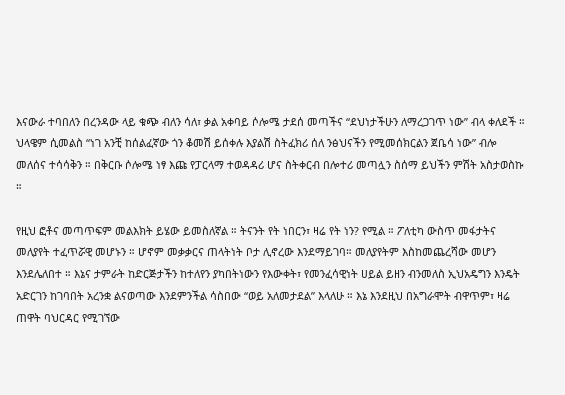እናውራ ተባበለን በረንዳው ላይ ቁጭ ብለን ሳለ፣ ቃል አቀባይ ሶሎሜ ታደሰ መጣችና “ደህነታችሁን ለማረጋገጥ ነው” ብላ ቀለደች ። ህላዌም ሲመልስ “ነገ አንቺ ከሰልፈኛው ጎን ቆመሽ ይሰቀሉ እያልሽ ስትፈክሪ ሰለ ንፅህናችን የሚመሰክርልን ጀቤሳ ነው” ብሎ መለሰና ተሳሳቅን ። በቅርቡ ሶሎሜ ነፃ እጩ የፓርላማ ተወዳዳሪ ሆና ስትቀርብ በሎተሪ መጣሏን ስሰማ ይህችን ምሽት አስታወስኩ ።

የዚህ ፎቶና መጣጥፍም መልእክት ይሄው ይመስለኛል ። ትናንት የት ነበርን፣ ዛሬ የት ነን? የሚል ። ፖለቲካ ውስጥ መፋታትና መለያየት ተፈጥሯዊ መሆኑን ። ሆኖም መቃቃርና ጠላትነት ቦታ ሊኖረው እንደማይገባ። መለያየትም እስከመጨረሻው መሆን እንደሌለበተ ። እኔና ታምራት ከድርጅታችን ከተለየን ያካበትነውን የእውቀት፣ የመንፈሳዊነት ሀይል ይዘን ብንመለስ ኢህአዴግን እንዴት አድርገን ከገባበት አረንቋ ልናወጣው እንደምንችል ሳስበው “ወይ አለመታደል” እላለሁ ። እኔ እንደዚህ በአግራሞት ብዋጥም፣ ዛሬ ጠዋት ባህርዳር የሚገኘው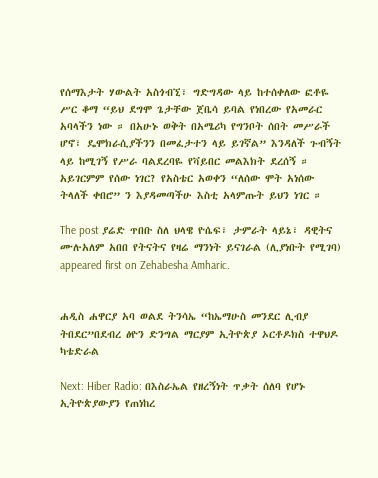የሰማእታት ሃውልት አስጎብኚ፣ ግድግዳው ላይ ከተሰቀለው ፎቶዬ ሥር ቆማ “ይህ ደግሞ ጌታቸው ጀቤሳ ይባል የነበረው የአመራር አባላችን ነው ። በአሁኑ ወቅት በአሜሪካ የግንቦት ሰበት መሥራች ሆኖ፣ ዴሞክራሲያችንን በመፈታተን ላይ ይገኛል” እንዳለች ጉብኝት ላይ ከሚገኝ የሥራ ባልደረባዬ የቫይበር መልእክት ደረሰኝ ። አይገርምም የሰው ነገር? የአስቴር አወቀን “ለሰው ሞት አነሰው ትላለች ቀበሮ” ን እያዳመጣችሁ እስቲ አላምጡት ይህን ነገር ።

The post ያሬድ ጥበቡ ስለ ህላዌ ዮሴፍ፣ ታምራት ላይኔ፣ ዳዊትና ሙሉአለም አበበ የትናትና የዛሬ ማንነት ይናገራል (ሊያነቡት የሚገባ) appeared first on Zehabesha Amharic.


ሐዲስ ሐዋርያ አባ ወልደ ትንሳኤ “ከኤማሁስ መንደር ሊብያ ትበደር”በደብረ ፅዮን ድንግል ማርያም ኢትዮጵያ ኦርቶዶክስ ተዋህዶ ካቴድራል

Next: Hiber Radio: በእስራኤል የዘረኝነት ጥቃት ሰለባ የሆኑ ኢትዮጵያውያን የጠነከረ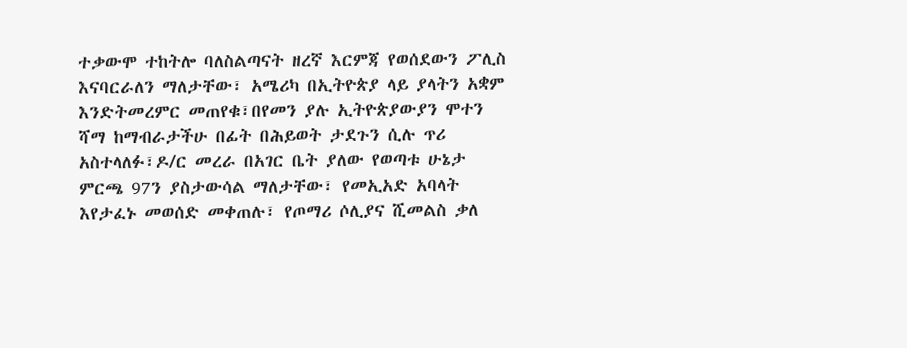ተቃውሞ ተከትሎ ባለስልጣናት ዘረኛ እርምጃ የወሰደውን ፖሊስ እናባርራለን ማለታቸው፣ አሜሪካ በኢትዮጵያ ላይ ያላትን አቋም እንድትመረምር መጠየቁ፣በየመን ያሉ ኢትዮጵያውያን ሞተን ሻማ ከማብራታችሁ በፊት በሕይወት ታደጉን ሲሉ ጥሪ አስተላለፉ፣ዶ/ር መረራ በአገር ቤት ያለው የወጣቱ ሁኔታ ምርጫ 97ን ያስታውሳል ማለታቸው፣ የመኢአድ አባላት እየታፈኑ መወሰድ መቀጠሉ፣ የጦማሪ ሶሊያና ሺመልስ ቃለ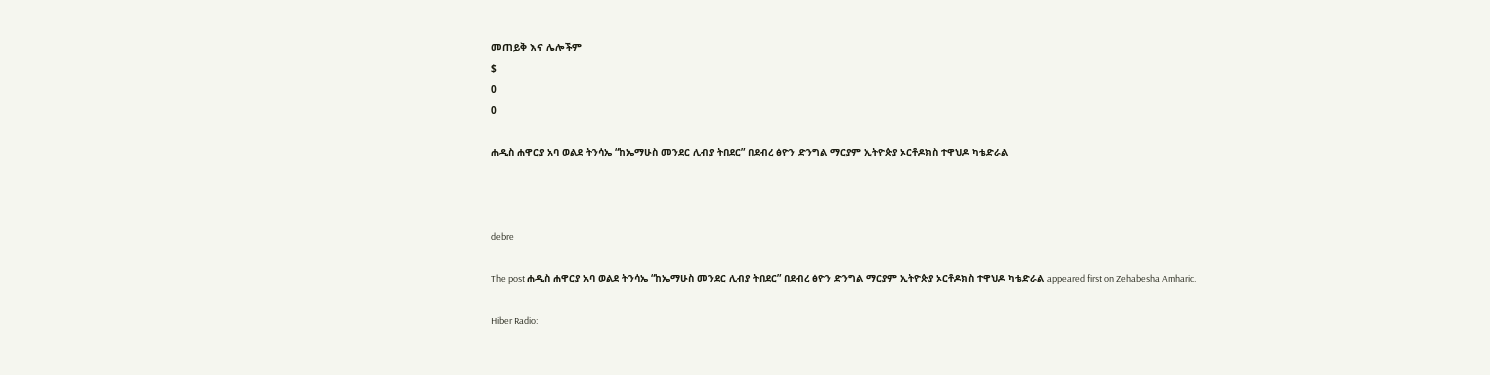መጠይቅ እና ሌሎችም
$
0
0

ሐዲስ ሐዋርያ አባ ወልደ ትንሳኤ “ከኤማሁስ መንደር ሊብያ ትበደር” በደብረ ፅዮን ድንግል ማርያም ኢትዮጵያ ኦርቶዶክስ ተዋህዶ ካቴድራል



debre

The post ሐዲስ ሐዋርያ አባ ወልደ ትንሳኤ “ከኤማሁስ መንደር ሊብያ ትበደር” በደብረ ፅዮን ድንግል ማርያም ኢትዮጵያ ኦርቶዶክስ ተዋህዶ ካቴድራል appeared first on Zehabesha Amharic.

Hiber Radio: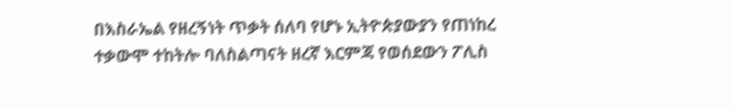በእስራኤል የዘረኝነት ጥቃት ሰለባ የሆኑ ኢትዮጵያውያን የጠነከረ ተቃውሞ ተከትሎ ባለስልጣናት ዘረኛ እርምጃ የወሰደውን ፖሊስ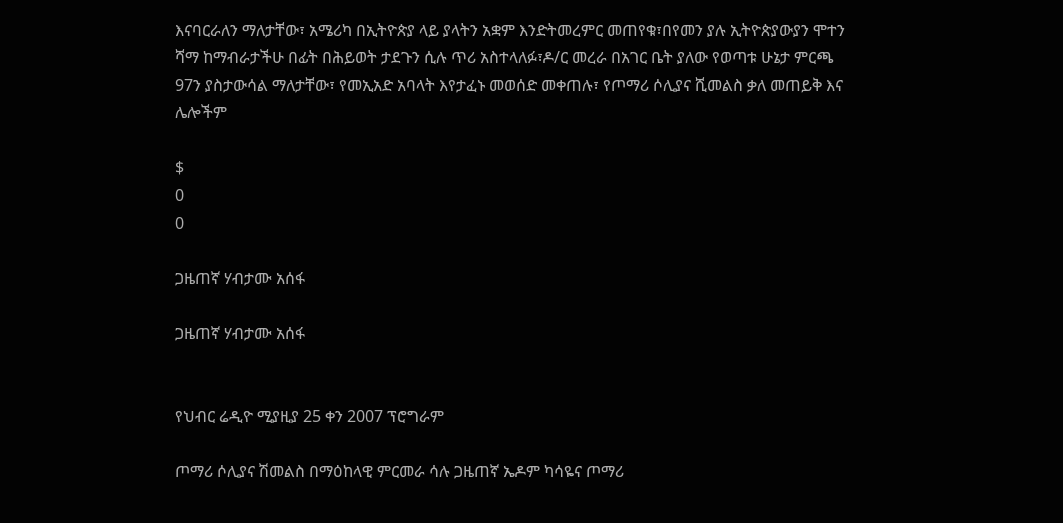እናባርራለን ማለታቸው፣ አሜሪካ በኢትዮጵያ ላይ ያላትን አቋም እንድትመረምር መጠየቁ፣በየመን ያሉ ኢትዮጵያውያን ሞተን ሻማ ከማብራታችሁ በፊት በሕይወት ታደጉን ሲሉ ጥሪ አስተላለፉ፣ዶ/ር መረራ በአገር ቤት ያለው የወጣቱ ሁኔታ ምርጫ 97ን ያስታውሳል ማለታቸው፣ የመኢአድ አባላት እየታፈኑ መወሰድ መቀጠሉ፣ የጦማሪ ሶሊያና ሺመልስ ቃለ መጠይቅ እና ሌሎችም

$
0
0

ጋዜጠኛ ሃብታሙ አሰፋ

ጋዜጠኛ ሃብታሙ አሰፋ


የህብር ሬዲዮ ሚያዚያ 25 ቀን 2007 ፕሮግራም

ጦማሪ ሶሊያና ሽመልስ በማዕከላዊ ምርመራ ሳሉ ጋዜጠኛ ኤዶም ካሳዬና ጦማሪ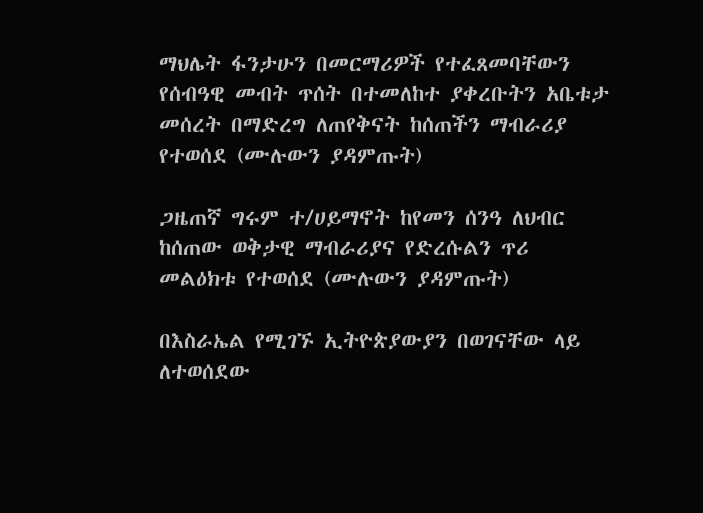ማህሌት ፋንታሁን በመርማሪዎች የተፈጸመባቸውን የሰብዓዊ መብት ጥሰት በተመለከተ ያቀረቡትን አቤቱታ መሰረት በማድረግ ለጠየቅናት ከሰጠችን ማብራሪያ የተወሰደ (ሙሉውን ያዳምጡት)

ጋዜጠኛ ግሩም ተ/ሀይማኖት ከየመን ሰንዓ ለህብር ከሰጠው ወቅታዊ ማብራሪያና የድረሱልን ጥሪ መልዕክቱ የተወሰደ (ሙሉውን ያዳምጡት)

በእስራኤል የሚገኙ ኢትዮጵያውያን በወገናቸው ላይ ለተወሰደው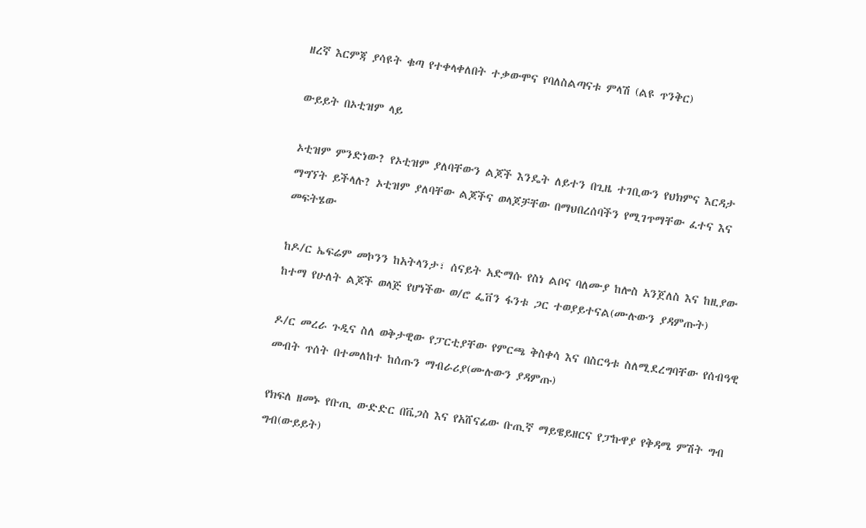ዘረኛ እርምጃ ያሳዩት ቁጣ የተቀላቀለበት ተቃውሞና የባለስልጣናቱ ምላሽ (ልዩ ጥንቅር)

ውይይት በኦቲዝም ላይ

ኦቲዝም ምንድነው? የኦቲዝም ያለባቸውን ልጆች እንዴት ለይተን በጊዜ ተገቢውን የህክምና እርዳታ ማግኘት ይችላሉ? ኦቲዝም ያለባቸው ልጆችና ወላጆቻቸው በማህበረሰባችን የሚገጥማቸው ፈተና እና መፍትሄው

ከዶ/ር ኤፍሬም መኮንን ከአትላንታ፣ ሰናይት አድማሱ የስነ ልቦና ባለሙያ ከሎስ አንጀለስ እና ከዚያው ከተማ የሁለት ልጆች ወላጅ የሆነችው ወ/ሮ ፌቨን ፋንቱ ጋር ተወያይተናል(ሙሉውን ያዳምጡት)

ዶ/ር መረራ ጉዲና ስለ ወቅታዊው የፓርቲያቸው የምርጫ ቅስቀሳ እና በስርዓቱ ስለሚደረግባቸው የሰብዓዊ መብት ጥሰት በተመለከተ ከሰጡን ማብራሪያ(ሙሉውን ያዳምጡ)

የክፍለ ዘመኑ የቡጢ ውድድር በቬጋስ እና የአሸናፊው ቡጢኛ ማይዌይዘርና የፓኩዋያ የቅዳሜ ምሽት ግብ ግብ(ውይይት)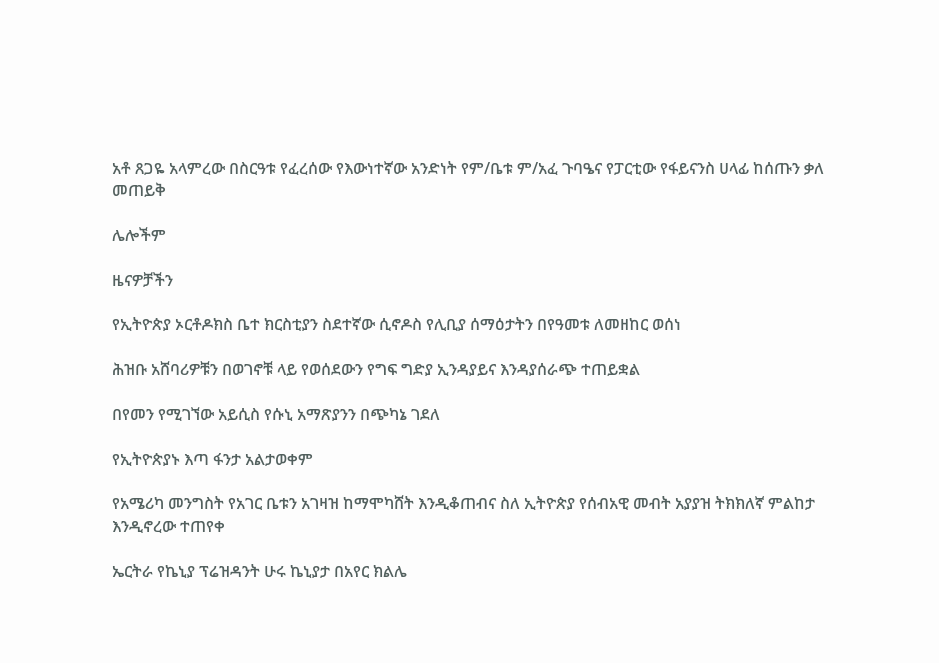አቶ ጸጋዬ አላምረው በስርዓቱ የፈረሰው የእውነተኛው አንድነት የም/ቤቱ ም/አፈ ጉባዔና የፓርቲው የፋይናንስ ሀላፊ ከሰጡን ቃለ መጠይቅ

ሌሎችም

ዜናዎቻችን

የኢትዮጵያ ኦርቶዶክስ ቤተ ክርስቲያን ስደተኛው ሲኖዶስ የሊቢያ ሰማዕታትን በየዓመቱ ለመዘከር ወሰነ

ሕዝቡ አሸባሪዎቹን በወገኖቹ ላይ የወሰደውን የግፍ ግድያ ኢንዳያይና እንዳያሰራጭ ተጠይቋል

በየመን የሚገኘው አይሲስ የሱኒ አማጽያንን በጭካኔ ገደለ

የኢትዮጵያኑ እጣ ፋንታ አልታወቀም

የአሜሪካ መንግስት የአገር ቤቱን አገዛዝ ከማሞካሸት እንዲቆጠብና ስለ ኢትዮጵያ የሰብአዊ መብት አያያዝ ትክክለኛ ምልከታ እንዲኖረው ተጠየቀ

ኤርትራ የኬኒያ ፕሬዝዳንት ሁሩ ኬኒያታ በአየር ክልሌ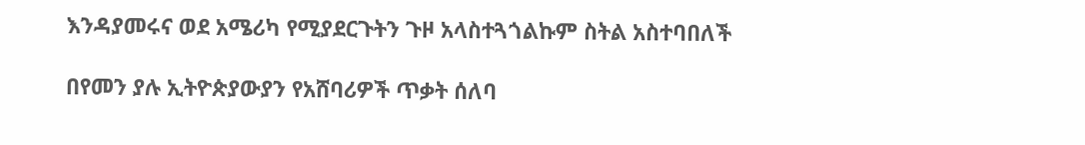እንዳያመሩና ወደ አሜሪካ የሚያደርጉትን ጉዞ አላስተጓጎልኩም ስትል አስተባበለች

በየመን ያሉ ኢትዮጵያውያን የአሸባሪዎች ጥቃት ሰለባ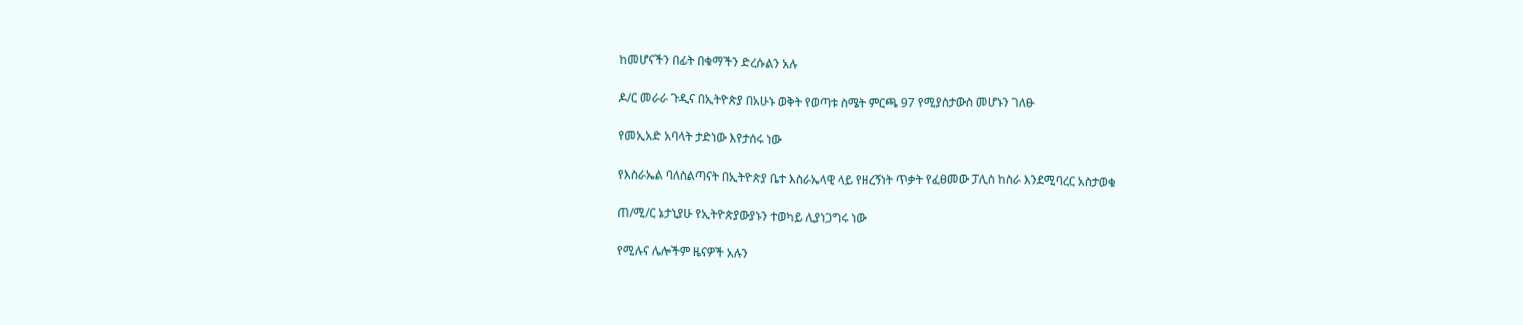ከመሆናችን በፊት በቁማችን ድረሱልን አሉ

ዶ/ር መራራ ጉዲና በኢትዮጵያ በአሁኑ ወቅት የወጣቱ ስሜት ምርጫ 97 የሚያስታውስ መሆኑን ገለፁ

የመኢአድ አባላት ታድነው እየታሰሩ ነው

የእስራኤል ባለስልጣናት በኢትዮጵያ ቤተ እስራኤላዊ ላይ የዘረኝነት ጥቃት የፈፀመው ፓሊስ ከስራ እንደሚባረር አስታወቁ

ጠ/ሚ/ር ኔታኒያሁ የኢትዮጵያውያኑን ተወካይ ሊያነጋግሩ ነው

የሚሉና ሌሎችም ዜናዎች አሉን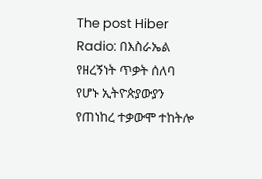The post Hiber Radio: በእስራኤል የዘረኝነት ጥቃት ሰለባ የሆኑ ኢትዮጵያውያን የጠነከረ ተቃውሞ ተከትሎ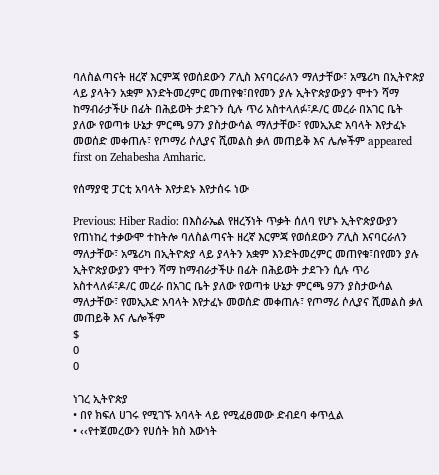ባለስልጣናት ዘረኛ እርምጃ የወሰደውን ፖሊስ እናባርራለን ማለታቸው፣ አሜሪካ በኢትዮጵያ ላይ ያላትን አቋም እንድትመረምር መጠየቁ፣በየመን ያሉ ኢትዮጵያውያን ሞተን ሻማ ከማብራታችሁ በፊት በሕይወት ታደጉን ሲሉ ጥሪ አስተላለፉ፣ዶ/ር መረራ በአገር ቤት ያለው የወጣቱ ሁኔታ ምርጫ 97ን ያስታውሳል ማለታቸው፣ የመኢአድ አባላት እየታፈኑ መወሰድ መቀጠሉ፣ የጦማሪ ሶሊያና ሺመልስ ቃለ መጠይቅ እና ሌሎችም appeared first on Zehabesha Amharic.

የሰማያዊ ፓርቲ አባላት እየታደኑ እየታሰሩ ነው

Previous: Hiber Radio: በእስራኤል የዘረኝነት ጥቃት ሰለባ የሆኑ ኢትዮጵያውያን የጠነከረ ተቃውሞ ተከትሎ ባለስልጣናት ዘረኛ እርምጃ የወሰደውን ፖሊስ እናባርራለን ማለታቸው፣ አሜሪካ በኢትዮጵያ ላይ ያላትን አቋም እንድትመረምር መጠየቁ፣በየመን ያሉ ኢትዮጵያውያን ሞተን ሻማ ከማብራታችሁ በፊት በሕይወት ታደጉን ሲሉ ጥሪ አስተላለፉ፣ዶ/ር መረራ በአገር ቤት ያለው የወጣቱ ሁኔታ ምርጫ 97ን ያስታውሳል ማለታቸው፣ የመኢአድ አባላት እየታፈኑ መወሰድ መቀጠሉ፣ የጦማሪ ሶሊያና ሺመልስ ቃለ መጠይቅ እና ሌሎችም
$
0
0

ነገረ ኢትዮጵያ
• በየ ክፍለ ሀገሩ የሚገኙ አባላት ላይ የሚፈፀመው ድብደባ ቀጥሏል
• ‹‹የተጀመረውን የሀሰት ክስ እውነት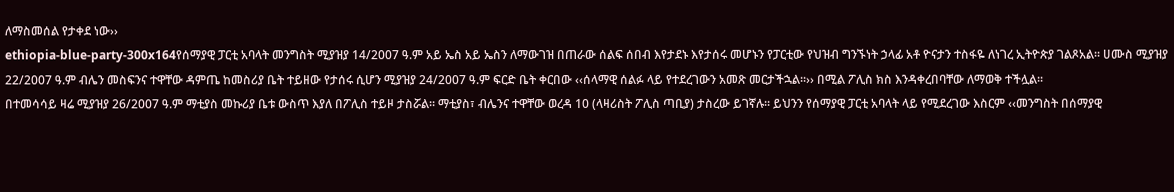ለማስመሰል የታቀደ ነው››
ethiopia-blue-party-300x164የሰማያዊ ፓርቲ አባላት መንግስት ሚያዝያ 14/2007 ዓ.ም አይ ኤስ አይ ኤስን ለማውገዝ በጠራው ሰልፍ ሰበብ እየታደኑ እየታሰሩ መሆኑን የፓርቲው የህዝብ ግንኙነት ኃላፊ አቶ ዮናታን ተስፋዬ ለነገረ ኢትዮጵያ ገልጾአል፡፡ ሀሙስ ሚያዝያ 22/2007 ዓ.ም ብሌን መስፍንና ተዋቸው ዳምጤ ከመስሪያ ቤት ተይዘው የታሰሩ ሲሆን ሚያዝያ 24/2007 ዓ.ም ፍርድ ቤት ቀርበው ‹‹ሰላማዊ ሰልፉ ላይ የተደረገውን አመጽ መርታችኋል፡፡›› በሚል ፖሊስ ክስ እንዳቀረበባቸው ለማወቅ ተችሏል፡፡
በተመሳሳይ ዛሬ ሚያዝያ 26/2007 ዓ.ም ማቲያስ መኩሪያ ቤቱ ውስጥ እያለ በፖሊስ ተይዞ ታስሯል፡፡ ማቲያስ፣ ብሌንና ተዋቸው ወረዳ 10 (ላዛሪስት ፖሊስ ጣቢያ) ታስረው ይገኛሉ፡፡ ይህንን የሰማያዊ ፓርቲ አባላት ላይ የሚደረገው እስርም ‹‹መንግስት በሰማያዊ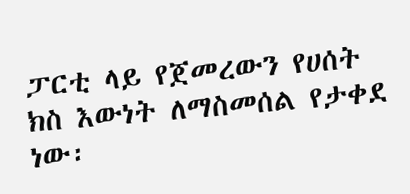ፓርቲ ላይ የጀመረውን የሀሰት ክስ እውነት ለማስመሰል የታቀደ ነው፡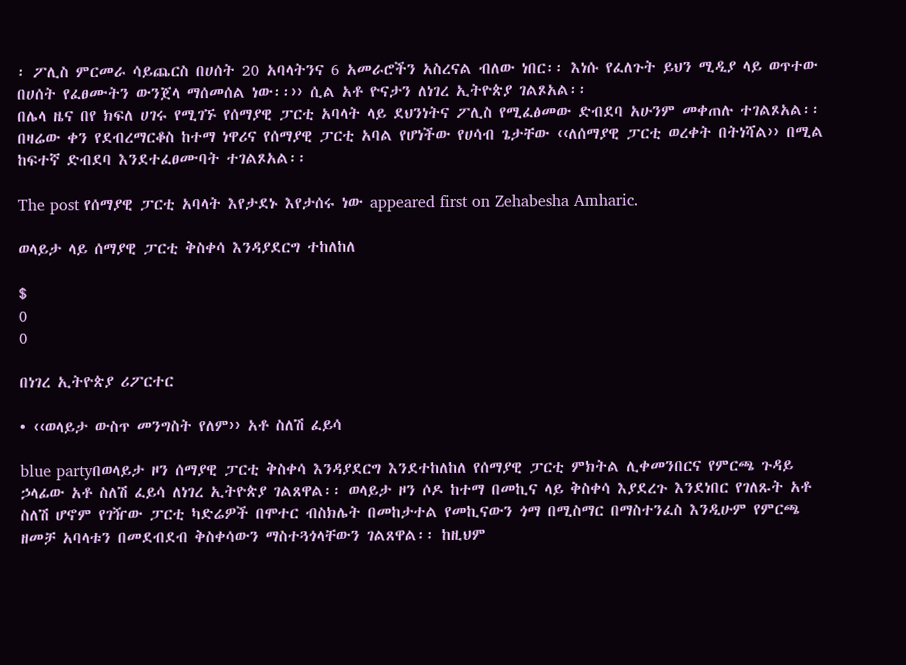፡ ፖሊስ ምርመራ ሳይጨርስ በሀሰት 20 አባላትንና 6 አመራሮችን አስረናል ብለው ነበር፡፡ እነሱ የፈለጉት ይህን ሚዲያ ላይ ወጥተው በሀሰት የፈፀሙትን ውንጀላ ማሰመሰል ነው፡፡›› ሲል አቶ ዮናታን ለነገረ ኢትዮጵያ ገልጾአል፡፡
በሌላ ዜና በየ ክፍለ ሀገሩ የሚገኙ የሰማያዊ ፓርቲ አባላት ላይ ደህንነትና ፖሊስ የሚፈፅመው ድብደባ አሁንም መቀጠሉ ተገልጾአል፡፡ በዛሬው ቀን የደብረማርቆስ ከተማ ነዋሪና የሰማያዊ ፓርቲ አባል የሆነችው የሀሳብ ጌታቸው ‹‹ለሰማያዊ ፓርቲ ወረቀት በትነሻል›› በሚል ከፍተኛ ድብደባ እንደተፈፀሙባት ተገልጾአል፡፡

The post የሰማያዊ ፓርቲ አባላት እየታደኑ እየታሰሩ ነው appeared first on Zehabesha Amharic.

ወላይታ ላይ ሰማያዊ ፓርቲ ቅስቀሳ እንዳያደርግ ተከለከለ

$
0
0

በነገረ ኢትዮጵያ ሪፖርተር

• ‹‹ወላይታ ውስጥ መንግስት የለም›› አቶ ስለሽ ፈይሳ

blue partyበወላይታ ዞን ሰማያዊ ፓርቲ ቅስቀሳ እንዳያደርግ እንደተከለከለ የሰማያዊ ፓርቲ ምክትል ሊቀመንበርና የምርጫ ጉዳይ ኃላፊው አቶ ስለሽ ፈይሳ ለነገረ ኢትዮጵያ ገልጸዋል፡፡ ወላይታ ዞን ሶዶ ከተማ በመኪና ላይ ቅስቀሳ እያደረጉ እንደነበር የገለጹት አቶ ስለሽ ሆኖም የገዥው ፓርቲ ካድሬዎች በሞተር ብስክሌት በመከታተል የመኪናውን ጎማ በሚስማር በማስተንፈስ እንዲሁም የምርጫ ዘመቻ አባላቱን በመደብደብ ቅስቀሳውን ማስተጓጎላቸውን ገልጸዋል፡፡ ከዚህም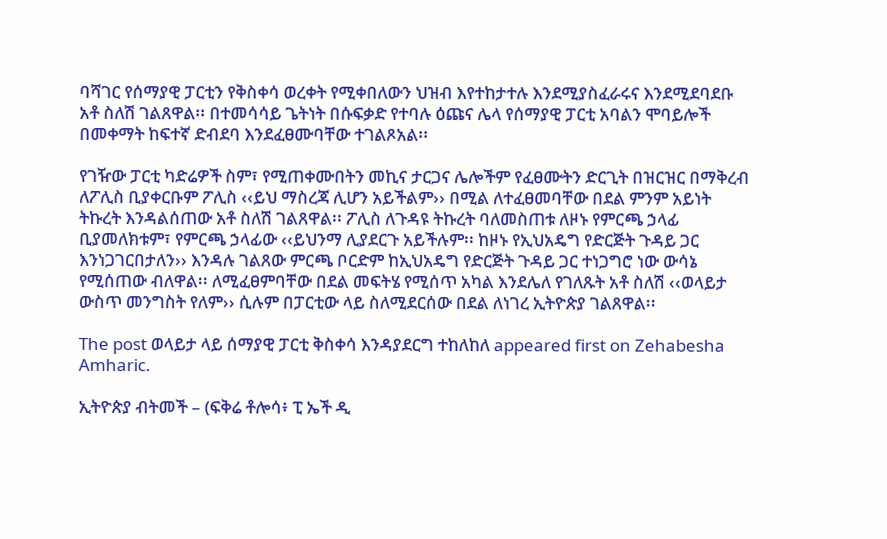ባሻገር የሰማያዊ ፓርቲን የቅስቀሳ ወረቀት የሚቀበለውን ህዝብ እየተከታተሉ እንደሚያስፈራሩና እንደሚደባደቡ አቶ ስለሽ ገልጸዋል፡፡ በተመሳሳይ ጌትነት በሱፍቃድ የተባሉ ዕጩና ሌላ የሰማያዊ ፓርቲ አባልን ሞባይሎች በመቀማት ከፍተኛ ድብደባ እንደፈፀሙባቸው ተገልጾአል፡፡

የገዥው ፓርቲ ካድሬዎች ስም፣ የሚጠቀሙበትን መኪና ታርጋና ሌሎችም የፈፀሙትን ድርጊት በዝርዝር በማቅረብ ለፖሊስ ቢያቀርቡም ፖሊስ ‹‹ይህ ማስረጃ ሊሆን አይችልም›› በሚል ለተፈፀመባቸው በደል ምንም አይነት ትኩረት እንዳልሰጠው አቶ ስለሽ ገልጸዋል፡፡ ፖሊስ ለጉዳዩ ትኩረት ባለመስጠቱ ለዞኑ የምርጫ ኃላፊ ቢያመለክቱም፣ የምርጫ ኃላፊው ‹‹ይህንማ ሊያደርጉ አይችሉም፡፡ ከዞኑ የኢህአዴግ የድርጅት ጉዳይ ጋር እንነጋገርበታለን›› እንዳሉ ገልጸው ምርጫ ቦርድም ከኢህአዴግ የድርጅት ጉዳይ ጋር ተነጋግሮ ነው ውሳኔ የሚሰጠው ብለዋል፡፡ ለሚፈፀምባቸው በደል መፍትሄ የሚሰጥ አካል እንደሌለ የገለጹት አቶ ስለሽ ‹‹ወላይታ ውስጥ መንግስት የለም›› ሲሉም በፓርቲው ላይ ስለሚደርሰው በደል ለነገረ ኢትዮጵያ ገልጸዋል፡፡

The post ወላይታ ላይ ሰማያዊ ፓርቲ ቅስቀሳ እንዳያደርግ ተከለከለ appeared first on Zehabesha Amharic.

ኢትዮጵያ ብትመች – (ፍቅሬ ቶሎሳ፥ ፒ ኤች ዲ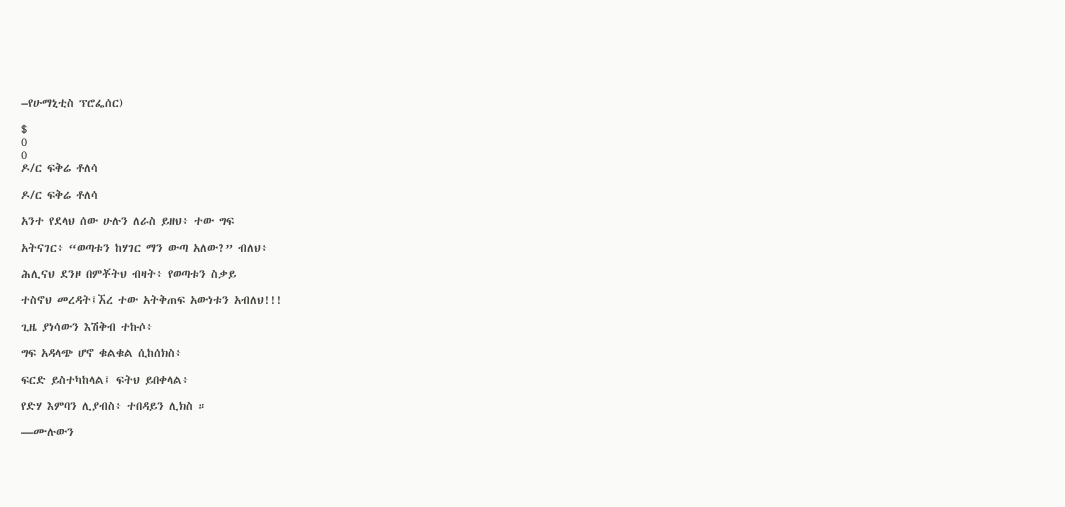–የሁማኒቲስ ፕሮፌሰር)

$
0
0
ዶ/ር ፍቅሬ ቶለሳ

ዶ/ር ፍቅሬ ቶለሳ

አንተ የደላህ ሰው ሁሉን ለራስ ይዘህ፥ ተው ግፍ

አትናገር፥ “ወጣቱን ከሃገር ማን ውጣ አለው?” ብለህ፥

ሕሊናህ ደንዞ በምቾትህ ብዛት፥ የወጣቱን ስቃይ

ተስኖህ መረዳት፤ኧረ ተው አትቅጠፍ አውነቱን አብለህ!!!

ጊዜ ያነሳውን እሽቅብ ተኩሶ፥

ግፍ አዳላጭ ሆኖ ቁልቁል ሲከሰክስ፥

ፍርድ ይስተካከላል፤ ፍትህ ይበቀላል፥

የድሃ እምባን ሊያብስ፥ ተበዳይን ሊክስ ።

—ሙሉውን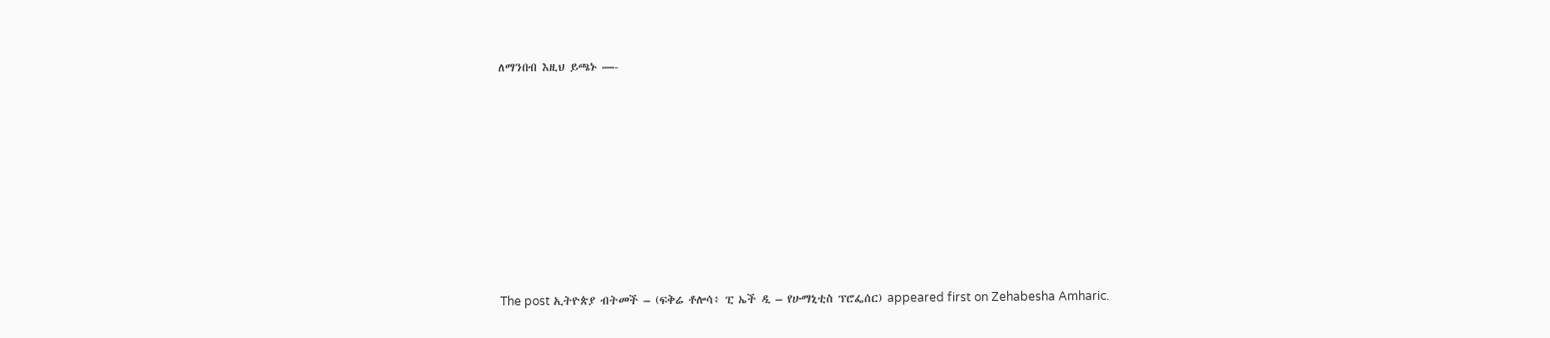ለማንበብ እዚህ ይጫኑ —-









The post ኢትዮጵያ ብትመች – (ፍቅሬ ቶሎሳ፥ ፒ ኤች ዲ – የሁማኒቲስ ፕሮፌሰር) appeared first on Zehabesha Amharic.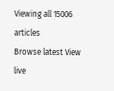Viewing all 15006 articles
Browse latest View live